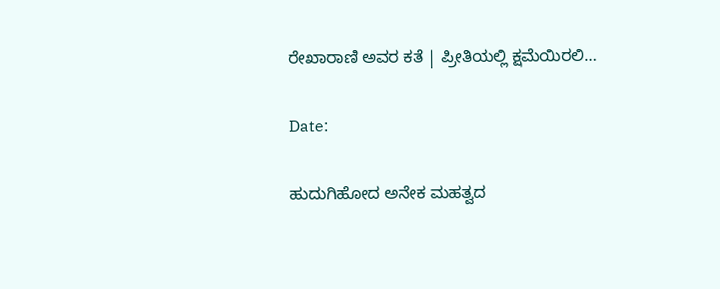ರೇಖಾರಾಣಿ ಅವರ ಕತೆ | ಪ್ರೀತಿಯಲ್ಲಿ ಕ್ಷಮೆಯಿರಲಿ…

Date:

ಹುದುಗಿಹೋದ ಅನೇಕ ಮಹತ್ವದ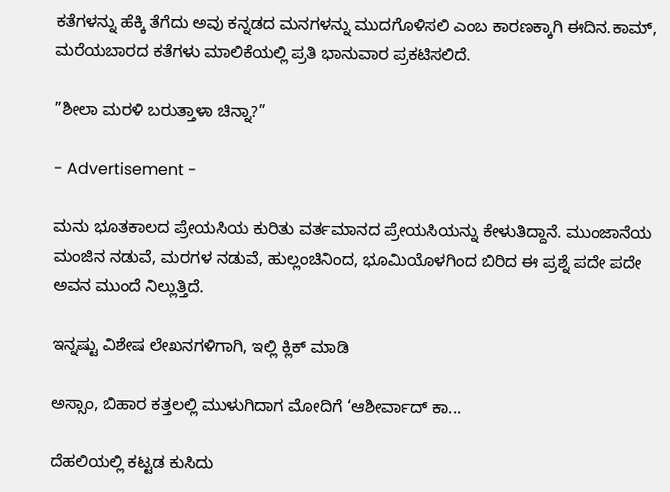ಕತೆಗಳನ್ನು ಹೆಕ್ಕಿ ತೆಗೆದು ಅವು ಕನ್ನಡದ ಮನಗಳನ್ನು ಮುದಗೊಳಿಸಲಿ ಎಂಬ ಕಾರಣಕ್ಕಾಗಿ ಈದಿನ.ಕಾಮ್, ಮರೆಯಬಾರದ ಕತೆಗಳು ಮಾಲಿಕೆಯಲ್ಲಿ ಪ್ರತಿ ಭಾನುವಾರ ಪ್ರಕಟಿಸಲಿದೆ.

”ಶೀಲಾ ಮರಳಿ ಬರುತ್ತಾಳಾ ಚಿನ್ನಾ?”

- Advertisement -

ಮನು ಭೂತಕಾಲದ ಪ್ರೇಯಸಿಯ ಕುರಿತು ವರ್ತಮಾನದ ಪ್ರೇಯಸಿಯನ್ನು ಕೇಳುತಿದ್ದಾನೆ. ಮುಂಜಾನೆಯ ಮಂಜಿನ ನಡುವೆ, ಮರಗಳ ನಡುವೆ, ಹುಲ್ಲಂಚಿನಿಂದ, ಭೂಮಿಯೊಳಗಿಂದ ಬಿರಿದ ಈ ಪ್ರಶ್ನೆ ಪದೇ ಪದೇ ಅವನ ಮುಂದೆ ನಿಲ್ಲುತ್ತಿದೆ.

ಇನ್ನಷ್ಟು ವಿಶೇಷ ಲೇಖನಗಳಿಗಾಗಿ, ಇಲ್ಲಿ ಕ್ಲಿಕ್ ಮಾಡಿ

ಅಸ್ಸಾಂ, ಬಿಹಾರ ಕತ್ತಲಲ್ಲಿ ಮುಳುಗಿದಾಗ ಮೋದಿಗೆ ‘ಆಶೀರ್ವಾದ್ ಕಾ...

ದೆಹಲಿಯಲ್ಲಿ ಕಟ್ಟಡ ಕುಸಿದು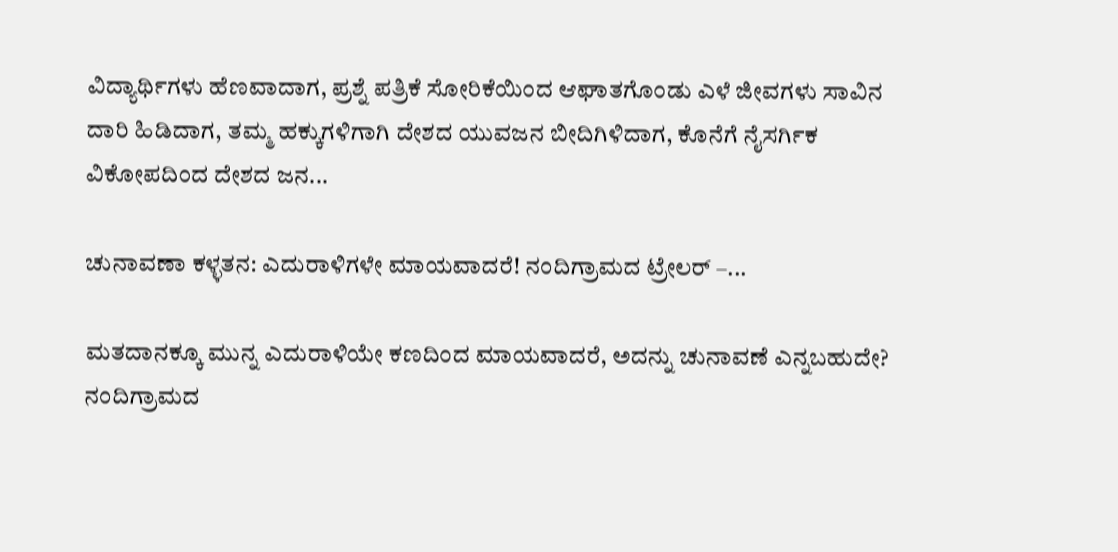ವಿದ್ಯಾರ್ಥಿಗಳು ಹೆಣವಾದಾಗ, ಪ್ರಶ್ನೆ ಪತ್ರಿಕೆ ಸೋರಿಕೆಯಿಂದ ಆಘಾತಗೊಂಡು ಎಳೆ ಜೀವಗಳು ಸಾವಿನ ದಾರಿ ಹಿಡಿದಾಗ, ತಮ್ಮ ಹಕ್ಕುಗಳಿಗಾಗಿ ದೇಶದ ಯುವಜನ ಬೀದಿಗಿಳಿದಾಗ, ಕೊನೆಗೆ ನೈಸರ್ಗಿಕ ವಿಕೋಪದಿಂದ ದೇಶದ ಜನ...

ಚುನಾವಣಾ ಕಳ್ಳತನ: ಎದುರಾಳಿಗಳೇ ಮಾಯವಾದರೆ! ನಂದಿಗ್ರಾಮದ ಟ್ರೇಲರ್ –...

ಮತದಾನಕ್ಕೂ ಮುನ್ನ ಎದುರಾಳಿಯೇ ಕಣದಿಂದ ಮಾಯವಾದರೆ, ಅದನ್ನು ಚುನಾವಣೆ ಎನ್ನಬಹುದೇ? ನಂದಿಗ್ರಾಮದ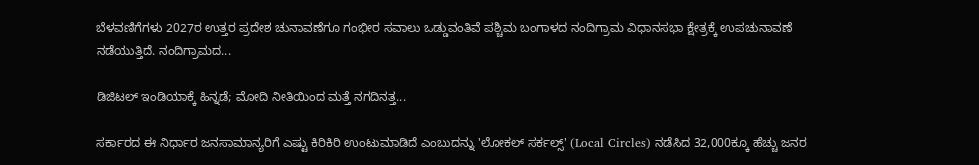ಬೆಳವಣಿಗೆಗಳು 2027ರ ಉತ್ತರ ಪ್ರದೇಶ ಚುನಾವಣೆಗೂ ಗಂಭೀರ ಸವಾಲು ಒಡ್ಡುವಂತಿವೆ ಪಶ್ಚಿಮ ಬಂಗಾಳದ ನಂದಿಗ್ರಾಮ ವಿಧಾನಸಭಾ ಕ್ಷೇತ್ರಕ್ಕೆ ಉಪಚುನಾವಣೆ ನಡೆಯುತ್ತಿದೆ. ನಂದಿಗ್ರಾಮದ...

ಡಿಜಿಟಲ್ ಇಂಡಿಯಾಕ್ಕೆ ಹಿನ್ನಡೆ; ಮೋದಿ ನೀತಿಯಿಂದ ಮತ್ತೆ ನಗದಿನತ್ತ...

ಸರ್ಕಾರದ ಈ ನಿರ್ಧಾರ ಜನಸಾಮಾನ್ಯರಿಗೆ ಎಷ್ಟು ಕಿರಿಕಿರಿ ಉಂಟುಮಾಡಿದೆ ಎಂಬುದನ್ನು 'ಲೋಕಲ್ ಸರ್ಕಲ್ಸ್' (Local Circles) ನಡೆಸಿದ 32,000ಕ್ಕೂ ಹೆಚ್ಚು ಜನರ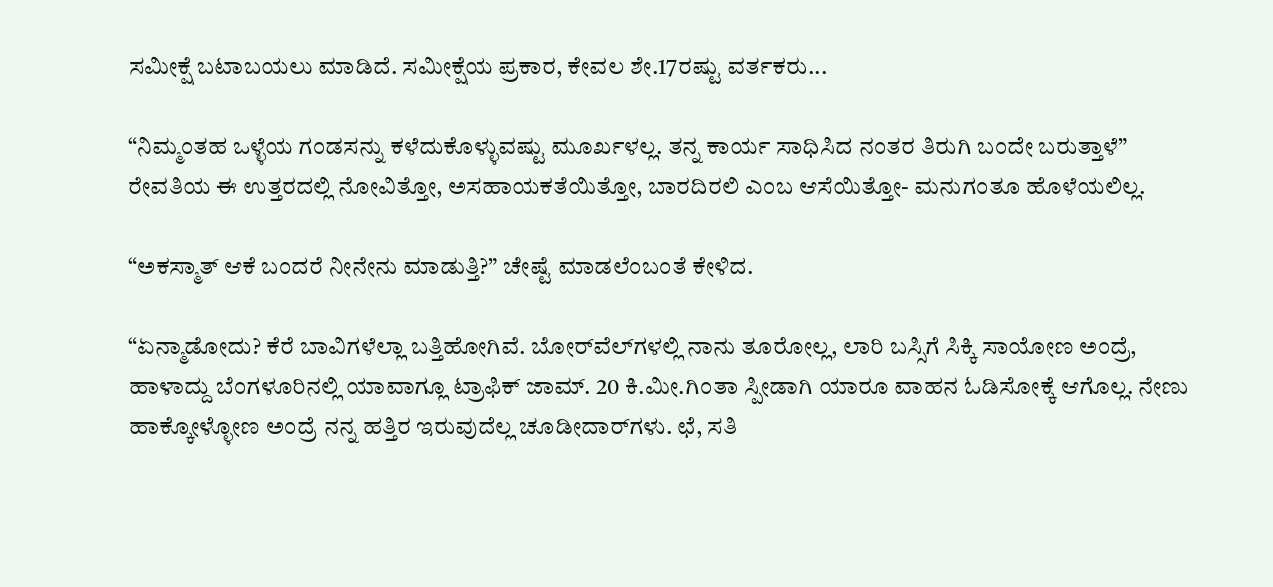ಸಮೀಕ್ಷೆ ಬಟಾಬಯಲು ಮಾಡಿದೆ. ಸಮೀಕ್ಷೆಯ ಪ್ರಕಾರ, ಕೇವಲ ಶೇ.17ರಷ್ಟು ವರ್ತಕರು...

“ನಿಮ್ಮಂತಹ ಒಳ್ಳೆಯ ಗಂಡಸನ್ನು ಕಳೆದುಕೊಳ್ಳುವಷ್ಟು ಮೂರ್ಖಳಲ್ಲ. ತನ್ನ ಕಾರ್ಯ ಸಾಧಿಸಿದ ನಂತರ ತಿರುಗಿ ಬಂದೇ ಬರುತ್ತಾಳೆ” ರೇವತಿಯ ಈ ಉತ್ತರದಲ್ಲಿ ನೋವಿತ್ತೋ, ಅಸಹಾಯಕತೆಯಿತ್ತೋ, ಬಾರದಿರಲಿ ಎಂಬ ಆಸೆಯಿತ್ತೋ- ಮನುಗಂತೂ ಹೊಳೆಯಲಿಲ್ಲ.

“ಅಕಸ್ಮಾತ್ ಆಕೆ ಬಂದರೆ ನೀನೇನು ಮಾಡುತ್ತಿ?” ಚೇಷ್ಟೆ ಮಾಡಲೆಂಬಂತೆ ಕೇಳಿದ.

“ಏನ್ಮಾಡೋದು? ಕೆರೆ ಬಾವಿಗಳೆಲ್ಲಾ ಬತ್ತಿಹೋಗಿವೆ. ಬೋರ್‌ವೆಲ್‌ಗಳಲ್ಲಿ ನಾನು ತೂರೋಲ್ಲ, ಲಾರಿ ಬಸ್ಸಿಗೆ ಸಿಕ್ಕಿ ಸಾಯೋಣ ಅಂದ್ರೆ, ಹಾಳಾದ್ದು ಬೆಂಗಳೂರಿನಲ್ಲಿ ಯಾವಾಗ್ಲೂ ಟ್ರಾಫಿಕ್ ಜಾಮ್. 20 ಕಿ.ಮೀ.ಗಿಂತಾ ಸ್ಪೀಡಾಗಿ ಯಾರೂ ವಾಹನ ಓಡಿಸೋಕ್ಕೆ ಆಗೊಲ್ಲ. ನೇಣು ಹಾಕ್ಕೋಳ್ಳೋಣ ಅಂದ್ರೆ ನನ್ನ ಹತ್ತಿರ ಇರುವುದೆಲ್ಲ ಚೂಡೀದಾರ್‌ಗಳು. ಛೆ, ಸತಿ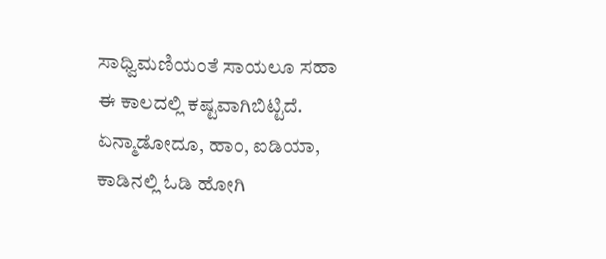ಸಾಧ್ವಿಮಣಿಯಂತೆ ಸಾಯಲೂ ಸಹಾ ಈ ಕಾಲದಲ್ಲಿ ಕಷ್ಟವಾಗಿಬಿಟ್ಟಿದೆ. ಏನ್ಮಾಡೋದೂ, ಹಾಂ, ಐಡಿಯಾ, ಕಾಡಿನಲ್ಲಿ ಓಡಿ ಹೋಗಿ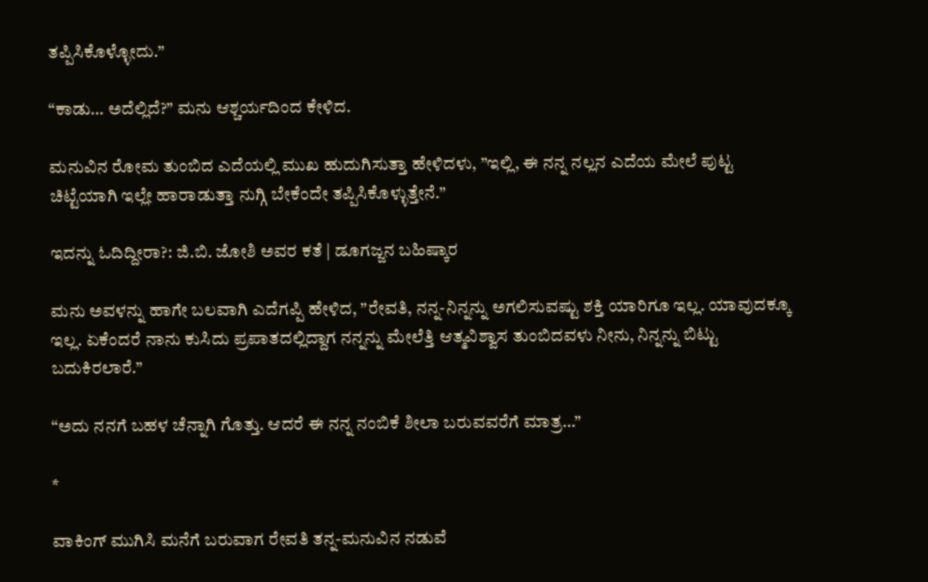ತಪ್ಪಿಸಿಕೊಳ್ಳೋದು.”

“ಕಾಡು… ಅದೆಲ್ಲಿದೆ?” ಮನು ಆಶ್ಚರ್ಯದಿಂದ ಕೇಳಿದ.

ಮನುವಿನ ರೋಮ ತುಂಬಿದ ಎದೆಯಲ್ಲಿ ಮುಖ ಹುದುಗಿಸುತ್ತಾ ಹೇಳಿದಳು, ”ಇಲ್ಲಿ, ಈ ನನ್ನ ನಲ್ಲನ ಎದೆಯ ಮೇಲೆ ಪುಟ್ಟ ಚಿಟ್ಟೆಯಾಗಿ ಇಲ್ಲೇ ಹಾರಾಡುತ್ತಾ ನುಗ್ಗಿ ಬೇಕೆಂದೇ ತಪ್ಪಿಸಿಕೊಳ್ಳುತ್ತೇನೆ.”

ಇದನ್ನು ಓದಿದ್ದೀರಾ?: ಜಿ.ಬಿ. ಜೋಶಿ ಅವರ ಕತೆ | ಡೂಗಜ್ಜನ ಬಹಿಷ್ಕಾರ

ಮನು ಅವಳನ್ನು ಹಾಗೇ ಬಲವಾಗಿ ಎದೆಗಪ್ಪಿ ಹೇಳಿದ, ”ರೇವತಿ, ನನ್ನ-ನಿನ್ನನ್ನು ಅಗಲಿಸುವಷ್ಟು ಶಕ್ತಿ ಯಾರಿಗೂ ಇಲ್ಲ. ಯಾವುದಕ್ಕೂ ಇಲ್ಲ. ಏಕೆಂದರೆ ನಾನು ಕುಸಿದು ಪ್ರಪಾತದಲ್ಲಿದ್ದಾಗ ನನ್ನನ್ನು ಮೇಲೆತ್ತಿ ಆತ್ಮವಿಶ್ವಾಸ ತುಂಬಿದವಳು ನೀನು, ನಿನ್ನನ್ನು ಬಿಟ್ಟು ಬದುಕಿರಲಾರೆ.”

“ಅದು ನನಗೆ ಬಹಳ ಚೆನ್ನಾಗಿ ಗೊತ್ತು. ಆದರೆ ಈ ನನ್ನ ನಂಬಿಕೆ ಶೀಲಾ ಬರುವವರೆಗೆ ಮಾತ್ರ…”

*

ವಾಕಿಂಗ್ ಮುಗಿಸಿ ಮನೆಗೆ ಬರುವಾಗ ರೇವತಿ ತನ್ನ-ಮನುವಿನ ನಡುವೆ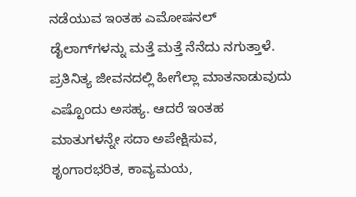ನಡೆಯುವ ಇಂತಹ ಎಮೋಷನಲ್ ಡೈಲಾಗ್‌ಗಳನ್ನು ಮತ್ತೆ ಮತ್ತೆ ನೆನೆದು ನಗುತ್ತಾಳೆ. ಪ್ರತಿನಿತ್ಯ ಜೀವನದಲ್ಲಿ ಹೀಗೆಲ್ಲಾ ಮಾತನಾಡುವುದು ಎಷ್ಟೊಂದು ಅಸಹ್ಯ. ಆದರೆ ಇಂತಹ ಮಾತುಗಳನ್ನೇ ಸದಾ ಅಪೇಕ್ಷಿಸುವ, ಶೃಂಗಾರಭರಿತ, ಕಾವ್ಯಮಯ,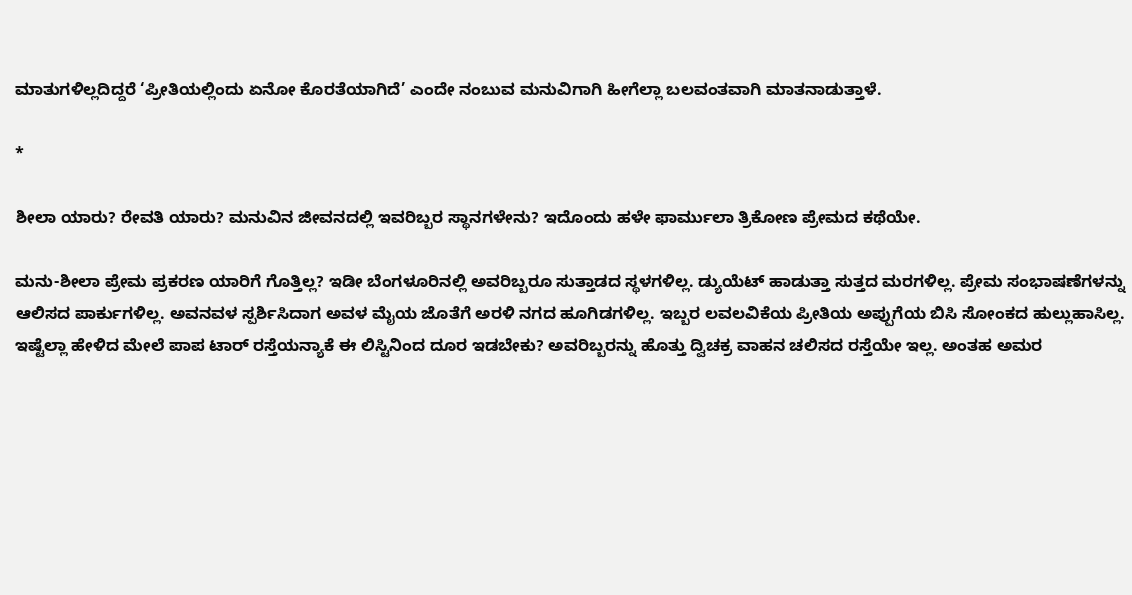ಮಾತುಗಳಿಲ್ಲದಿದ್ದರೆ ‘ಪ್ರೀತಿಯಲ್ಲಿಂದು ಏನೋ ಕೊರತೆಯಾಗಿದೆ’ ಎಂದೇ ನಂಬುವ ಮನುವಿಗಾಗಿ ಹೀಗೆಲ್ಲಾ ಬಲವಂತವಾಗಿ ಮಾತನಾಡುತ್ತಾಳೆ.

*

ಶೀಲಾ ಯಾರು? ರೇವತಿ ಯಾರು? ಮನುವಿನ ಜೀವನದಲ್ಲಿ ಇವರಿಬ್ಬರ ಸ್ಥಾನಗಳೇನು? ಇದೊಂದು ಹಳೇ ಫಾರ್ಮುಲಾ ತ್ರಿಕೋಣ ಪ್ರೇಮದ ಕಥೆಯೇ.

ಮನು-ಶೀಲಾ ಪ್ರೇಮ ಪ್ರಕರಣ ಯಾರಿಗೆ ಗೊತ್ತಿಲ್ಲ? ಇಡೀ ಬೆಂಗಳೂರಿನಲ್ಲಿ ಅವರಿಬ್ಬರೂ ಸುತ್ತಾಡದ ಸ್ಥಳಗಳಿಲ್ಲ. ಡ್ಯುಯೆಟ್ ಹಾಡುತ್ತಾ ಸುತ್ತದ ಮರಗಳಿಲ್ಲ. ಪ್ರೇಮ ಸಂಭಾಷಣೆಗಳನ್ನು ಆಲಿಸದ ಪಾರ್ಕುಗಳಿಲ್ಲ. ಅವನವಳ ಸ್ಪರ್ಶಿಸಿದಾಗ ಅವಳ ಮೈಯ ಜೊತೆಗೆ ಅರಳಿ ನಗದ ಹೂಗಿಡಗಳಿಲ್ಲ. ಇಬ್ಬರ ಲವಲವಿಕೆಯ ಪ್ರೀತಿಯ ಅಪ್ಪುಗೆಯ ಬಿಸಿ ಸೋಂಕದ ಹುಲ್ಲುಹಾಸಿಲ್ಲ. ಇಷ್ಟೆಲ್ಲಾ ಹೇಳಿದ ಮೇಲೆ ಪಾಪ ಟಾರ್ ರಸ್ತೆಯನ್ಯಾಕೆ ಈ ಲಿಸ್ಟಿನಿಂದ ದೂರ ಇಡಬೇಕು? ಅವರಿಬ್ಬರನ್ನು ಹೊತ್ತು ದ್ವಿಚಕ್ರ ವಾಹನ ಚಲಿಸದ ರಸ್ತೆಯೇ ಇಲ್ಲ. ಅಂತಹ ಅಮರ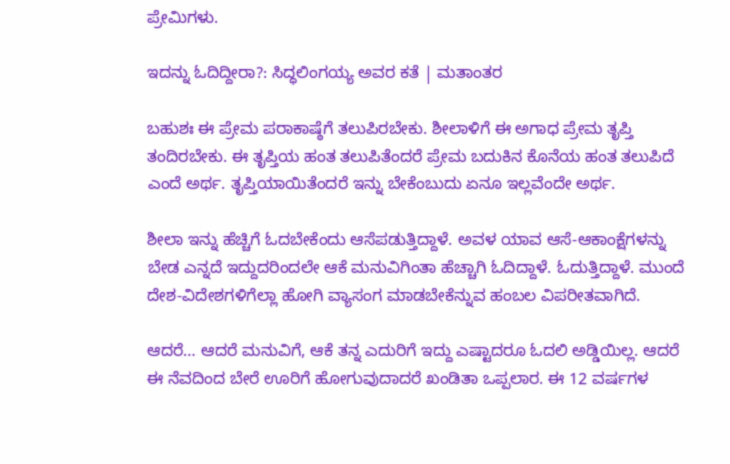ಪ್ರೇಮಿಗಳು.

ಇದನ್ನು ಓದಿದ್ದೀರಾ?: ಸಿದ್ಧಲಿಂಗಯ್ಯ ಅವರ ಕತೆ | ಮತಾಂತರ

ಬಹುಶಃ ಈ ಪ್ರೇಮ ಪರಾಕಾಷ್ಠೆಗೆ ತಲುಪಿರಬೇಕು. ಶೀಲಾಳಿಗೆ ಈ ಅಗಾಧ ಪ್ರೇಮ ತೃಪ್ತಿ ತಂದಿರಬೇಕು. ಈ ತೃಪ್ತಿಯ ಹಂತ ತಲುಪಿತೆಂದರೆ ಪ್ರೇಮ ಬದುಕಿನ ಕೊನೆಯ ಹಂತ ತಲುಪಿದೆ ಎಂದೆ ಅರ್ಥ. ತೃಪ್ತಿಯಾಯಿತೆಂದರೆ ಇನ್ನು ಬೇಕೆಂಬುದು ಏನೂ ಇಲ್ಲವೆಂದೇ ಅರ್ಥ.

ಶೀಲಾ ಇನ್ನು ಹೆಚ್ಚಿಗೆ ಓದಬೇಕೆಂದು ಆಸೆಪಡುತ್ತಿದ್ದಾಳೆ. ಅವಳ ಯಾವ ಆಸೆ-ಆಕಾಂಕ್ಷೆಗಳನ್ನು ಬೇಡ ಎನ್ನದೆ ಇದ್ದುದರಿಂದಲೇ ಆಕೆ ಮನುವಿಗಿಂತಾ ಹೆಚ್ಚಾಗಿ ಓದಿದ್ದಾಳೆ. ಓದುತ್ತಿದ್ದಾಳೆ. ಮುಂದೆ ದೇಶ-ವಿದೇಶಗಳಿಗೆಲ್ಲಾ ಹೋಗಿ ವ್ಯಾಸಂಗ ಮಾಡಬೇಕೆನ್ನುವ ಹಂಬಲ ವಿಪರೀತವಾಗಿದೆ.

ಆದರೆ… ಆದರೆ ಮನುವಿಗೆ, ಆಕೆ ತನ್ನ ಎದುರಿಗೆ ಇದ್ದು ಎಷ್ಟಾದರೂ ಓದಲಿ ಅಡ್ಡಿಯಿಲ್ಲ. ಆದರೆ ಈ ನೆವದಿಂದ ಬೇರೆ ಊರಿಗೆ ಹೋಗುವುದಾದರೆ ಖಂಡಿತಾ ಒಪ್ಪಲಾರ. ಈ 12 ವರ್ಷಗಳ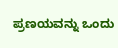ಪ್ರಣಯವನ್ನು ಒಂದು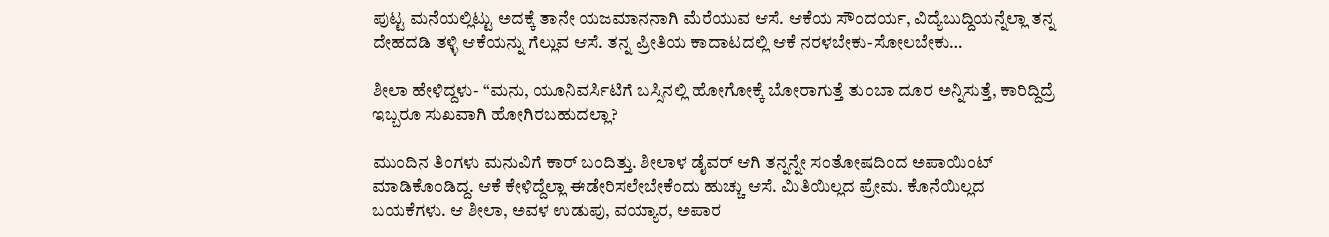ಪುಟ್ಟ ಮನೆಯಲ್ಲಿಟ್ಟು ಅದಕ್ಕೆ ತಾನೇ ಯಜಮಾನನಾಗಿ ಮೆರೆಯುವ ಆಸೆ. ಆಕೆಯ ಸೌಂದರ್ಯ, ವಿದ್ಯೆಬುದ್ದಿಯನ್ನೆಲ್ಲಾ ತನ್ನ ದೇಹದಡಿ ತಳ್ಳಿ ಆಕೆಯನ್ನು ಗೆಲ್ಲುವ ಆಸೆ. ತನ್ನ ಪ್ರೀತಿಯ ಕಾದಾಟದಲ್ಲಿ ಆಕೆ ನರಳಬೇಕು-ಸೋಲಬೇಕು…

ಶೀಲಾ ಹೇಳಿದ್ದಳು- “ಮನು, ಯೂನಿವರ್ಸಿಟಿಗೆ ಬಸ್ಸಿನಲ್ಲಿ ಹೋಗೋಕ್ಕೆ ಬೋರಾಗುತ್ತೆ ತುಂಬಾ ದೂರ ಅನ್ನಿಸುತ್ತೆ, ಕಾರಿದ್ದಿದ್ರೆ ಇಬ್ಬರೂ ಸುಖವಾಗಿ ಹೋಗಿರಬಹುದಲ್ಲಾ?

ಮುಂದಿನ ತಿಂಗಳು ಮನುವಿಗೆ ಕಾರ್ ಬಂದಿತ್ತು. ಶೀಲಾಳ ಡೈವರ್ ಆಗಿ ತನ್ನನ್ನೇ ಸಂತೋಷದಿಂದ ಅಪಾಯಿಂಟ್ ಮಾಡಿಕೊಂಡಿದ್ದ. ಆಕೆ ಕೇಳಿದ್ದೆಲ್ಲಾ ಈಡೇರಿಸಲೇಬೇಕೆಂದು ಹುಚ್ಚು ಆಸೆ. ಮಿತಿಯಿಲ್ಲದ ಪ್ರೇಮ. ಕೊನೆಯಿಲ್ಲದ ಬಯಕೆಗಳು. ಆ ಶೀಲಾ, ಅವಳ ಉಡುಪು, ವಯ್ಯಾರ, ಅಪಾರ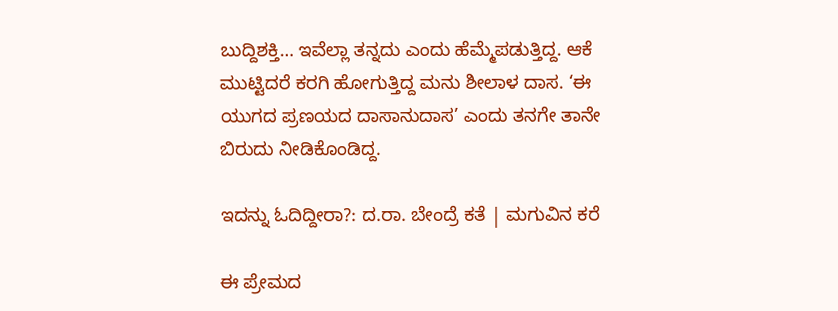ಬುದ್ದಿಶಕ್ತಿ… ಇವೆಲ್ಲಾ ತನ್ನದು ಎಂದು ಹೆಮ್ಮೆಪಡುತ್ತಿದ್ದ. ಆಕೆ ಮುಟ್ಟಿದರೆ ಕರಗಿ ಹೋಗುತ್ತಿದ್ದ ಮನು ಶೀಲಾಳ ದಾಸ. ‘ಈ ಯುಗದ ಪ್ರಣಯದ ದಾಸಾನುದಾಸ’ ಎಂದು ತನಗೇ ತಾನೇ ಬಿರುದು ನೀಡಿಕೊಂಡಿದ್ದ.

ಇದನ್ನು ಓದಿದ್ದೀರಾ?: ದ.ರಾ. ಬೇಂದ್ರೆ ಕತೆ | ಮಗುವಿನ ಕರೆ

ಈ ಪ್ರೇಮದ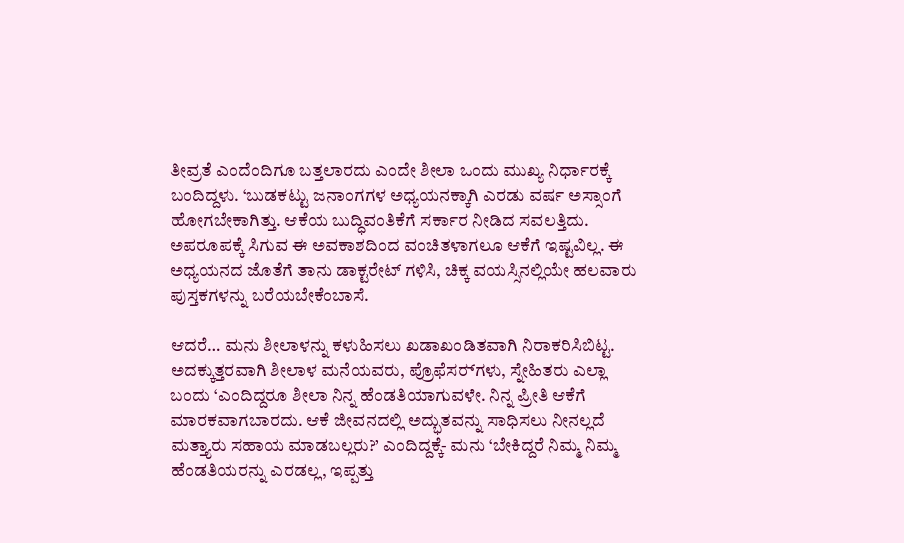ತೀವ್ರತೆ ಎಂದೆಂದಿಗೂ ಬತ್ತಲಾರದು ಎಂದೇ ಶೀಲಾ ಒಂದು ಮುಖ್ಯ ನಿರ್ಧಾರಕ್ಕೆ ಬಂದಿದ್ದಳು. ‘ಬುಡಕಟ್ಟು ಜನಾಂಗಗಳ ಅಧ್ಯಯನಕ್ಕಾಗಿ ಎರಡು ವರ್ಷ ಅಸ್ಸಾಂಗೆ ಹೋಗಬೇಕಾಗಿತ್ತು. ಆಕೆಯ ಬುದ್ಧಿವಂತಿಕೆಗೆ ಸರ್ಕಾರ ನೀಡಿದ ಸವಲತ್ತಿದು. ಅಪರೂಪಕ್ಕೆ ಸಿಗುವ ಈ ಅವಕಾಶದಿಂದ ವಂಚಿತಳಾಗಲೂ ಆಕೆಗೆ ಇಷ್ಟವಿಲ್ಲ. ಈ ಅಧ್ಯಯನದ ಜೊತೆಗೆ ತಾನು ಡಾಕ್ಟರೇಟ್ ಗಳಿಸಿ, ಚಿಕ್ಕ ವಯಸ್ಸಿನಲ್ಲಿಯೇ ಹಲವಾರು ಪುಸ್ತಕಗಳನ್ನು ಬರೆಯಬೇಕೆಂಬಾಸೆ.

ಆದರೆ… ಮನು ಶೀಲಾಳನ್ನು ಕಳುಹಿಸಲು ಖಡಾಖಂಡಿತವಾಗಿ ನಿರಾಕರಿಸಿಬಿಟ್ಟ. ಅದಕ್ಕುತ್ತರವಾಗಿ ಶೀಲಾಳ ಮನೆಯವರು, ಪ್ರೊಫೆಸ‌ರ್‍‌ಗಳು, ಸ್ನೇಹಿತರು ಎಲ್ಲಾ ಬಂದು ‘ಎಂದಿದ್ದರೂ ಶೀಲಾ ನಿನ್ನ ಹೆಂಡತಿಯಾಗುವಳೇ. ನಿನ್ನ ಪ್ರೀತಿ ಆಕೆಗೆ ಮಾರಕವಾಗಬಾರದು. ಆಕೆ ಜೀವನದಲ್ಲಿ ಅದ್ಭುತವನ್ನು ಸಾಧಿಸಲು ನೀನಲ್ಲದೆ ಮತ್ತ್ಯಾರು ಸಹಾಯ ಮಾಡಬಲ್ಲರು?’ ಎಂದಿದ್ದಕ್ಕೆ- ಮನು ‘ಬೇಕಿದ್ದರೆ ನಿಮ್ಮ ನಿಮ್ಮ ಹೆಂಡತಿಯರನ್ನು ಎರಡಲ್ಲ, ಇಪ್ಪತ್ತು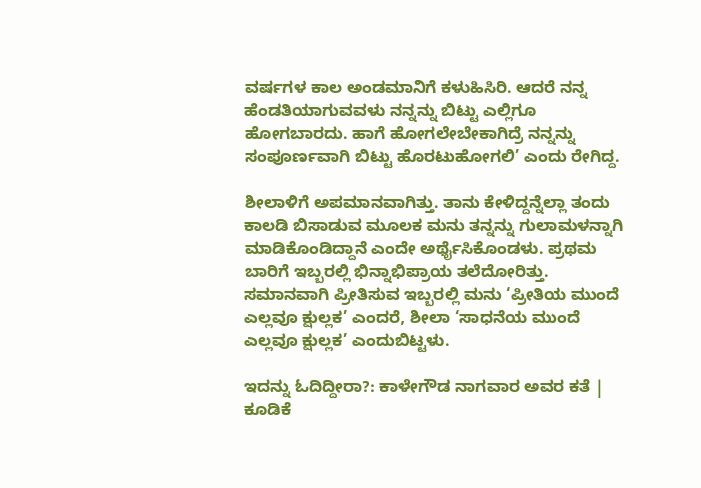ವರ್ಷಗಳ ಕಾಲ ಅಂಡಮಾನಿಗೆ ಕಳುಹಿಸಿರಿ. ಆದರೆ ನನ್ನ ಹೆಂಡತಿಯಾಗುವವಳು ನನ್ನನ್ನು ಬಿಟ್ಟು ಎಲ್ಲಿಗೂ ಹೋಗಬಾರದು. ಹಾಗೆ ಹೋಗಲೇಬೇಕಾಗಿದ್ರೆ ನನ್ನನ್ನು ಸಂಪೂರ್ಣವಾಗಿ ಬಿಟ್ಟು ಹೊರಟುಹೋಗಲಿ’ ಎಂದು ರೇಗಿದ್ದ.

ಶೀಲಾಳಿಗೆ ಅಪಮಾನವಾಗಿತ್ತು. ತಾನು ಕೇಳಿದ್ದನ್ನೆಲ್ಲಾ ತಂದು ಕಾಲಡಿ ಬಿಸಾಡುವ ಮೂಲಕ ಮನು ತನ್ನನ್ನು ಗುಲಾಮಳನ್ನಾಗಿ ಮಾಡಿಕೊಂಡಿದ್ದಾನೆ ಎಂದೇ ಅರ್ಥೈಸಿಕೊಂಡಳು. ಪ್ರಥಮ ಬಾರಿಗೆ ಇಬ್ಬರಲ್ಲಿ ಭಿನ್ನಾಭಿಪ್ರಾಯ ತಲೆದೋರಿತ್ತು. ಸಮಾನವಾಗಿ ಪ್ರೀತಿಸುವ ಇಬ್ಬರಲ್ಲಿ ಮನು ‘ಪ್ರೀತಿಯ ಮುಂದೆ ಎಲ್ಲವೂ ಕ್ಷುಲ್ಲಕ’ ಎಂದರೆ, ಶೀಲಾ ‘ಸಾಧನೆಯ ಮುಂದೆ ಎಲ್ಲವೂ ಕ್ಷುಲ್ಲಕ’ ಎಂದುಬಿಟ್ಟಳು.

ಇದನ್ನು ಓದಿದ್ದೀರಾ?: ಕಾಳೇಗೌಡ ನಾಗವಾರ ಅವರ ಕತೆ | ಕೂಡಿಕೆ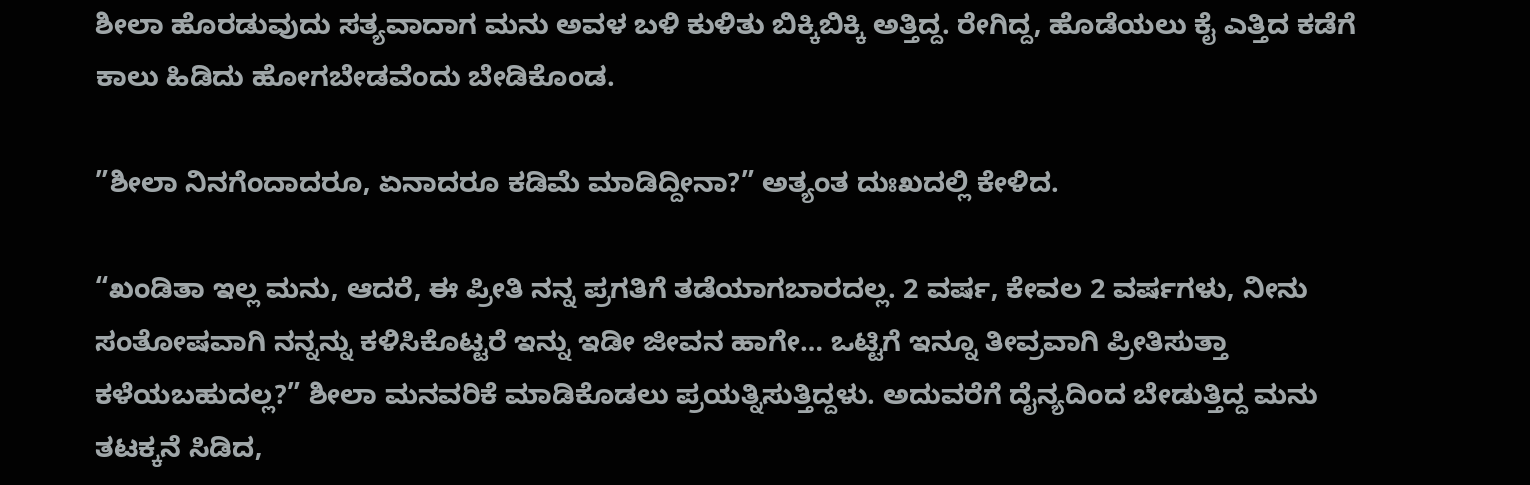ಶೀಲಾ ಹೊರಡುವುದು ಸತ್ಯವಾದಾಗ ಮನು ಅವಳ ಬಳಿ ಕುಳಿತು ಬಿಕ್ಕಿಬಿಕ್ಕಿ ಅತ್ತಿದ್ದ. ರೇಗಿದ್ದ, ಹೊಡೆಯಲು ಕೈ ಎತ್ತಿದ ಕಡೆಗೆ ಕಾಲು ಹಿಡಿದು ಹೋಗಬೇಡವೆಂದು ಬೇಡಿಕೊಂಡ.

”ಶೀಲಾ ನಿನಗೆಂದಾದರೂ, ಏನಾದರೂ ಕಡಿಮೆ ಮಾಡಿದ್ದೀನಾ?” ಅತ್ಯಂತ ದುಃಖದಲ್ಲಿ ಕೇಳಿದ.

“ಖಂಡಿತಾ ಇಲ್ಲ ಮನು, ಆದರೆ, ಈ ಪ್ರೀತಿ ನನ್ನ ಪ್ರಗತಿಗೆ ತಡೆಯಾಗಬಾರದಲ್ಲ. 2 ವರ್ಷ, ಕೇವಲ 2 ವರ್ಷಗಳು, ನೀನು ಸಂತೋಷವಾಗಿ ನನ್ನನ್ನು ಕಳಿಸಿಕೊಟ್ಟರೆ ಇನ್ನು ಇಡೀ ಜೀವನ ಹಾಗೇ… ಒಟ್ಟಿಗೆ ಇನ್ನೂ ತೀವ್ರವಾಗಿ ಪ್ರೀತಿಸುತ್ತಾ ಕಳೆಯಬಹುದಲ್ಲ?” ಶೀಲಾ ಮನವರಿಕೆ ಮಾಡಿಕೊಡಲು ಪ್ರಯತ್ನಿಸುತ್ತಿದ್ದಳು. ಅದುವರೆಗೆ ದೈನ್ಯದಿಂದ ಬೇಡುತ್ತಿದ್ದ ಮನು ತಟಕ್ಕನೆ ಸಿಡಿದ,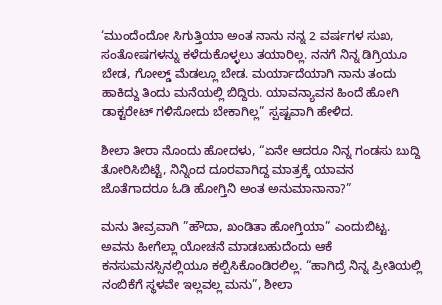‘ಮುಂದೆಂದೋ ಸಿಗುತ್ತಿಯಾ ಅಂತ ನಾನು ನನ್ನ 2 ವರ್ಷಗಳ ಸುಖ, ಸಂತೋಷಗಳನ್ನು ಕಳೆದುಕೊಳ್ಳಲು ತಯಾರಿಲ್ಲ. ನನಗೆ ನಿನ್ನ ಡಿಗ್ರಿಯೂ ಬೇಡ, ಗೋಲ್ಡ್ ಮೆಡಲ್ಲೂ ಬೇಡ. ಮರ್ಯಾದೆಯಾಗಿ ನಾನು ತಂದು ಹಾಕಿದ್ದು ತಿಂದು ಮನೆಯಲ್ಲಿ ಬಿದ್ದಿರು. ಯಾವನ್ಯಾವನ ಹಿಂದೆ ಹೋಗಿ ಡಾಕ್ಟರೇಟ್ ಗಳಿಸೋದು ಬೇಕಾಗಿಲ್ಲ” ಸ್ಪಷ್ಟವಾಗಿ ಹೇಳಿದ.

ಶೀಲಾ ತೀರಾ ನೊಂದು ಹೋದಳು, “ಏನೇ ಆದರೂ ನಿನ್ನ ಗಂಡಸು ಬುದ್ದಿ ತೋರಿಸಿಬಿಟ್ಟೆ, ನಿನ್ನಿಂದ ದೂರವಾಗಿದ್ದ ಮಾತ್ರಕ್ಕೆ ಯಾವನ ಜೊತೆಗಾದರೂ ಓಡಿ ಹೋಗ್ತಿನಿ ಅಂತ ಅನುಮಾನಾನಾ?”

ಮನು ತೀವ್ರವಾಗಿ ”ಹೌದಾ, ಖಂಡಿತಾ ಹೋಗ್ತಿಯಾ” ಎಂದುಬಿಟ್ಟ. ಅವನು ಹೀಗೆಲ್ಲಾ ಯೋಚನೆ ಮಾಡಬಹುದೆಂದು ಆಕೆ ಕನಸುಮನಸ್ಸಿನಲ್ಲಿಯೂ ಕಲ್ಪಿಸಿಕೊಂಡಿರಲಿಲ್ಲ. “ಹಾಗಿದ್ರೆ ನಿನ್ನ ಪ್ರೀತಿಯಲ್ಲಿ ನಂಬಿಕೆಗೆ ಸ್ಥಳವೇ ಇಲ್ಲವಲ್ಲ ಮನು”, ಶೀಲಾ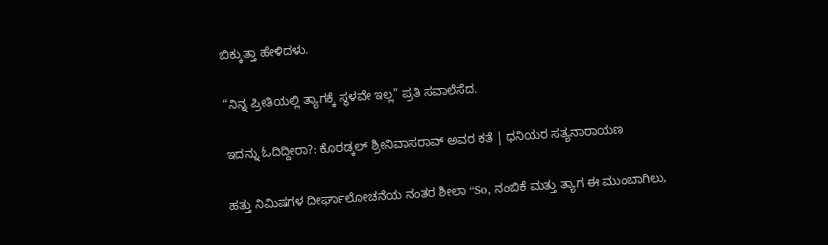ಬಿಕ್ಕುತ್ತಾ ಹೇಳಿದಳು.

“ನಿನ್ನ ಪ್ರೀತಿಯಲ್ಲಿ ತ್ಯಾಗಕ್ಕೆ ಸ್ಥಳವೇ ಇಲ್ಲ” ಪ್ರತಿ ಸವಾಲೆಸೆದ.

ಇದನ್ನು ಓದಿದ್ದೀರಾ?: ಕೊರಡ್ಕಲ್ ಶ್ರೀನಿವಾಸರಾವ್ ಅವರ ಕತೆ | ಧನಿಯರ ಸತ್ಯನಾರಾಯಣ

ಹತ್ತು ನಿಮಿಷಗಳ ದೀರ್ಘಾಲೋಚನೆಯ ನಂತರ ಶೀಲಾ “So, ನಂಬಿಕೆ ಮತ್ತು ತ್ಯಾಗ ಈ ಮುಂಬಾಗಿಲು,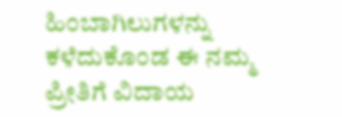ಹಿಂಬಾಗಿಲುಗಳನ್ನು ಕಳೆದುಕೊಂಡ ಈ ನಮ್ಮ ಪ್ರೀತಿಗೆ ವಿದಾಯ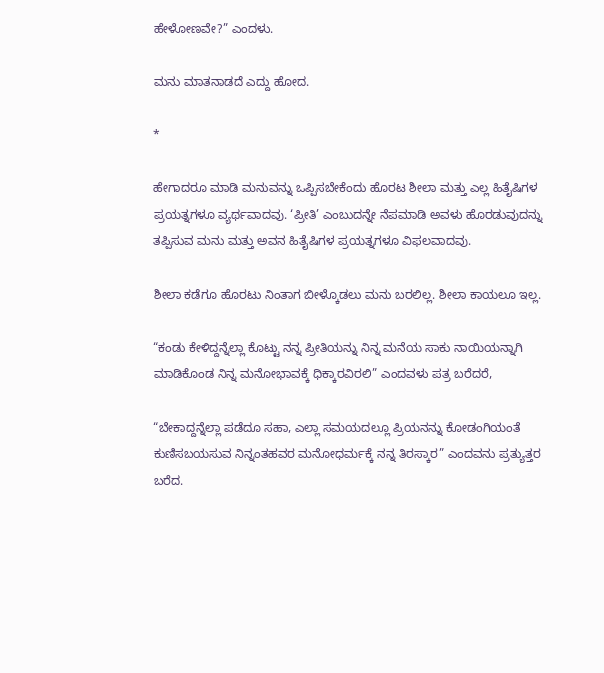ಹೇಳೋಣವೇ?” ಎಂದಳು.

ಮನು ಮಾತನಾಡದೆ ಎದ್ದು ಹೋದ.

*

ಹೇಗಾದರೂ ಮಾಡಿ ಮನುವನ್ನು ಒಪ್ಪಿಸಬೇಕೆಂದು ಹೊರಟ ಶೀಲಾ ಮತ್ತು ಎಲ್ಲ ಹಿತೈಷಿಗಳ ಪ್ರಯತ್ನಗಳೂ ವ್ಯರ್ಥವಾದವು. ‘ಪ್ರೀತಿ’ ಎಂಬುದನ್ನೇ ನೆಪಮಾಡಿ ಅವಳು ಹೊರಡುವುದನ್ನು ತಪ್ಪಿಸುವ ಮನು ಮತ್ತು ಅವನ ಹಿತೈಷಿಗಳ ಪ್ರಯತ್ನಗಳೂ ವಿಫಲವಾದವು.

ಶೀಲಾ ಕಡೆಗೂ ಹೊರಟು ನಿಂತಾಗ ಬೀಳ್ಕೊಡಲು ಮನು ಬರಲಿಲ್ಲ. ಶೀಲಾ ಕಾಯಲೂ ಇಲ್ಲ.

“ಕಂಡು ಕೇಳಿದ್ದನ್ನೆಲ್ಲಾ ಕೊಟ್ಟು ನನ್ನ ಪ್ರೀತಿಯನ್ನು ನಿನ್ನ ಮನೆಯ ಸಾಕು ನಾಯಿಯನ್ನಾಗಿ ಮಾಡಿಕೊಂಡ ನಿನ್ನ ಮನೋಭಾವಕ್ಕೆ ಧಿಕ್ಕಾರವಿರಲಿ” ಎಂದವಳು ಪತ್ರ ಬರೆದರೆ,

“ಬೇಕಾದ್ದನ್ನೆಲ್ಲಾ ಪಡೆದೂ ಸಹಾ, ಎಲ್ಲಾ ಸಮಯದಲ್ಲೂ ಪ್ರಿಯನನ್ನು ಕೋಡಂಗಿಯಂತೆ ಕುಣಿಸಬಯಸುವ ನಿನ್ನಂತಹವರ ಮನೋಧರ್ಮಕ್ಕೆ ನನ್ನ ತಿರಸ್ಕಾರ” ಎಂದವನು ಪ್ರತ್ಯುತ್ತರ ಬರೆದ.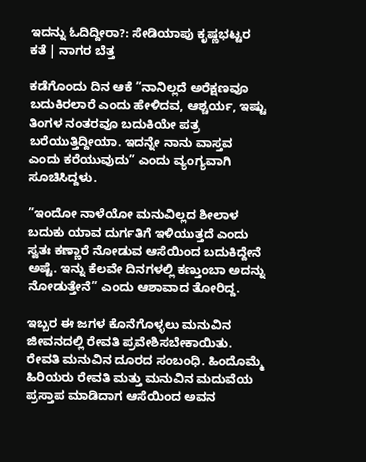ಇದನ್ನು ಓದಿದ್ದೀರಾ?: ಸೇಡಿಯಾಪು ಕೃಷ್ಣಭಟ್ಟರ ಕತೆ | ನಾಗರ ಬೆತ್ತ

ಕಡೆಗೊಂದು ದಿನ ಆಕೆ ”ನಾನಿಲ್ಲದೆ ಅರೆಕ್ಷಣವೂ ಬದುಕಿರಲಾರೆ ಎಂದು ಹೇಳಿದವ, ಆಶ್ಚರ್ಯ, ಇಷ್ಟು ತಿಂಗಳ ನಂತರವೂ ಬದುಕಿಯೇ ಪತ್ರ ಬರೆಯುತ್ತಿದ್ದೀಯಾ. ಇದನ್ನೇ ನಾನು ವಾಸ್ತವ ಎಂದು ಕರೆಯುವುದು” ಎಂದು ವ್ಯಂಗ್ಯವಾಗಿ ಸೂಚಿಸಿದ್ದಳು.

”ಇಂದೋ ನಾಳೆಯೋ ಮನುವಿಲ್ಲದ ಶೀಲಾಳ ಬದುಕು ಯಾವ ದುರ್ಗತಿಗೆ ಇಳಿಯುತ್ತದೆ ಎಂದು ಸ್ವತಃ ಕಣ್ಣಾರೆ ನೋಡುವ ಆಸೆಯಿಂದ ಬದುಕಿದ್ದೇನೆ ಅಷ್ಟೆ. ಇನ್ನು ಕೆಲವೇ ದಿನಗಳಲ್ಲಿ ಕಣ್ತುಂಬಾ ಅದನ್ನು ನೋಡುತ್ತೇನೆ” ಎಂದು ಆಶಾವಾದ ತೋರಿದ್ದ.

ಇಬ್ಬರ ಈ ಜಗಳ ಕೊನೆಗೊಳ್ಳಲು ಮನುವಿನ ಜೀವನದಲ್ಲಿ ರೇವತಿ ಪ್ರವೇಶಿಸಬೇಕಾಯಿತು. ರೇವತಿ ಮನುವಿನ ದೂರದ ಸಂಬಂಧಿ. ಹಿಂದೊಮ್ಮೆ ಹಿರಿಯರು ರೇವತಿ ಮತ್ತು ಮನುವಿನ ಮದುವೆಯ ಪ್ರಸ್ತಾಪ ಮಾಡಿದಾಗ ಆಸೆಯಿಂದ ಅವನ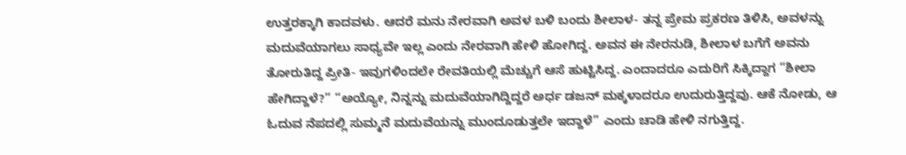ಉತ್ತರಕ್ಕಾಗಿ ಕಾದವಳು. ಆದರೆ ಮನು ನೇರವಾಗಿ ಅವಳ ಬಳಿ ಬಂದು ಶೀಲಾಳ- ತನ್ನ ಪ್ರೇಮ ಪ್ರಕರಣ ತಿಳಿಸಿ, ಅವಳನ್ನು ಮದುವೆಯಾಗಲು ಸಾಧ್ಯವೇ ಇಲ್ಲ ಎಂದು ನೇರವಾಗಿ ಹೇಳಿ ಹೋಗಿದ್ದ. ಅವನ ಈ ನೇರನುಡಿ, ಶೀಲಾಳ ಬಗೆಗೆ ಅವನು ತೋರುತಿದ್ದ ಪ್ರೀತಿ- ಇವುಗಳಿಂದಲೇ ರೇವತಿಯಲ್ಲಿ ಮೆಚ್ಚುಗೆ ಆಸೆ ಹುಟ್ಟಿಸಿದ್ದ. ಎಂದಾದರೂ ಎದುರಿಗೆ ಸಿಕ್ಕಿದ್ದಾಗ “ಶೀಲಾ ಹೇಗಿದ್ದಾಳೆ?” “ಅಯ್ಯೋ, ನಿನ್ನನ್ನು ಮದುವೆಯಾಗಿದ್ದಿದ್ದರೆ ಅರ್ಧ ಡಜನ್ ಮಕ್ಕಳಾದರೂ ಉದುರುತ್ತಿದ್ದವು. ಆಕೆ ನೋಡು, ಆ ಓದುವ ನೆಪದಲ್ಲಿ ಸುಮ್ಮನೆ ಮದುವೆಯನ್ನು ಮುಂದೂಡುತ್ತಲೇ ಇದ್ದಾಳೆ” ಎಂದು ಚಾಡಿ ಹೇಳಿ ನಗುತ್ತಿದ್ದ.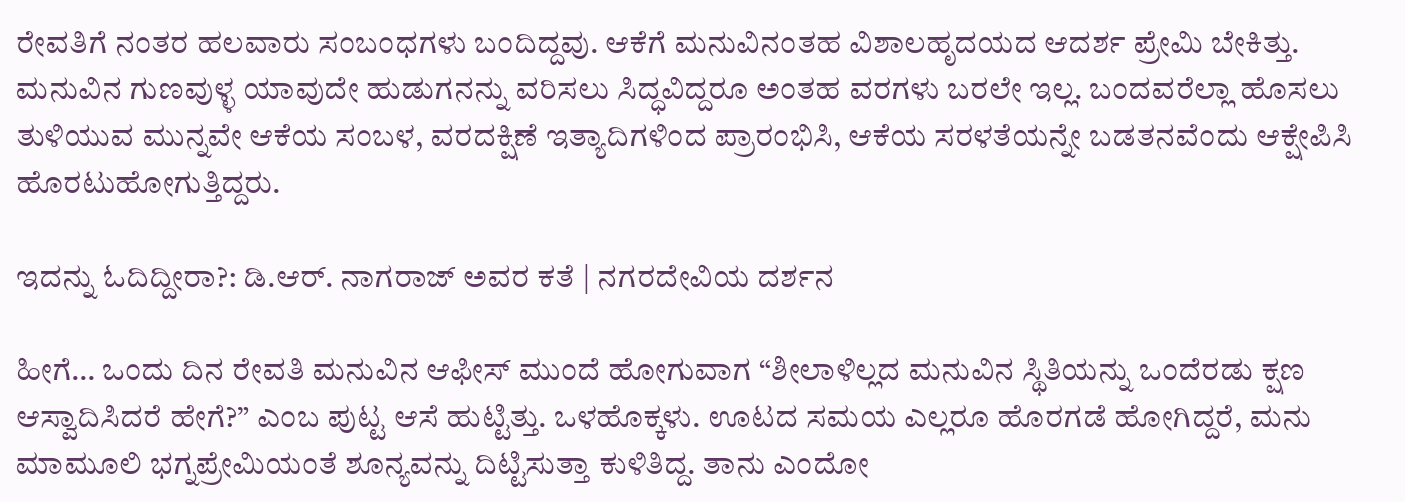ರೇವತಿಗೆ ನಂತರ ಹಲವಾರು ಸಂಬಂಧಗಳು ಬಂದಿದ್ದವು. ಆಕೆಗೆ ಮನುವಿನಂತಹ ವಿಶಾಲಹೃದಯದ ಆದರ್ಶ ಪ್ರೇಮಿ ಬೇಕಿತ್ತು. ಮನುವಿನ ಗುಣವುಳ್ಳ ಯಾವುದೇ ಹುಡುಗನನ್ನು ವರಿಸಲು ಸಿದ್ಧವಿದ್ದರೂ ಅಂತಹ ವರಗಳು ಬರಲೇ ಇಲ್ಲ. ಬಂದವರೆಲ್ಲಾ ಹೊಸಲು ತುಳಿಯುವ ಮುನ್ನವೇ ಆಕೆಯ ಸಂಬಳ, ವರದಕ್ಷಿಣೆ ಇತ್ಯಾದಿಗಳಿಂದ ಪ್ರಾರಂಭಿಸಿ, ಆಕೆಯ ಸರಳತೆಯನ್ನೇ ಬಡತನವೆಂದು ಆಕ್ಷೇಪಿಸಿ ಹೊರಟುಹೋಗುತ್ತಿದ್ದರು.

ಇದನ್ನು ಓದಿದ್ದೀರಾ?: ಡಿ.ಆರ್. ನಾಗರಾಜ್ ಅವರ ಕತೆ | ನಗರದೇವಿಯ ದರ್ಶನ

ಹೀಗೆ… ಒಂದು ದಿನ ರೇವತಿ ಮನುವಿನ ಆಫೀಸ್ ಮುಂದೆ ಹೋಗುವಾಗ “ಶೀಲಾಳಿಲ್ಲದ ಮನುವಿನ ಸ್ಥಿತಿಯನ್ನು ಒಂದೆರಡು ಕ್ಷಣ ಆಸ್ವಾದಿಸಿದರೆ ಹೇಗೆ?” ಎಂಬ ಪುಟ್ಟ ಆಸೆ ಹುಟ್ಟಿತ್ತು. ಒಳಹೊಕ್ಕಳು. ಊಟದ ಸಮಯ ಎಲ್ಲರೂ ಹೊರಗಡೆ ಹೋಗಿದ್ದರೆ, ಮನು ಮಾಮೂಲಿ ಭಗ್ನಪ್ರೇಮಿಯಂತೆ ಶೂನ್ಯವನ್ನು ದಿಟ್ಟಿಸುತ್ತಾ ಕುಳಿತಿದ್ದ. ತಾನು ಎಂದೋ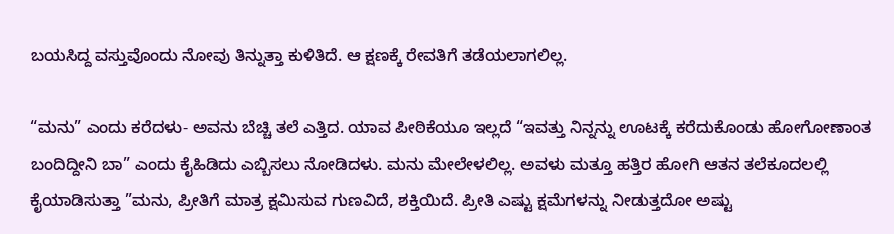ಬಯಸಿದ್ದ ವಸ್ತುವೊಂದು ನೋವು ತಿನ್ನುತ್ತಾ ಕುಳಿತಿದೆ. ಆ ಕ್ಷಣಕ್ಕೆ ರೇವತಿಗೆ ತಡೆಯಲಾಗಲಿಲ್ಲ.

“ಮನು” ಎಂದು ಕರೆದಳು- ಅವನು ಬೆಚ್ಚಿ ತಲೆ ಎತ್ತಿದ. ಯಾವ ಪೀಠಿಕೆಯೂ ಇಲ್ಲದೆ “ಇವತ್ತು ನಿನ್ನನ್ನು ಊಟಕ್ಕೆ ಕರೆದುಕೊಂಡು ಹೋಗೋಣಾಂತ ಬಂದಿದ್ದೀನಿ ಬಾ” ಎಂದು ಕೈಹಿಡಿದು ಎಬ್ಬಿಸಲು ನೋಡಿದಳು. ಮನು ಮೇಲೇಳಲಿಲ್ಲ. ಅವಳು ಮತ್ತೂ ಹತ್ತಿರ ಹೋಗಿ ಆತನ ತಲೆಕೂದಲಲ್ಲಿ ಕೈಯಾಡಿಸುತ್ತಾ ”ಮನು, ಪ್ರೀತಿಗೆ ಮಾತ್ರ ಕ್ಷಮಿಸುವ ಗುಣವಿದೆ, ಶಕ್ತಿಯಿದೆ. ಪ್ರೀತಿ ಎಷ್ಟು ಕ್ಷಮೆಗಳನ್ನು ನೀಡುತ್ತದೋ ಅಷ್ಟು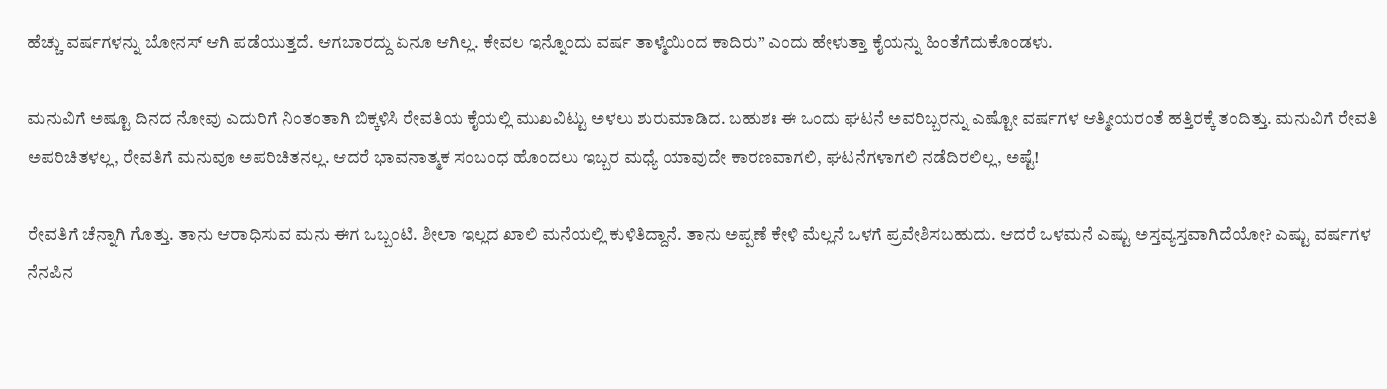ಹೆಚ್ಚು ವರ್ಷಗಳನ್ನು ಬೋನಸ್ ಆಗಿ ಪಡೆಯುತ್ತದೆ. ಆಗಬಾರದ್ದು ಏನೂ ಆಗಿಲ್ಲ. ಕೇವಲ ಇನ್ನೊಂದು ವರ್ಷ ತಾಳ್ಮೆಯಿಂದ ಕಾದಿರು” ಎಂದು ಹೇಳುತ್ತಾ ಕೈಯನ್ನು ಹಿಂತೆಗೆದುಕೊಂಡಳು.

ಮನುವಿಗೆ ಅಷ್ಟೂ ದಿನದ ನೋವು ಎದುರಿಗೆ ನಿಂತಂತಾಗಿ ಬಿಕ್ಕಳಿಸಿ ರೇವತಿಯ ಕೈಯಲ್ಲಿ ಮುಖವಿಟ್ಟು ಅಳಲು ಶುರುಮಾಡಿದ. ಬಹುಶಃ ಈ ಒಂದು ಘಟನೆ ಅವರಿಬ್ಬರನ್ನು ಎಷ್ಟೋ ವರ್ಷಗಳ ಆತ್ಮೀಯರಂತೆ ಹತ್ತಿರಕ್ಕೆ ತಂದಿತ್ತು. ಮನುವಿಗೆ ರೇವತಿ ಅಪರಿಚಿತಳಲ್ಲ, ರೇವತಿಗೆ ಮನುವೂ ಅಪರಿಚಿತನಲ್ಲ. ಆದರೆ ಭಾವನಾತ್ಮಕ ಸಂಬಂಧ ಹೊಂದಲು ಇಬ್ಬರ ಮಧ್ಯೆ ಯಾವುದೇ ಕಾರಣವಾಗಲಿ, ಘಟನೆಗಳಾಗಲಿ ನಡೆದಿರಲಿಲ್ಲ, ಅಷ್ಟೆ!

ರೇವತಿಗೆ ಚೆನ್ನಾಗಿ ಗೊತ್ತು. ತಾನು ಆರಾಧಿಸುವ ಮನು ಈಗ ಒಬ್ಬಂಟಿ. ಶೀಲಾ ಇಲ್ಲದ ಖಾಲಿ ಮನೆಯಲ್ಲಿ ಕುಳಿತಿದ್ದಾನೆ. ತಾನು ಅಪ್ಪಣೆ ಕೇಳಿ ಮೆಲ್ಲನೆ ಒಳಗೆ ಪ್ರವೇಶಿಸಬಹುದು. ಆದರೆ ಒಳಮನೆ ಎಷ್ಟು ಅಸ್ತವ್ಯಸ್ತವಾಗಿದೆಯೋ? ಎಷ್ಟು ವರ್ಷಗಳ ನೆನಪಿನ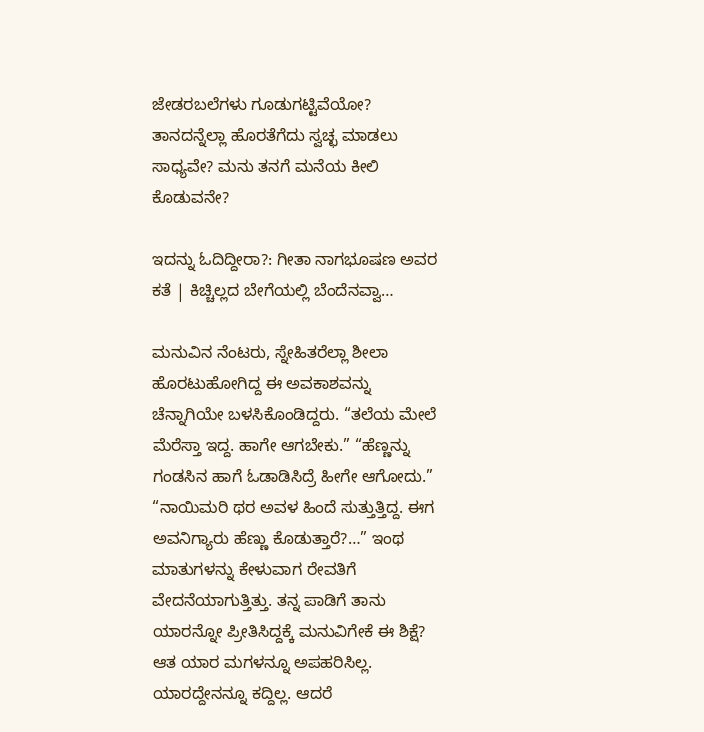ಜೇಡರಬಲೆಗಳು ಗೂಡುಗಟ್ಟಿವೆಯೋ? ತಾನದನ್ನೆಲ್ಲಾ ಹೊರತೆಗೆದು ಸ್ವಚ್ಛ ಮಾಡಲು ಸಾಧ್ಯವೇ? ಮನು ತನಗೆ ಮನೆಯ ಕೀಲಿ ಕೊಡುವನೇ?

ಇದನ್ನು ಓದಿದ್ದೀರಾ?: ಗೀತಾ ನಾಗಭೂಷಣ ಅವರ ಕತೆ | ಕಿಚ್ಚಿಲ್ಲದ ಬೇಗೆಯಲ್ಲಿ ಬೆಂದೆನವ್ವಾ…

ಮನುವಿನ ನೆಂಟರು, ಸ್ನೇಹಿತರೆಲ್ಲಾ ಶೀಲಾ ಹೊರಟುಹೋಗಿದ್ದ ಈ ಅವಕಾಶವನ್ನು ಚೆನ್ನಾಗಿಯೇ ಬಳಸಿಕೊಂಡಿದ್ದರು. “ತಲೆಯ ಮೇಲೆ ಮೆರೆಸ್ತಾ ಇದ್ದ. ಹಾಗೇ ಆಗಬೇಕು.” “ಹೆಣ್ಣನ್ನು ಗಂಡಸಿನ ಹಾಗೆ ಓಡಾಡಿಸಿದ್ರೆ ಹೀಗೇ ಆಗೋದು.” “ನಾಯಿಮರಿ ಥರ ಅವಳ ಹಿಂದೆ ಸುತ್ತುತ್ತಿದ್ದ. ಈಗ ಅವನಿಗ್ಯಾರು ಹೆಣ್ಣು ಕೊಡುತ್ತಾರೆ?…” ಇಂಥ ಮಾತುಗಳನ್ನು ಕೇಳುವಾಗ ರೇವತಿಗೆ ವೇದನೆಯಾಗುತ್ತಿತ್ತು. ತನ್ನ ಪಾಡಿಗೆ ತಾನು ಯಾರನ್ನೋ ಪ್ರೀತಿಸಿದ್ದಕ್ಕೆ ಮನುವಿಗೇಕೆ ಈ ಶಿಕ್ಷೆ? ಆತ ಯಾರ ಮಗಳನ್ನೂ ಅಪಹರಿಸಿಲ್ಲ. ಯಾರದ್ದೇನನ್ನೂ ಕದ್ದಿಲ್ಲ. ಆದರೆ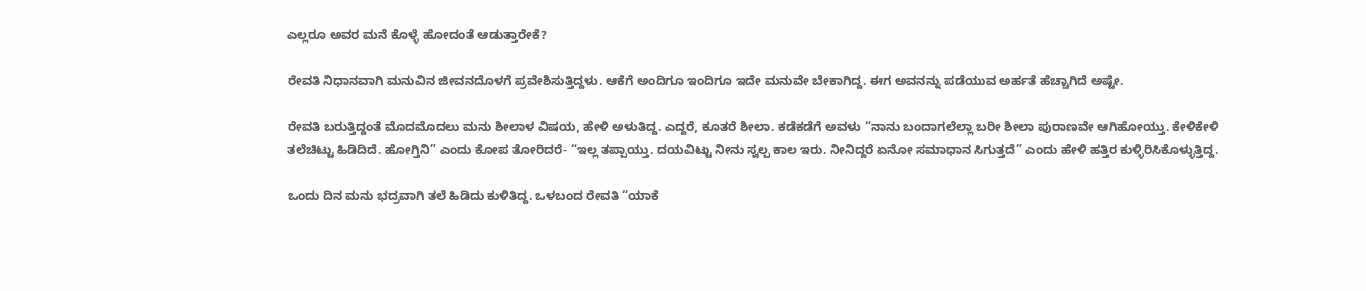ಎಲ್ಲರೂ ಅವರ ಮನೆ ಕೊಳ್ಳೆ ಹೋದಂತೆ ಆಡುತ್ತಾರೇಕೆ?

ರೇವತಿ ನಿಧಾನವಾಗಿ ಮನುವಿನ ಜೀವನದೊಳಗೆ ಪ್ರವೇಶಿಸುತ್ತಿದ್ದಳು. ಆಕೆಗೆ ಅಂದಿಗೂ ಇಂದಿಗೂ ಇದೇ ಮನುವೇ ಬೇಕಾಗಿದ್ದ. ಈಗ ಅವನನ್ನು ಪಡೆಯುವ ಅರ್ಹತೆ ಹೆಚ್ಚಾಗಿದೆ ಅಷ್ಟೇ.

ರೇವತಿ ಬರುತ್ತಿದ್ದಂತೆ ಮೊದಮೊದಲು ಮನು ಶೀಲಾಳ ವಿಷಯ, ಹೇಳಿ ಅಳುತಿದ್ದ. ಎದ್ದರೆ, ಕೂತರೆ ಶೀಲಾ. ಕಡೆಕಡೆಗೆ ಅವಳು “ನಾನು ಬಂದಾಗಲೆಲ್ಲಾ ಬರೀ ಶೀಲಾ ಪುರಾಣವೇ ಆಗಿಹೋಯ್ತು. ಕೇಳಿಕೇಳಿ ತಲೆಚಿಟ್ಟು ಹಿಡಿದಿದೆ. ಹೋಗ್ತಿನಿ” ಎಂದು ಕೋಪ ತೋರಿದರೆ- “ಇಲ್ಲ ತಪ್ಪಾಯ್ತು. ದಯವಿಟ್ಟು ನೀನು ಸ್ವಲ್ಪ ಕಾಲ ಇರು. ನೀನಿದ್ದರೆ ಏನೋ ಸಮಾಧಾನ ಸಿಗುತ್ತದೆ” ಎಂದು ಹೇಳಿ ಹತ್ತಿರ ಕುಳ್ಳಿರಿಸಿಕೊಳ್ಳುತ್ತಿದ್ದ.

ಒಂದು ದಿನ ಮನು ಭದ್ರವಾಗಿ ತಲೆ ಹಿಡಿದು ಕುಳಿತಿದ್ದ. ಒಳಬಂದ ರೇವತಿ “ಯಾಕೆ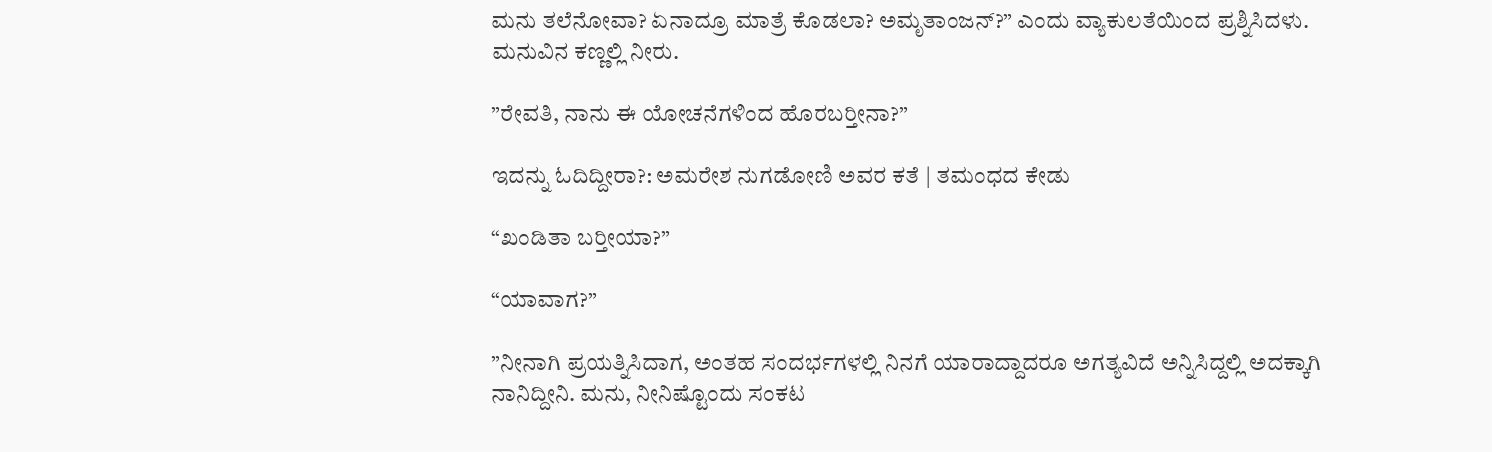ಮನು ತಲೆನೋವಾ? ಏನಾದ್ರೂ ಮಾತ್ರೆ ಕೊಡಲಾ? ಅಮೃತಾಂಜನ್?” ಎಂದು ವ್ಯಾಕುಲತೆಯಿಂದ ಪ್ರಶ್ನಿಸಿದಳು.
ಮನುವಿನ ಕಣ್ಣಲ್ಲಿ ನೀರು.

”ರೇವತಿ, ನಾನು ಈ ಯೋಚನೆಗಳಿಂದ ಹೊರಬರ್‍ತೀನಾ?”

ಇದನ್ನು ಓದಿದ್ದೀರಾ?: ಅಮರೇಶ ನುಗಡೋಣಿ ಅವರ ಕತೆ | ತಮಂಧದ ಕೇಡು

“ಖಂಡಿತಾ ಬರ್‍ತೀಯಾ?”

“ಯಾವಾಗ?”

”ನೀನಾಗಿ ಪ್ರಯತ್ನಿಸಿದಾಗ, ಅಂತಹ ಸಂದರ್ಭಗಳಲ್ಲಿ ನಿನಗೆ ಯಾರಾದ್ದಾದರೂ ಅಗತ್ಯವಿದೆ ಅನ್ನಿಸಿದ್ದಲ್ಲಿ ಅದಕ್ಕಾಗಿ ನಾನಿದ್ದೀನಿ. ಮನು, ನೀನಿಷ್ಟೊಂದು ಸಂಕಟ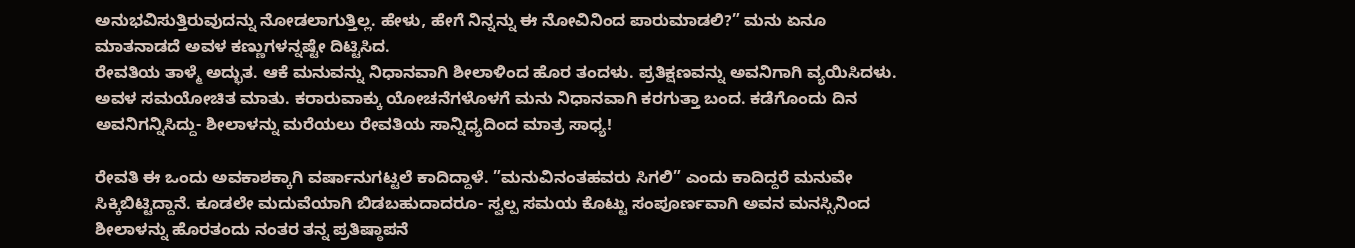ಅನುಭವಿಸುತ್ತಿರುವುದನ್ನು ನೋಡಲಾಗುತ್ತಿಲ್ಲ. ಹೇಳು, ಹೇಗೆ ನಿನ್ನನ್ನು ಈ ನೋವಿನಿಂದ ಪಾರುಮಾಡಲಿ?” ಮನು ಏನೂ ಮಾತನಾಡದೆ ಅವಳ ಕಣ್ಣುಗಳನ್ನಷ್ಟೇ ದಿಟ್ಟಿಸಿದ.
ರೇವತಿಯ ತಾಳ್ಮೆ ಅದ್ಭುತ. ಆಕೆ ಮನುವನ್ನು ನಿಧಾನವಾಗಿ ಶೀಲಾಳಿಂದ ಹೊರ ತಂದಳು. ಪ್ರತಿಕ್ಷಣವನ್ನು ಅವನಿಗಾಗಿ ವ್ಯಯಿಸಿದಳು. ಅವಳ ಸಮಯೋಚಿತ ಮಾತು. ಕರಾರುವಾಕ್ಕು ಯೋಚನೆಗಳೊಳಗೆ ಮನು ನಿಧಾನವಾಗಿ ಕರಗುತ್ತಾ ಬಂದ. ಕಡೆಗೊಂದು ದಿನ ಅವನಿಗನ್ನಿಸಿದ್ದು- ಶೀಲಾಳನ್ನು ಮರೆಯಲು ರೇವತಿಯ ಸಾನ್ನಿಧ್ಯದಿಂದ ಮಾತ್ರ ಸಾಧ್ಯ!

ರೇವತಿ ಈ ಒಂದು ಅವಕಾಶಕ್ಕಾಗಿ ವರ್ಷಾನುಗಟ್ಟಲೆ ಕಾದಿದ್ದಾಳೆ. ”ಮನುವಿನಂತಹವರು ಸಿಗಲಿ” ಎಂದು ಕಾದಿದ್ದರೆ ಮನುವೇ ಸಿಕ್ಕಿಬಿಟ್ಟಿದ್ದಾನೆ. ಕೂಡಲೇ ಮದುವೆಯಾಗಿ ಬಿಡಬಹುದಾದರೂ- ಸ್ವಲ್ಪ ಸಮಯ ಕೊಟ್ಟು ಸಂಪೂರ್ಣವಾಗಿ ಅವನ ಮನಸ್ಸಿನಿಂದ ಶೀಲಾಳನ್ನು ಹೊರತಂದು ನಂತರ ತನ್ನ ಪ್ರತಿಷ್ಠಾಪನೆ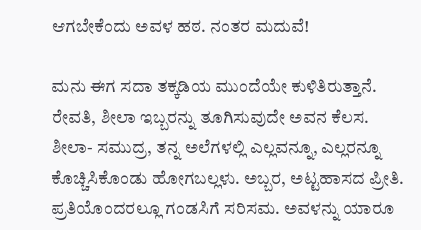ಆಗಬೇಕೆಂದು ಅವಳ ಹಠ. ನಂತರ ಮದುವೆ!

ಮನು ಈಗ ಸದಾ ತಕ್ಕಡಿಯ ಮುಂದೆಯೇ ಕುಳಿತಿರುತ್ತಾನೆ. ರೇವತಿ, ಶೀಲಾ ಇಬ್ಬರನ್ನು ತೂಗಿಸುವುದೇ ಅವನ ಕೆಲಸ. ಶೀಲಾ- ಸಮುದ್ರ, ತನ್ನ ಅಲೆಗಳಲ್ಲಿ ಎಲ್ಲವನ್ನೂ, ಎಲ್ಲರನ್ನೂ ಕೊಚ್ಚಿಸಿಕೊಂಡು ಹೋಗಬಲ್ಲಳು. ಅಬ್ಬರ, ಅಟ್ಟಹಾಸದ ಪ್ರೀತಿ. ಪ್ರತಿಯೊಂದರಲ್ಲೂ ಗಂಡಸಿಗೆ ಸರಿಸಮ. ಅವಳನ್ನು ಯಾರೂ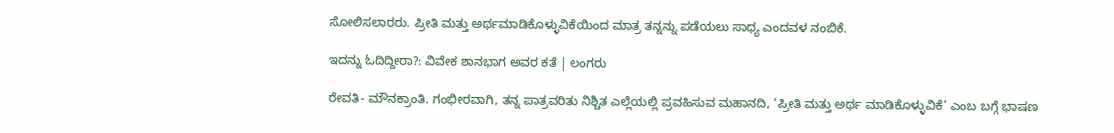ಸೋಲಿಸಲಾರರು. ಪ್ರೀತಿ ಮತ್ತು ಅರ್ಥಮಾಡಿಕೊಳ್ಳುವಿಕೆಯಿಂದ ಮಾತ್ರ ತನ್ನನ್ನು ಪಡೆಯಲು ಸಾಧ್ಯ ಎಂದವಳ ನಂಬಿಕೆ.

ಇದನ್ನು ಓದಿದ್ದೀರಾ?: ವಿವೇಕ ಶಾನಭಾಗ ಅವರ ಕತೆ | ಲಂಗರು

ರೇವತಿ- ಮೌನಕ್ರಾಂತಿ. ಗಂಭೀರವಾಗಿ, ತನ್ನ ಪಾತ್ರವರಿತು ನಿಶ್ಚಿತ ಎಲ್ಲೆಯಲ್ಲಿ ಪ್ರವಹಿಸುವ ಮಹಾನದಿ, ‘ಪ್ರೀತಿ ಮತ್ತು ಅರ್ಥ ಮಾಡಿಕೊಳ್ಳುವಿಕೆ’ ಎಂಬ ಬಗ್ಗೆ ಭಾಷಣ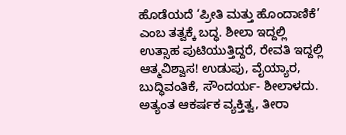ಹೊಡೆಯದೆ ‘ಪ್ರೀತಿ ಮತ್ತು ಹೊಂದಾಣಿಕೆ’ ಎಂಬ ತತ್ವಕ್ಕೆ ಬದ್ಧ. ಶೀಲಾ ಇದ್ದಲ್ಲಿ ಉತ್ಸಾಹ ಪುಟಿಯುತ್ತಿದ್ದರೆ, ರೇವತಿ ಇದ್ದಲ್ಲಿ ಆತ್ಮವಿಶ್ವಾಸ! ಉಡುಪು, ವೈಯ್ಯಾರ, ಬುದ್ಧಿವಂತಿಕೆ, ಸೌಂದರ್ಯ- ಶೀಲಾಳದು. ಅತ್ಯಂತ ಆಕರ್ಷಕ ವ್ಯಕ್ತಿತ್ವ, ತೀರಾ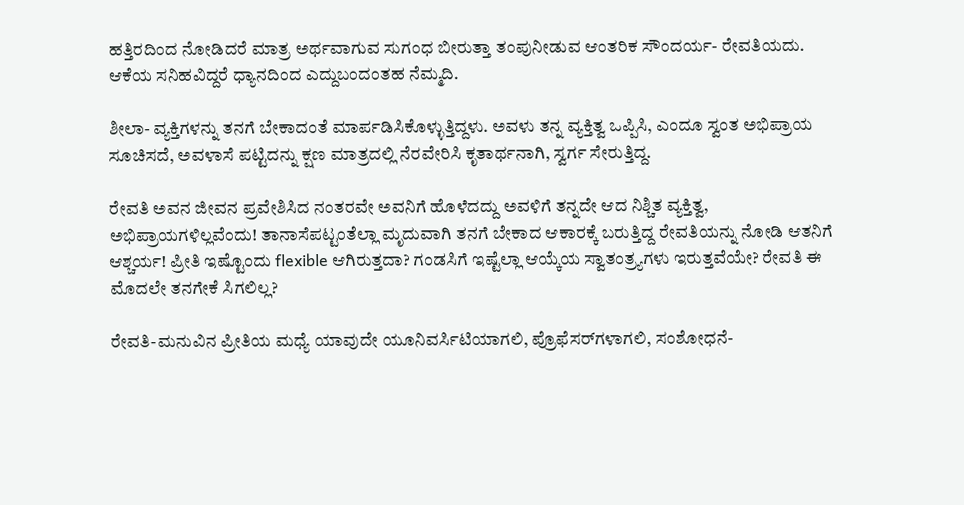ಹತ್ತಿರದಿಂದ ನೋಡಿದರೆ ಮಾತ್ರ ಅರ್ಥವಾಗುವ ಸುಗಂಧ ಬೀರುತ್ತಾ ತಂಪುನೀಡುವ ಆಂತರಿಕ ಸೌಂದರ್ಯ- ರೇವತಿಯದು. ಆಕೆಯ ಸನಿಹವಿದ್ದರೆ ಧ್ಯಾನದಿಂದ ಎದ್ದುಬಂದಂತಹ ನೆಮ್ಮದಿ.

ಶೀಲಾ- ವ್ಯಕ್ತಿಗಳನ್ನು ತನಗೆ ಬೇಕಾದಂತೆ ಮಾರ್ಪಡಿಸಿಕೊಳ್ಳುತ್ತಿದ್ದಳು. ಅವಳು ತನ್ನ ವ್ಯಕ್ತಿತ್ವ ಒಪ್ಪಿಸಿ, ಎಂದೂ ಸ್ವಂತ ಅಭಿಪ್ರಾಯ ಸೂಚಿಸದೆ, ಅವಳಾಸೆ ಪಟ್ಟಿದನ್ನು ಕ್ಷಣ ಮಾತ್ರದಲ್ಲಿ ನೆರವೇರಿಸಿ ಕೃತಾರ್ಥನಾಗಿ, ಸ್ವರ್ಗ ಸೇರುತ್ತಿದ್ದ.

ರೇವತಿ ಅವನ ಜೀವನ ಪ್ರವೇಶಿಸಿದ ನಂತರವೇ ಅವನಿಗೆ ಹೊಳೆದದ್ದು ಅವಳಿಗೆ ತನ್ನದೇ ಆದ ನಿಶ್ಚಿತ ವ್ಯಕ್ತಿತ್ವ, ಅಭಿಪ್ರಾಯಗಳಿಲ್ಲವೆಂದು! ತಾನಾಸೆಪಟ್ಟಂತೆಲ್ಲಾ ಮೃದುವಾಗಿ ತನಗೆ ಬೇಕಾದ ಆಕಾರಕ್ಕೆ ಬರುತ್ತಿದ್ದ ರೇವತಿಯನ್ನು ನೋಡಿ ಆತನಿಗೆ ಆಶ್ಚರ್ಯ! ಪ್ರೀತಿ ಇಷ್ಟೊಂದು flexible ಆಗಿರುತ್ತದಾ? ಗಂಡಸಿಗೆ ಇಷ್ಟೆಲ್ಲಾ ಆಯ್ಕೆಯ ಸ್ವಾತಂತ್ರ್ಯಗಳು ಇರುತ್ತವೆಯೇ? ರೇವತಿ ಈ ಮೊದಲೇ ತನಗೇಕೆ ಸಿಗಲಿಲ್ಲ?

ರೇವತಿ-ಮನುವಿನ ಪ್ರೀತಿಯ ಮಧ್ಯೆ ಯಾವುದೇ ಯೂನಿವರ್ಸಿಟಿಯಾಗಲಿ, ಪ್ರೊಫೆಸರ್‌ಗಳಾಗಲಿ, ಸಂಶೋಧನೆ-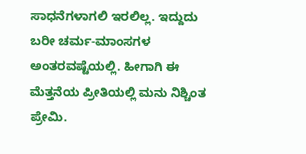ಸಾಧನೆಗಳಾಗಲಿ ಇರಲಿಲ್ಲ. ಇದ್ದುದು ಬರೀ ಚರ್ಮ-ಮಾಂಸಗಳ ಅಂತರವಷ್ಟೆಯಲ್ಲಿ. ಹೀಗಾಗಿ ಈ ಮೆತ್ತನೆಯ ಪ್ರೀತಿಯಲ್ಲಿ ಮನು ನಿಶ್ಚಿಂತ ಪ್ರೇಮಿ.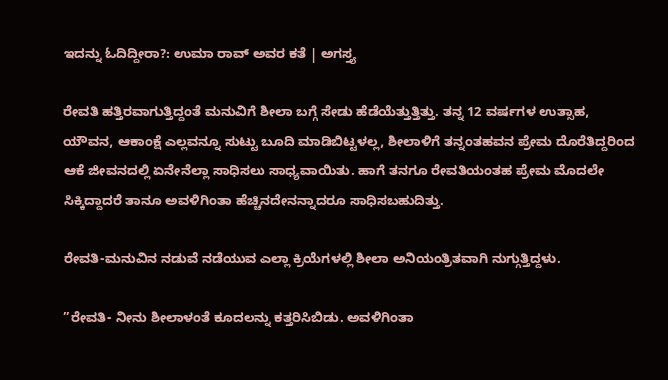ಇದನ್ನು ಓದಿದ್ದೀರಾ?: ಉಮಾ ರಾವ್ ಅವರ ಕತೆ | ಅಗಸ್ತ್ಯ

ರೇವತಿ ಹತ್ತಿರವಾಗುತ್ತಿದ್ದಂತೆ ಮನುವಿಗೆ ಶೀಲಾ ಬಗ್ಗೆ ಸೇಡು ಹೆಡೆಯೆತ್ತುತ್ತಿತ್ತು. ತನ್ನ 12 ವರ್ಷಗಳ ಉತ್ಸಾಹ, ಯೌವನ, ಆಕಾಂಕ್ಷೆ ಎಲ್ಲವನ್ನೂ ಸುಟ್ಟು ಬೂದಿ ಮಾಡಿಬಿಟ್ಟಳಲ್ಲ, ಶೀಲಾಳಿಗೆ ತನ್ನಂತಹವನ ಪ್ರೇಮ ದೊರೆತಿದ್ದರಿಂದ ಆಕೆ ಜೀವನದಲ್ಲಿ ಏನೇನೆಲ್ಲಾ ಸಾಧಿಸಲು ಸಾಧ್ಯವಾಯಿತು. ಹಾಗೆ ತನಗೂ ರೇವತಿಯಂತಹ ಪ್ರೇಮ ಮೊದಲೇ ಸಿಕ್ಕಿದ್ದಾದರೆ ತಾನೂ ಅವಳಿಗಿಂತಾ ಹೆಚ್ಚಿನದೇನನ್ನಾದರೂ ಸಾಧಿಸಬಹುದಿತ್ತು.

ರೇವತಿ-ಮನುವಿನ ನಡುವೆ ನಡೆಯುವ ಎಲ್ಲಾ ಕ್ರಿಯೆಗಳಲ್ಲಿ ಶೀಲಾ ಅನಿಯಂತ್ರಿತವಾಗಿ ನುಗ್ಗುತ್ತಿದ್ದಳು.

”ರೇವತಿ- ನೀನು ಶೀಲಾಳಂತೆ ಕೂದಲನ್ನು ಕತ್ತರಿಸಿಬಿಡು. ಅವಳಿಗಿಂತಾ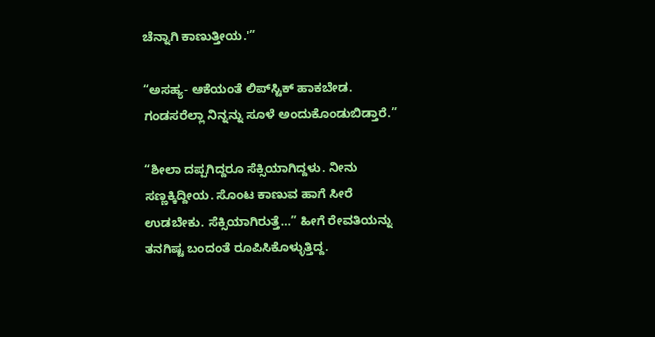ಚೆನ್ನಾಗಿ ಕಾಣುತ್ತೀಯ.'”

“ಅಸಹ್ಯ- ಆಕೆಯಂತೆ ಲಿಪ್‌ಸ್ಟಿಕ್ ಹಾಕಬೇಡ. ಗಂಡಸರೆಲ್ಲಾ ನಿನ್ನನ್ನು ಸೂಳೆ ಅಂದುಕೊಂಡುಬಿಡ್ತಾರೆ.”

“ಶೀಲಾ ದಪ್ಪಗಿದ್ದರೂ ಸೆಕ್ಸಿಯಾಗಿದ್ದಳು. ನೀನು ಸಣ್ಣಕ್ಕಿದ್ದೀಯ. ಸೊಂಟ ಕಾಣುವ ಹಾಗೆ ಸೀರೆ ಉಡಬೇಕು. ಸೆಕ್ಸಿಯಾಗಿರುತ್ತೆ…” ಹೀಗೆ ರೇವತಿಯನ್ನು ತನಗಿಷ್ಟ ಬಂದಂತೆ ರೂಪಿಸಿಕೊಳ್ಳುತ್ತಿದ್ದ.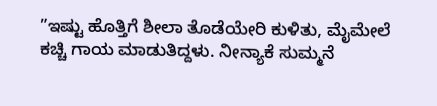”ಇಷ್ಟು ಹೊತ್ತಿಗೆ ಶೀಲಾ ತೊಡೆಯೇರಿ ಕುಳಿತು, ಮೈಮೇಲೆ ಕಚ್ಚಿ ಗಾಯ ಮಾಡುತಿದ್ದಳು. ನೀನ್ಯಾಕೆ ಸುಮ್ಮನೆ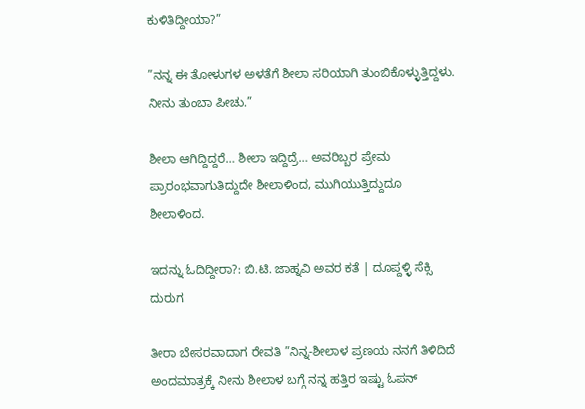ಕುಳಿತಿದ್ದೀಯಾ?”

”ನನ್ನ ಈ ತೋಳುಗಳ ಅಳತೆಗೆ ಶೀಲಾ ಸರಿಯಾಗಿ ತುಂಬಿಕೊಳ್ಳುತ್ತಿದ್ದಳು. ನೀನು ತುಂಬಾ ಪೀಚು.”

ಶೀಲಾ ಆಗಿದ್ದಿದ್ದರೆ… ಶೀಲಾ ಇದ್ದಿದ್ರೆ… ಅವರಿಬ್ಬರ ಪ್ರೇಮ ಪ್ರಾರಂಭವಾಗುತಿದ್ದುದೇ ಶೀಲಾಳಿಂದ, ಮುಗಿಯುತ್ತಿದ್ದುದೂ ಶೀಲಾಳಿಂದ.

ಇದನ್ನು ಓದಿದ್ದೀರಾ?: ಬಿ.ಟಿ. ಜಾಹ್ನವಿ ಅವರ ಕತೆ | ದೂಪ್ದಳ್ಳಿ ಸೆಕ್ಸಿ ದುರುಗ

ತೀರಾ ಬೇಸರವಾದಾಗ ರೇವತಿ ”ನಿನ್ನ-ಶೀಲಾಳ ಪ್ರಣಯ ನನಗೆ ತಿಳಿದಿದೆ ಅಂದಮಾತ್ರಕ್ಕೆ ನೀನು ಶೀಲಾಳ ಬಗ್ಗೆ ನನ್ನ ಹತ್ತಿರ ಇಷ್ಟು ಓಪನ್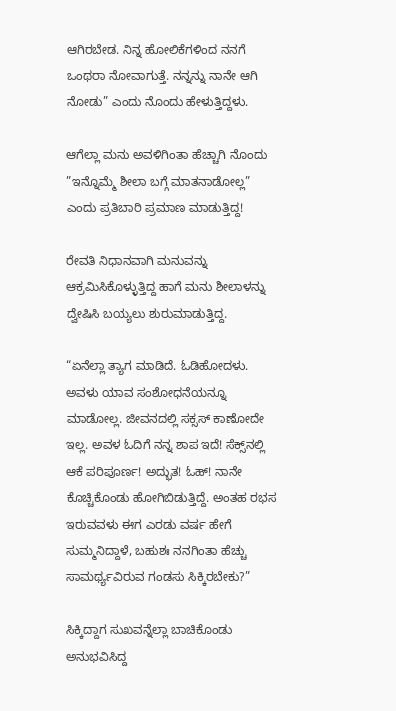ಆಗಿರಬೇಡ. ನಿನ್ನ ಹೋಲಿಕೆಗಳಿಂದ ನನಗೆ ಒಂಥರಾ ನೋವಾಗುತ್ತೆ. ನನ್ನನ್ನು ನಾನೇ ಆಗಿ ನೋಡು” ಎಂದು ನೊಂದು ಹೇಳುತ್ತಿದ್ದಳು.

ಆಗೆಲ್ಲಾ ಮನು ಅವಳಿಗಿಂತಾ ಹೆಚ್ಚಾಗಿ ನೊಂದು ”ಇನ್ನೊಮ್ಮೆ ಶೀಲಾ ಬಗ್ಗೆ ಮಾತನಾಡೋಲ್ಲ” ಎಂದು ಪ್ರತಿಬಾರಿ ಪ್ರಮಾಣ ಮಾಡುತ್ತಿದ್ದ!

ರೇವತಿ ನಿಧಾನವಾಗಿ ಮನುವನ್ನು ಆಕ್ರಮಿಸಿಕೊಳ್ಳುತ್ತಿದ್ದ ಹಾಗೆ ಮನು ಶೀಲಾಳನ್ನು ದ್ವೇಷಿಸಿ ಬಯ್ಯಲು ಶುರುಮಾಡುತ್ತಿದ್ದ.

“ಏನೆಲ್ಲಾ ತ್ಯಾಗ ಮಾಡಿದೆ. ಓಡಿಹೋದಳು. ಅವಳು ಯಾವ ಸಂಶೋಧನೆಯನ್ನೂ ಮಾಡೋಲ್ಲ. ಜೀವನದಲ್ಲಿ ಸಕ್ಸಸ್ ಕಾಣೋದೇ ಇಲ್ಲ. ಅವಳ ಓದಿಗೆ ನನ್ನ ಶಾಪ ಇದೆ! ಸೆಕ್ಸ್‌ನಲ್ಲಿ ಆಕೆ ಪರಿಪೂರ್ಣ! ಅದ್ಭುತ! ಓಹ್! ನಾನೇ ಕೊಚ್ಚಿಕೊಂಡು ಹೋಗಿಬಿಡುತ್ತಿದ್ದೆ. ಅಂತಹ ರಭಸ ಇರುವವಳು ಈಗ ಎರಡು ವರ್ಷ ಹೇಗೆ ಸುಮ್ಮನಿದ್ದಾಳೆ, ಬಹುಶಃ ನನಗಿಂತಾ ಹೆಚ್ಚು ಸಾಮರ್ಥ್ಯವಿರುವ ಗಂಡಸು ಸಿಕ್ಕಿರಬೇಕು?”

ಸಿಕ್ಕಿದ್ದಾಗ ಸುಖವನ್ನೆಲ್ಲಾ ಬಾಚಿಕೊಂಡು ಅನುಭವಿಸಿದ್ದ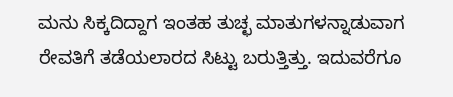ಮನು ಸಿಕ್ಕದಿದ್ದಾಗ ಇಂತಹ ತುಚ್ಛ ಮಾತುಗಳನ್ನಾಡುವಾಗ ರೇವತಿಗೆ ತಡೆಯಲಾರದ ಸಿಟ್ಟು ಬರುತ್ತಿತ್ತು. ಇದುವರೆಗೂ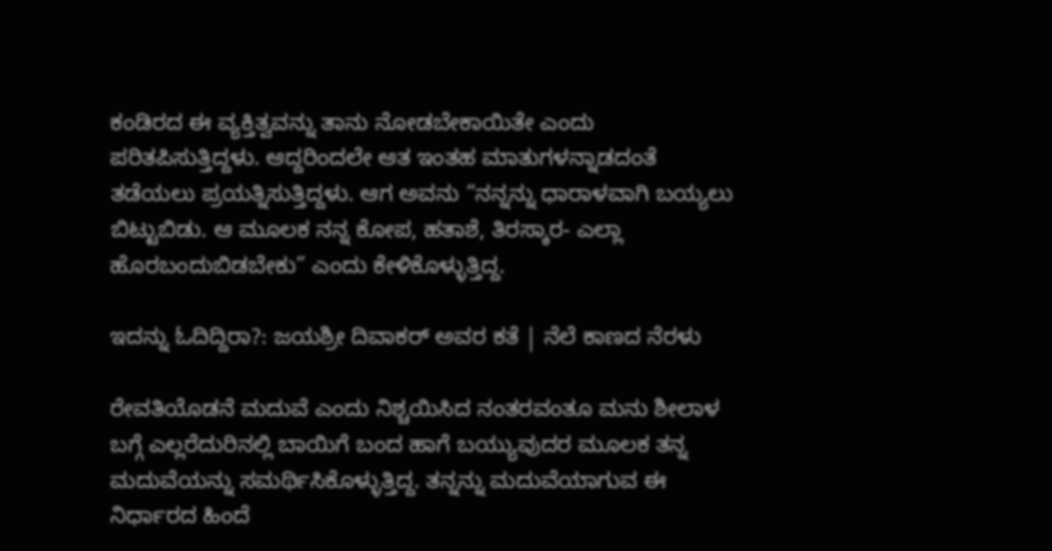ಕಂಡಿರದ ಈ ವ್ಯಕ್ತಿತ್ವವನ್ನು ತಾನು ನೋಡಬೇಕಾಯಿತೇ ಎಂದು ಪರಿತಪಿಸುತ್ತಿದ್ದಳು. ಆದ್ದರಿಂದಲೇ ಆತ ಇಂತಹ ಮಾತುಗಳನ್ನಾಡದಂತೆ ತಡೆಯಲು ಪ್ರಯತ್ನಿಸುತ್ತಿದ್ದಳು. ಆಗ ಅವನು “ನನ್ನನ್ನು ಧಾರಾಳವಾಗಿ ಬಯ್ಯಲು ಬಿಟ್ಟುಬಿಡು. ಆ ಮೂಲಕ ನನ್ನ ಕೋಪ, ಹತಾಶೆ, ತಿರಸ್ಕಾರ- ಎಲ್ಲಾ ಹೊರಬಂದುಬಿಡಬೇಕು” ಎಂದು ಕೇಳಿಕೊಳ್ಳುತ್ತಿದ್ದ.

ಇದನ್ನು ಓದಿದ್ದಿರಾ?: ಜಯಶ್ರೀ ದಿವಾಕರ್ ಅವರ ಕತೆ | ನೆಲೆ ಕಾಣದ ನೆರಳು

ರೇವತಿಯೊಡನೆ ಮದುವೆ ಎಂದು ನಿಶ್ಚಯಿಸಿದ ನಂತರವಂತೂ ಮನು ಶೀಲಾಳ ಬಗ್ಗೆ ಎಲ್ಲರೆದುರಿನಲ್ಲಿ ಬಾಯಿಗೆ ಬಂದ ಹಾಗೆ ಬಯ್ಯುವುದರ ಮೂಲಕ ತನ್ನ ಮದುವೆಯನ್ನು ಸಮರ್ಥಿಸಿಕೊಳ್ಳುತ್ತಿದ್ದ. ತನ್ನನ್ನು ಮದುವೆಯಾಗುವ ಈ ನಿರ್ಧಾರದ ಹಿಂದೆ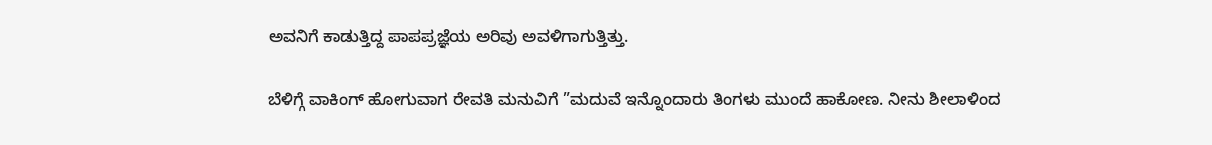ಅವನಿಗೆ ಕಾಡುತ್ತಿದ್ದ ಪಾಪಪ್ರಜ್ಞೆಯ ಅರಿವು ಅವಳಿಗಾಗುತ್ತಿತ್ತು.

ಬೆಳಿಗ್ಗೆ ವಾಕಿಂಗ್ ಹೋಗುವಾಗ ರೇವತಿ ಮನುವಿಗೆ ”ಮದುವೆ ಇನ್ನೊಂದಾರು ತಿಂಗಳು ಮುಂದೆ ಹಾಕೋಣ. ನೀನು ಶೀಲಾಳಿಂದ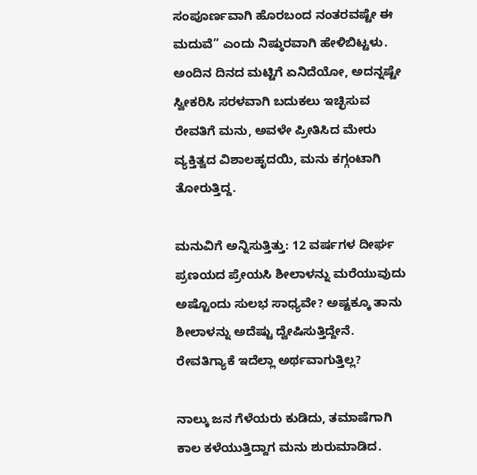ಸಂಪೂರ್ಣವಾಗಿ ಹೊರಬಂದ ನಂತರವಷ್ಟೇ ಈ ಮದುವೆ” ಎಂದು ನಿಷ್ಠುರವಾಗಿ ಹೇಳಿಬಿಟ್ಟಳು. ಅಂದಿನ ದಿನದ ಮಟ್ಟಿಗೆ ಏನಿದೆಯೋ, ಅದನ್ನಷ್ಟೇ ಸ್ವೀಕರಿಸಿ ಸರಳವಾಗಿ ಬದುಕಲು ಇಚ್ಛಿಸುವ ರೇವತಿಗೆ ಮನು, ಅವಳೇ ಪ್ರೀತಿಸಿದ ಮೇರು ವ್ಯಕ್ತಿತ್ವದ ವಿಶಾಲಹೃದಯಿ, ಮನು ಕಗ್ಗಂಟಾಗಿ ತೋರುತ್ತಿದ್ದ.

ಮನುವಿಗೆ ಅನ್ನಿಸುತ್ತಿತ್ತು: 12 ವರ್ಷಗಳ ದೀರ್ಘ ಪ್ರಣಯದ ಪ್ರೇಯಸಿ ಶೀಲಾಳನ್ನು ಮರೆಯುವುದು ಅಷ್ಟೊಂದು ಸುಲಭ ಸಾಧ್ಯವೇ? ಅಷ್ಟಕ್ಕೂ ತಾನು ಶೀಲಾಳನ್ನು ಅದೆಷ್ಟು ದ್ವೇಷಿಸುತ್ತಿದ್ದೇನೆ. ರೇವತಿಗ್ಯಾಕೆ ಇದೆಲ್ಲಾ ಅರ್ಥವಾಗುತ್ತಿಲ್ಲ?

ನಾಲ್ಕು ಜನ ಗೆಳೆಯರು ಕುಡಿದು, ತಮಾಷೆಗಾಗಿ ಕಾಲ ಕಳೆಯುತ್ತಿದ್ದಾಗ ಮನು ಶುರುಮಾಡಿದ.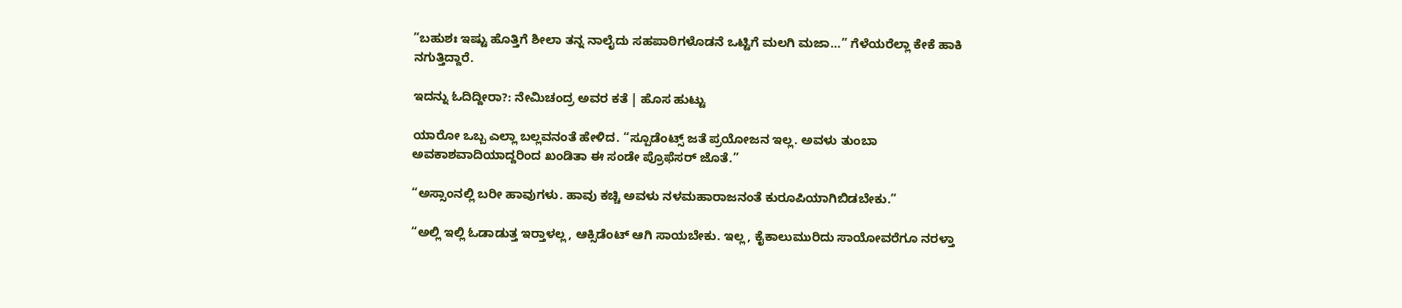”ಬಹುಶಃ ಇಷ್ಟು ಹೊತ್ತಿಗೆ ಶೀಲಾ ತನ್ನ ನಾಲೈದು ಸಹಪಾಠಿಗಳೊಡನೆ ಒಟ್ಟಿಗೆ ಮಲಗಿ ಮಜಾ…” ಗೆಳೆಯರೆಲ್ಲಾ ಕೇಕೆ ಹಾಕಿ ನಗುತ್ತಿದ್ದಾರೆ.

ಇದನ್ನು ಓದಿದ್ದೀರಾ?: ನೇಮಿಚಂದ್ರ ಅವರ ಕತೆ | ಹೊಸ ಹುಟ್ಟು

ಯಾರೋ ಒಬ್ಬ ಎಲ್ಲಾ ಬಲ್ಲವನಂತೆ ಹೇಳಿದ. “ಸ್ಪೂಡೆಂಟ್ಸ್ ಜತೆ ಪ್ರಯೋಜನ ಇಲ್ಲ. ಅವಳು ತುಂಬಾ ಅವಕಾಶವಾದಿಯಾದ್ದರಿಂದ ಖಂಡಿತಾ ಈ ಸಂಡೇ ಪ್ರೊಫೆಸರ್ ಜೊತೆ.”

“ಅಸ್ಸಾಂನಲ್ಲಿ ಬರೀ ಹಾವುಗಳು. ಹಾವು ಕಚ್ಚಿ ಅವಳು ನಳಮಹಾರಾಜನಂತೆ ಕುರೂಪಿಯಾಗಿಬಿಡಬೇಕು.”

“ಅಲ್ಲಿ ಇಲ್ಲಿ ಓಡಾಡುತ್ತ ಇರ್‍ತಾಳಲ್ಲ, ಆಕ್ಸಿಡೆಂಟ್ ಆಗಿ ಸಾಯಬೇಕು. ಇಲ್ಲ, ಕೈಕಾಲುಮುರಿದು ಸಾಯೋವರೆಗೂ ನರಳ್ತಾ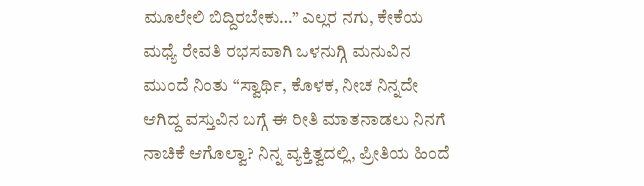ಮೂಲೇಲಿ ಬಿದ್ದಿರಬೇಕು…” ಎಲ್ಲರ ನಗು, ಕೇಕೆಯ ಮಧ್ಯೆ ರೇವತಿ ರಭಸವಾಗಿ ಒಳನುಗ್ಗಿ ಮನುವಿನ ಮುಂದೆ ನಿಂತು “ಸ್ವಾರ್ಥಿ, ಕೊಳಕ, ನೀಚ ನಿನ್ನದೇ ಆಗಿದ್ದ ವಸ್ತುವಿನ ಬಗ್ಗೆ ಈ ರೀತಿ ಮಾತನಾಡಲು ನಿನಗೆ ನಾಚಿಕೆ ಆಗೊಲ್ವಾ? ನಿನ್ನ ವ್ಯಕ್ತಿತ್ವದಲ್ಲಿ, ಪ್ರೀತಿಯ ಹಿಂದೆ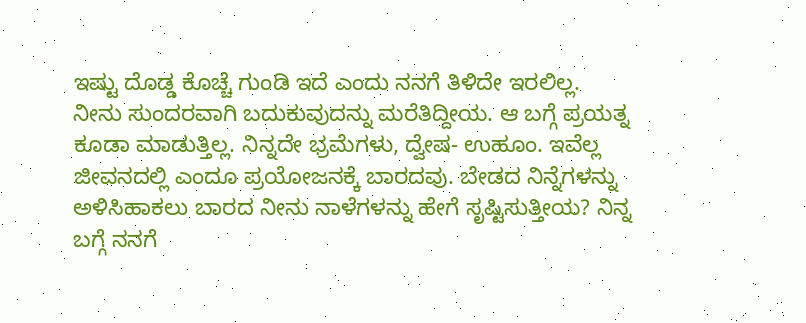ಇಷ್ಟು ದೊಡ್ಡ ಕೊಚ್ಚೆ ಗುಂಡಿ ಇದೆ ಎಂದು ನನಗೆ ತಿಳಿದೇ ಇರಲಿಲ್ಲ. ನೀನು ಸುಂದರವಾಗಿ ಬದುಕುವುದನ್ನು ಮರೆತಿದ್ದೀಯ. ಆ ಬಗ್ಗೆ ಪ್ರಯತ್ನ ಕೂಡಾ ಮಾಡುತ್ತಿಲ್ಲ. ನಿನ್ನದೇ ಭ್ರಮೆಗಳು, ದ್ವೇಷ- ಉಹೂಂ. ಇವೆಲ್ಲ ಜೀವನದಲ್ಲಿ ಎಂದೂ ಪ್ರಯೋಜನಕ್ಕೆ ಬಾರದವು. ಬೇಡದ ನಿನ್ನೆಗಳನ್ನು ಅಳಿಸಿಹಾಕಲು ಬಾರದ ನೀನು ನಾಳೆಗಳನ್ನು ಹೇಗೆ ಸೃಷ್ಟಿಸುತ್ತೀಯ? ನಿನ್ನ ಬಗ್ಗೆ ನನಗೆ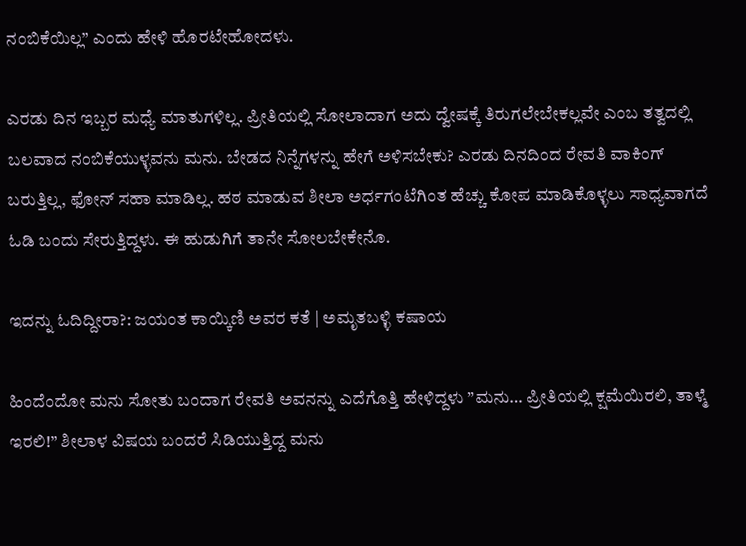ನಂಬಿಕೆಯಿಲ್ಲ” ಎಂದು ಹೇಳಿ ಹೊರಟೇಹೋದಳು.

ಎರಡು ದಿನ ಇಬ್ಬರ ಮಧ್ಯೆ ಮಾತುಗಳಿಲ್ಲ. ಪ್ರೀತಿಯಲ್ಲಿ ಸೋಲಾದಾಗ ಅದು ದ್ವೇಷಕ್ಕೆ ತಿರುಗಲೇಬೇಕಲ್ಲವೇ ಎಂಬ ತತ್ವದಲ್ಲಿ ಬಲವಾದ ನಂಬಿಕೆಯುಳ್ಳವನು ಮನು. ಬೇಡದ ನಿನ್ನೆಗಳನ್ನು ಹೇಗೆ ಅಳಿಸಬೇಕು? ಎರಡು ದಿನದಿಂದ ರೇವತಿ ವಾಕಿಂಗ್ ಬರುತ್ತಿಲ್ಲ, ಫೋನ್ ಸಹಾ ಮಾಡಿಲ್ಲ. ಹಠ ಮಾಡುವ ಶೀಲಾ ಅರ್ಧಗಂಟೆಗಿಂತ ಹೆಚ್ಚು ಕೋಪ ಮಾಡಿಕೊಳ್ಳಲು ಸಾಧ್ಯವಾಗದೆ ಓಡಿ ಬಂದು ಸೇರುತ್ತಿದ್ದಳು. ಈ ಹುಡುಗಿಗೆ ತಾನೇ ಸೋಲಬೇಕೇನೊ.

ಇದನ್ನು ಓದಿದ್ದೀರಾ?: ಜಯಂತ ಕಾಯ್ಕಿಣಿ ಅವರ ಕತೆ | ಅಮೃತಬಳ್ಳಿ ಕಷಾಯ

ಹಿಂದೆಂದೋ ಮನು ಸೋತು ಬಂದಾಗ ರೇವತಿ ಅವನನ್ನು ಎದೆಗೊತ್ತಿ ಹೇಳಿದ್ದಳು ”ಮನು… ಪ್ರೀತಿಯಲ್ಲಿ ಕ್ಷಮೆಯಿರಲಿ, ತಾಳ್ಮೆ ಇರಲಿ!” ಶೀಲಾಳ ವಿಷಯ ಬಂದರೆ ಸಿಡಿಯುತ್ತಿದ್ದ ಮನು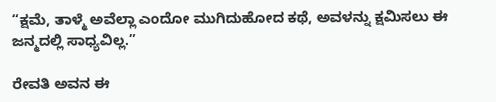“ಕ್ಷಮೆ, ತಾಳ್ಮೆ ಅವೆಲ್ಲಾ ಎಂದೋ ಮುಗಿದುಹೋದ ಕಥೆ, ಅವಳನ್ನು ಕ್ಷಮಿಸಲು ಈ ಜನ್ಮದಲ್ಲಿ ಸಾಧ್ಯವಿಲ್ಲ.”

ರೇವತಿ ಅವನ ಈ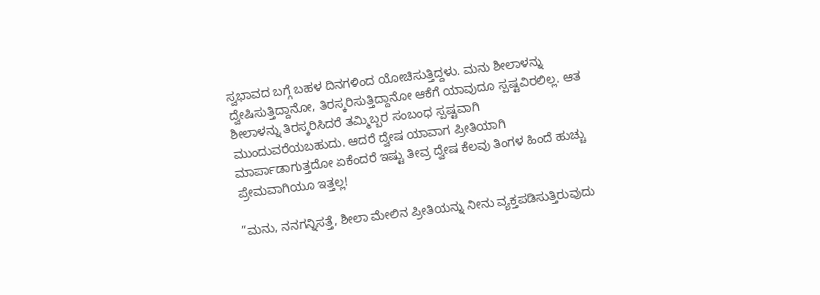ಸ್ವಭಾವದ ಬಗ್ಗೆ ಬಹಳ ದಿನಗಳಿಂದ ಯೋಚಿಸುತ್ತಿದ್ದಳು. ಮನು ಶೀಲಾಳನ್ನು ದ್ವೇಷಿಸುತ್ತಿದ್ದಾನೋ, ತಿರಸ್ಕರಿಸುತ್ತಿದ್ದಾನೋ ಆಕೆಗೆ ಯಾವುದೂ ಸ್ಪಷ್ಟವಿರಲಿಲ್ಲ. ಆತ ಶೀಲಾಳನ್ನು ತಿರಸ್ಕರಿಸಿದರೆ ತಮ್ಮಿಬ್ಬರ ಸಂಬಂಧ ಸ್ಪಷ್ಟವಾಗಿ ಮುಂದುವರೆಯಬಹುದು. ಆದರೆ ದ್ವೇಷ ಯಾವಾಗ ಪ್ರೀತಿಯಾಗಿ ಮಾರ್ಪಾಡಾಗುತ್ತದೋ ಏಕೆಂದರೆ ಇಷ್ಟು ತೀವ್ರ ದ್ವೇಷ ಕೆಲವು ತಿಂಗಳ ಹಿಂದೆ ಹುಚ್ಚು ಪ್ರೇಮವಾಗಿಯೂ ಇತ್ತಲ್ಲ!

”ಮನು, ನನಗನ್ನಿಸತ್ತೆ, ಶೀಲಾ ಮೇಲಿನ ಪ್ರೀತಿಯನ್ನು ನೀನು ವ್ಯಕ್ತಪಡಿಸುತ್ತಿರುವುದು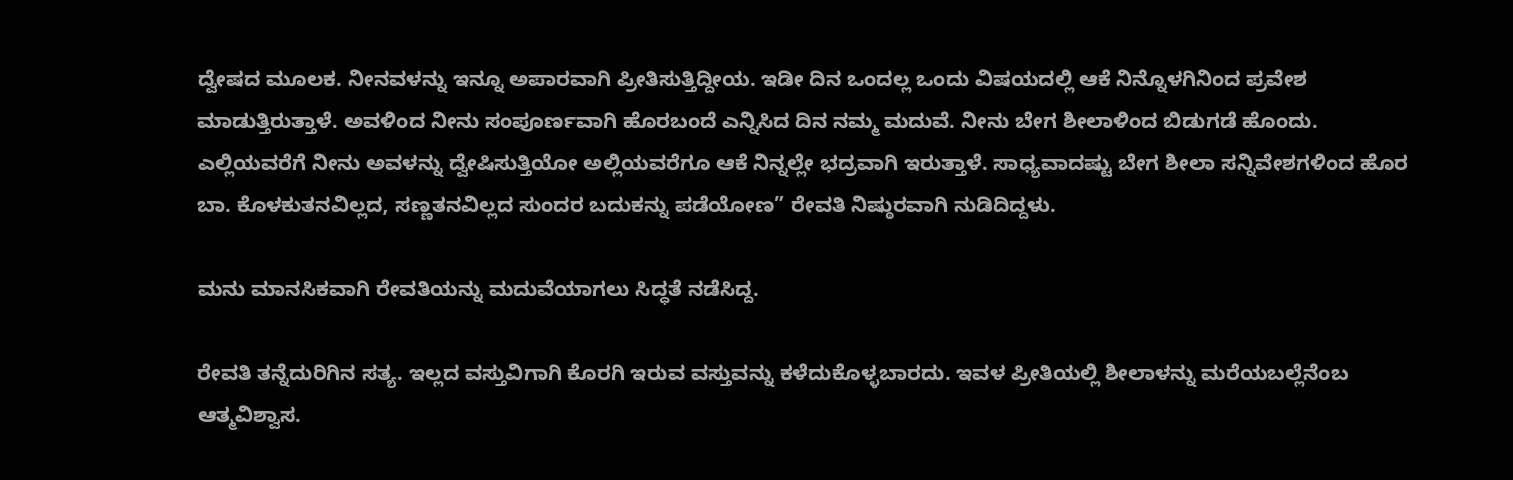ದ್ವೇಷದ ಮೂಲಕ. ನೀನವಳನ್ನು ಇನ್ನೂ ಅಪಾರವಾಗಿ ಪ್ರೀತಿಸುತ್ತಿದ್ದೀಯ. ಇಡೀ ದಿನ ಒಂದಲ್ಲ ಒಂದು ವಿಷಯದಲ್ಲಿ ಆಕೆ ನಿನ್ನೊಳಗಿನಿಂದ ಪ್ರವೇಶ ಮಾಡುತ್ತಿರುತ್ತಾಳೆ. ಅವಳಿಂದ ನೀನು ಸಂಪೂರ್ಣವಾಗಿ ಹೊರಬಂದೆ ಎನ್ನಿಸಿದ ದಿನ ನಮ್ಮ ಮದುವೆ. ನೀನು ಬೇಗ ಶೀಲಾಳಿಂದ ಬಿಡುಗಡೆ ಹೊಂದು. ಎಲ್ಲಿಯವರೆಗೆ ನೀನು ಅವಳನ್ನು ದ್ವೇಷಿಸುತ್ತಿಯೋ ಅಲ್ಲಿಯವರೆಗೂ ಆಕೆ ನಿನ್ನಲ್ಲೇ ಭದ್ರವಾಗಿ ಇರುತ್ತಾಳೆ. ಸಾಧ್ಯವಾದಷ್ಟು ಬೇಗ ಶೀಲಾ ಸನ್ನಿವೇಶಗಳಿಂದ ಹೊರ ಬಾ. ಕೊಳಕುತನವಿಲ್ಲದ, ಸಣ್ಣತನವಿಲ್ಲದ ಸುಂದರ ಬದುಕನ್ನು ಪಡೆಯೋಣ” ರೇವತಿ ನಿಷ್ಠುರವಾಗಿ ನುಡಿದಿದ್ದಳು.

ಮನು ಮಾನಸಿಕವಾಗಿ ರೇವತಿಯನ್ನು ಮದುವೆಯಾಗಲು ಸಿದ್ಧತೆ ನಡೆಸಿದ್ದ.

ರೇವತಿ ತನ್ನೆದುರಿಗಿನ ಸತ್ಯ. ಇಲ್ಲದ ವಸ್ತುವಿಗಾಗಿ ಕೊರಗಿ ಇರುವ ವಸ್ತುವನ್ನು ಕಳೆದುಕೊಳ್ಳಬಾರದು. ಇವಳ ಪ್ರೀತಿಯಲ್ಲಿ ಶೀಲಾಳನ್ನು ಮರೆಯಬಲ್ಲೆನೆಂಬ ಆತ್ಮವಿಶ್ವಾಸ.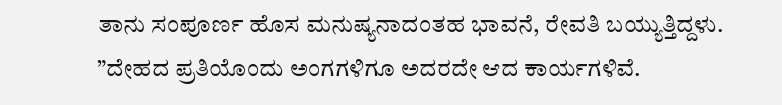ತಾನು ಸಂಪೂರ್ಣ ಹೊಸ ಮನುಷ್ಯನಾದಂತಹ ಭಾವನೆ, ರೇವತಿ ಬಯ್ಯುತ್ತಿದ್ದಳು. ”ದೇಹದ ಪ್ರತಿಯೊಂದು ಅಂಗಗಳಿಗೂ ಅದರದೇ ಆದ ಕಾರ್ಯಗಳಿವೆ.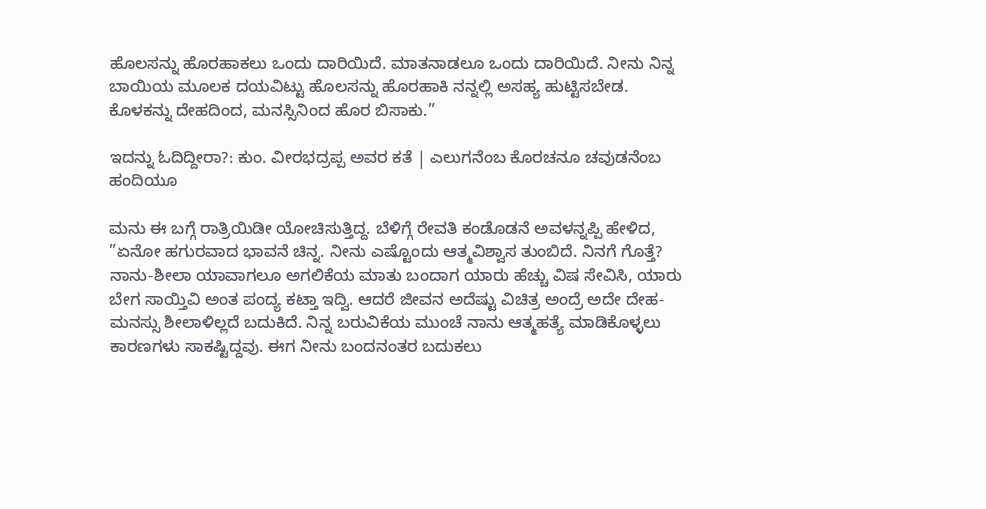ಹೊಲಸನ್ನು ಹೊರಹಾಕಲು ಒಂದು ದಾರಿಯಿದೆ. ಮಾತನಾಡಲೂ ಒಂದು ದಾರಿಯಿದೆ. ನೀನು ನಿನ್ನ ಬಾಯಿಯ ಮೂಲಕ ದಯವಿಟ್ಟು ಹೊಲಸನ್ನು ಹೊರಹಾಕಿ ನನ್ನಲ್ಲಿ ಅಸಹ್ಯ ಹುಟ್ಟಿಸಬೇಡ. ಕೊಳಕನ್ನು ದೇಹದಿಂದ, ಮನಸ್ಸಿನಿಂದ ಹೊರ ಬಿಸಾಕು.”

ಇದನ್ನು ಓದಿದ್ದೀರಾ?: ಕುಂ. ವೀರಭದ್ರಪ್ಪ ಅವರ ಕತೆ | ಎಲುಗನೆಂಬ ಕೊರಚನೂ ಚವುಡನೆಂಬ ಹಂದಿಯೂ

ಮನು ಈ ಬಗ್ಗೆ ರಾತ್ರಿಯಿಡೀ ಯೋಚಿಸುತ್ತಿದ್ದ. ಬೆಳಿಗ್ಗೆ ರೇವತಿ ಕಂಡೊಡನೆ ಅವಳನ್ನಪ್ಪಿ ಹೇಳಿದ, ”ಏನೋ ಹಗುರವಾದ ಭಾವನೆ ಚಿನ್ನ. ನೀನು ಎಷ್ಟೊಂದು ಆತ್ಮವಿಶ್ವಾಸ ತುಂಬಿದೆ. ನಿನಗೆ ಗೊತ್ತೆ? ನಾನು-ಶೀಲಾ ಯಾವಾಗಲೂ ಅಗಲಿಕೆಯ ಮಾತು ಬಂದಾಗ ಯಾರು ಹೆಚ್ಚು ವಿಷ ಸೇವಿಸಿ, ಯಾರು ಬೇಗ ಸಾಯ್ತಿವಿ ಅಂತ ಪಂದ್ಯ ಕಟ್ತಾ ಇದ್ವಿ. ಆದರೆ ಜೀವನ ಅದೆಷ್ಟು ವಿಚಿತ್ರ ಅಂದ್ರೆ ಅದೇ ದೇಹ-ಮನಸ್ಸು ಶೀಲಾಳಿಲ್ಲದೆ ಬದುಕಿದೆ. ನಿನ್ನ ಬರುವಿಕೆಯ ಮುಂಚೆ ನಾನು ಆತ್ಮಹತ್ಯೆ ಮಾಡಿಕೊಳ್ಳಲು ಕಾರಣಗಳು ಸಾಕಷ್ಟಿದ್ದವು. ಈಗ ನೀನು ಬಂದನಂತರ ಬದುಕಲು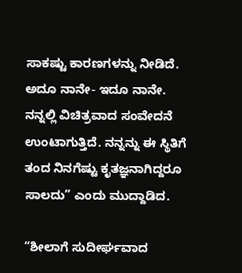ಸಾಕಷ್ಟು ಕಾರಣಗಳನ್ನು ನೀಡಿದೆ. ಅದೂ ನಾನೇ- ಇದೂ ನಾನೇ. ನನ್ನಲ್ಲಿ ವಿಚಿತ್ರವಾದ ಸಂವೇದನೆ ಉಂಟಾಗುತ್ತಿದೆ. ನನ್ನನ್ನು ಈ ಸ್ಥಿತಿಗೆ ತಂದ ನಿನಗೆಷ್ಟು ಕೃತಜ್ಞನಾಗಿದ್ದರೂ ಸಾಲದು” ಎಂದು ಮುದ್ದಾಡಿದ.

“ಶೀಲಾಗೆ ಸುದೀರ್ಘವಾದ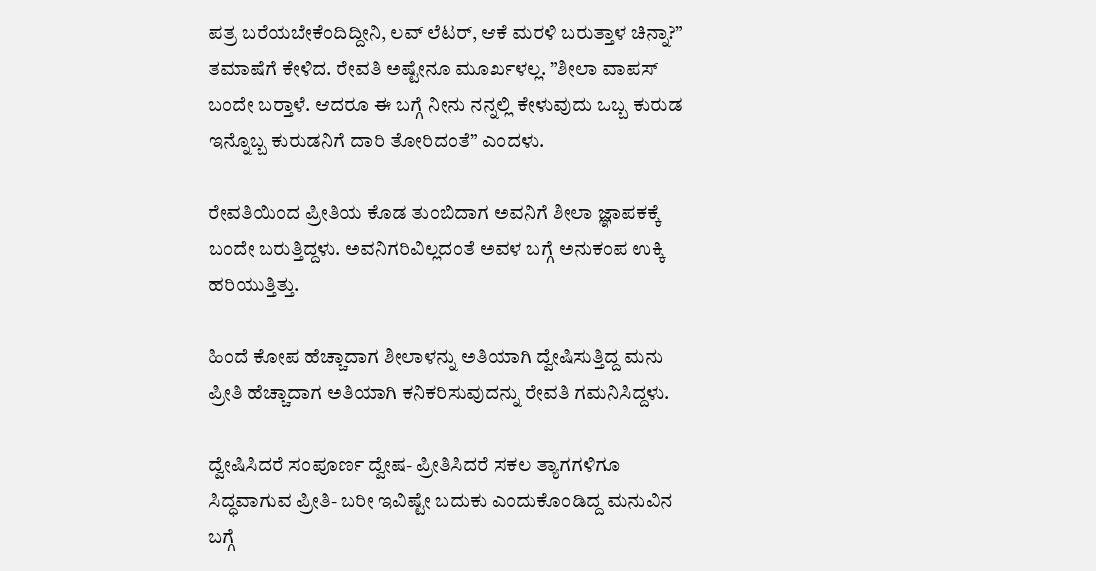ಪತ್ರ ಬರೆಯಬೇಕೆಂದಿದ್ದೀನಿ, ಲವ್‌ ಲೆಟರ್, ಆಕೆ ಮರಳಿ ಬರುತ್ತಾಳ ಚಿನ್ನಾ?” ತಮಾಷೆಗೆ ಕೇಳಿದ. ರೇವತಿ ಅಷ್ಟೇನೂ ಮೂರ್ಖಳಲ್ಲ. ”ಶೀಲಾ ವಾಪಸ್ ಬಂದೇ ಬರ್‍ತಾಳೆ. ಆದರೂ ಈ ಬಗ್ಗೆ ನೀನು ನನ್ನಲ್ಲಿ ಕೇಳುವುದು ಒಬ್ಬ ಕುರುಡ ಇನ್ನೊಬ್ಬ ಕುರುಡನಿಗೆ ದಾರಿ ತೋರಿದಂತೆ” ಎಂದಳು.

ರೇವತಿಯಿಂದ ಪ್ರೀತಿಯ ಕೊಡ ತುಂಬಿದಾಗ ಅವನಿಗೆ ಶೀಲಾ ಜ್ಞಾಪಕಕ್ಕೆ ಬಂದೇ ಬರುತ್ತಿದ್ದಳು. ಅವನಿಗರಿವಿಲ್ಲದಂತೆ ಅವಳ ಬಗ್ಗೆ ಅನುಕಂಪ ಉಕ್ಕಿ ಹರಿಯುತ್ತಿತ್ತು.

ಹಿಂದೆ ಕೋಪ ಹೆಚ್ಚಾದಾಗ ಶೀಲಾಳನ್ನು ಅತಿಯಾಗಿ ದ್ವೇಷಿಸುತ್ತಿದ್ದ ಮನು ಪ್ರೀತಿ ಹೆಚ್ಚಾದಾಗ ಅತಿಯಾಗಿ ಕನಿಕರಿಸುವುದನ್ನು ರೇವತಿ ಗಮನಿಸಿದ್ದಳು.

ದ್ವೇಷಿಸಿದರೆ ಸಂಪೂರ್ಣ ದ್ವೇಷ- ಪ್ರೀತಿಸಿದರೆ ಸಕಲ ತ್ಯಾಗಗಳಿಗೂ ಸಿದ್ಧವಾಗುವ ಪ್ರೀತಿ- ಬರೀ ಇವಿಷ್ಟೇ ಬದುಕು ಎಂದುಕೊಂಡಿದ್ದ ಮನುವಿನ ಬಗ್ಗೆ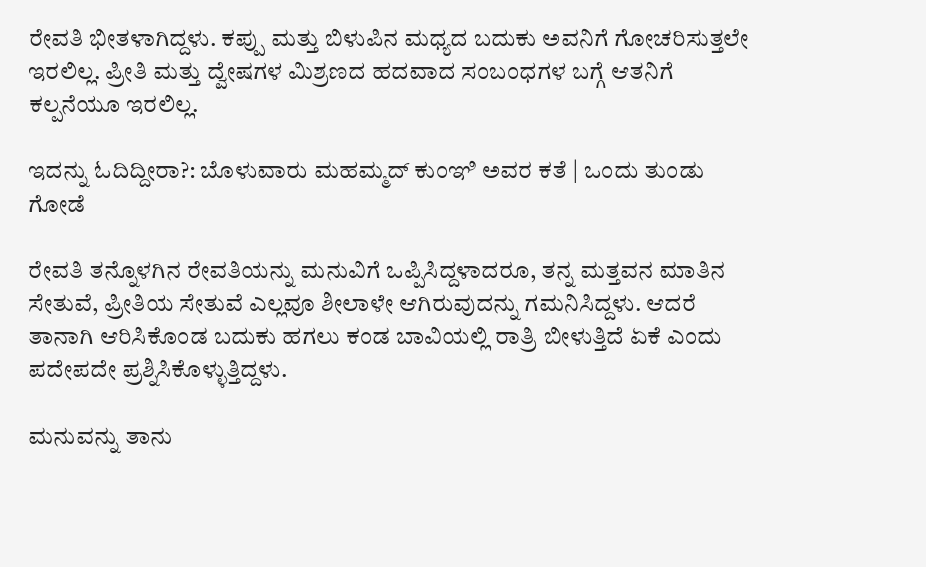ರೇವತಿ ಭೀತಳಾಗಿದ್ದಳು. ಕಪ್ಪು ಮತ್ತು ಬಿಳುಪಿನ ಮಧ್ಯದ ಬದುಕು ಅವನಿಗೆ ಗೋಚರಿಸುತ್ತಲೇ ಇರಲಿಲ್ಲ. ಪ್ರೀತಿ ಮತ್ತು ದ್ವೇಷಗಳ ಮಿಶ್ರಣದ ಹದವಾದ ಸಂಬಂಧಗಳ ಬಗ್ಗೆ ಆತನಿಗೆ ಕಲ್ಪನೆಯೂ ಇರಲಿಲ್ಲ.

ಇದನ್ನು ಓದಿದ್ದೀರಾ?: ಬೊಳುವಾರು ಮಹಮ್ಮದ್‌ ಕುಂಞಿ ಅವರ ಕತೆ | ಒಂದು ತುಂಡು ಗೋಡೆ

ರೇವತಿ ತನ್ನೊಳಗಿನ ರೇವತಿಯನ್ನು ಮನುವಿಗೆ ಒಪ್ಪಿಸಿದ್ದಳಾದರೂ, ತನ್ನ ಮತ್ತವನ ಮಾತಿನ ಸೇತುವೆ, ಪ್ರೀತಿಯ ಸೇತುವೆ ಎಲ್ಲವೂ ಶೀಲಾಳೇ ಆಗಿರುವುದನ್ನು ಗಮನಿಸಿದ್ದಳು. ಆದರೆ ತಾನಾಗಿ ಆರಿಸಿಕೊಂಡ ಬದುಕು ಹಗಲು ಕಂಡ ಬಾವಿಯಲ್ಲಿ ರಾತ್ರಿ ಬೀಳುತ್ತಿದೆ ಏಕೆ ಎಂದು ಪದೇಪದೇ ಪ್ರಶ್ನಿಸಿಕೊಳ್ಳುತ್ತಿದ್ದಳು.

ಮನುವನ್ನು ತಾನು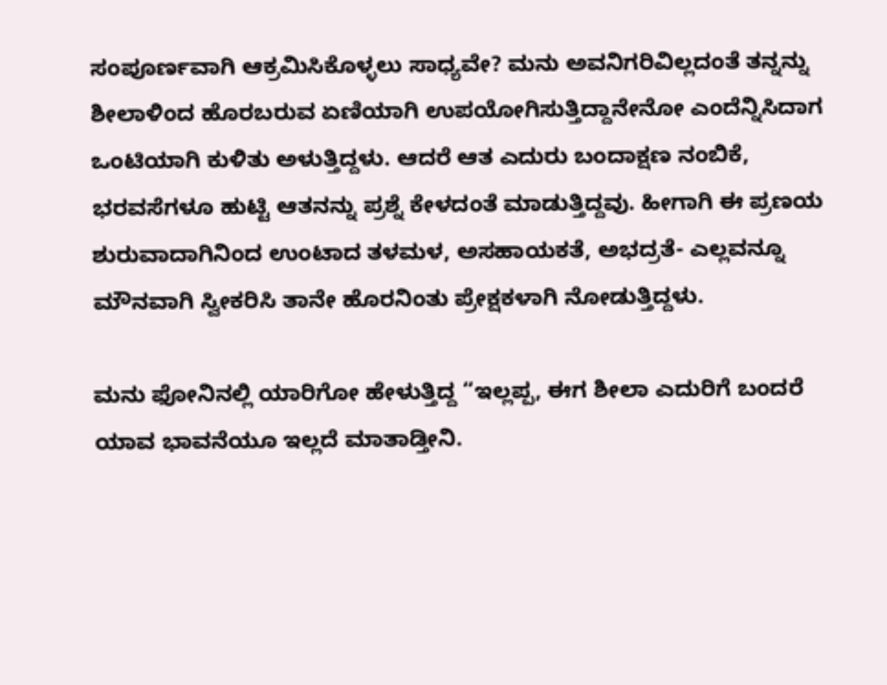ಸಂಪೂರ್ಣವಾಗಿ ಆಕ್ರಮಿಸಿಕೊಳ್ಳಲು ಸಾಧ್ಯವೇ? ಮನು ಅವನಿಗರಿವಿಲ್ಲದಂತೆ ತನ್ನನ್ನು ಶೀಲಾಳಿಂದ ಹೊರಬರುವ ಏಣಿಯಾಗಿ ಉಪಯೋಗಿಸುತ್ತಿದ್ದಾನೇನೋ ಎಂದೆನ್ನಿಸಿದಾಗ ಒಂಟಿಯಾಗಿ ಕುಳಿತು ಅಳುತ್ತಿದ್ದಳು. ಆದರೆ ಆತ ಎದುರು ಬಂದಾಕ್ಷಣ ನಂಬಿಕೆ, ಭರವಸೆಗಳೂ ಹುಟ್ಟಿ ಆತನನ್ನು ಪ್ರಶ್ನೆ ಕೇಳದಂತೆ ಮಾಡುತ್ತಿದ್ದವು. ಹೀಗಾಗಿ ಈ ಪ್ರಣಯ ಶುರುವಾದಾಗಿನಿಂದ ಉಂಟಾದ ತಳಮಳ, ಅಸಹಾಯಕತೆ, ಅಭದ್ರತೆ- ಎಲ್ಲವನ್ನೂ ಮೌನವಾಗಿ ಸ್ವೀಕರಿಸಿ ತಾನೇ ಹೊರನಿಂತು ಪ್ರೇಕ್ಷಕಳಾಗಿ ನೋಡುತ್ತಿದ್ದಳು.

ಮನು ಫೋನಿನಲ್ಲಿ ಯಾರಿಗೋ ಹೇಳುತ್ತಿದ್ದ “ಇಲ್ಲಪ್ಪ, ಈಗ ಶೀಲಾ ಎದುರಿಗೆ ಬಂದರೆ ಯಾವ ಭಾವನೆಯೂ ಇಲ್ಲದೆ ಮಾತಾಡ್ತೀನಿ.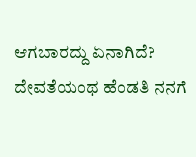ಆಗಬಾರದ್ದು ಏನಾಗಿದೆ? ದೇವತೆಯಂಥ ಹೆಂಡತಿ ನನಗೆ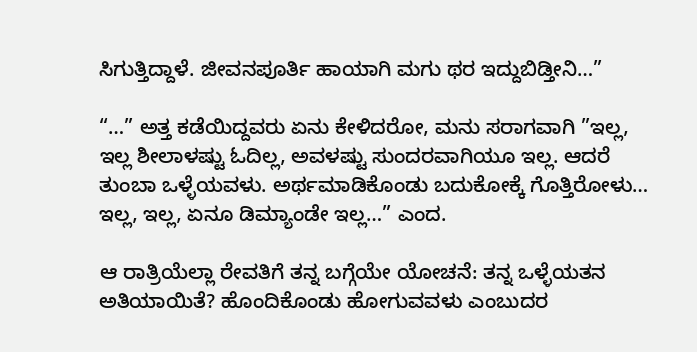ಸಿಗುತ್ತಿದ್ದಾಳೆ. ಜೀವನಪೂರ್ತಿ ಹಾಯಾಗಿ ಮಗು ಥರ ಇದ್ದುಬಿಡ್ತೀನಿ…”

“…” ಅತ್ತ ಕಡೆಯಿದ್ದವರು ಏನು ಕೇಳಿದರೋ, ಮನು ಸರಾಗವಾಗಿ ”ಇಲ್ಲ, ಇಲ್ಲ ಶೀಲಾಳಷ್ಟು ಓದಿಲ್ಲ, ಅವಳಷ್ಟು ಸುಂದರವಾಗಿಯೂ ಇಲ್ಲ. ಆದರೆ ತುಂಬಾ ಒಳ್ಳೆಯವಳು. ಅರ್ಥಮಾಡಿಕೊಂಡು ಬದುಕೋಕ್ಕೆ ಗೊತ್ತಿರೋಳು… ಇಲ್ಲ, ಇಲ್ಲ, ಏನೂ ಡಿಮ್ಯಾಂಡೇ ಇಲ್ಲ…” ಎಂದ.

ಆ ರಾತ್ರಿಯೆಲ್ಲಾ ರೇವತಿಗೆ ತನ್ನ ಬಗ್ಗೆಯೇ ಯೋಚನೆ: ತನ್ನ ಒಳ್ಳೆಯತನ ಅತಿಯಾಯಿತೆ? ಹೊಂದಿಕೊಂಡು ಹೋಗುವವಳು ಎಂಬುದರ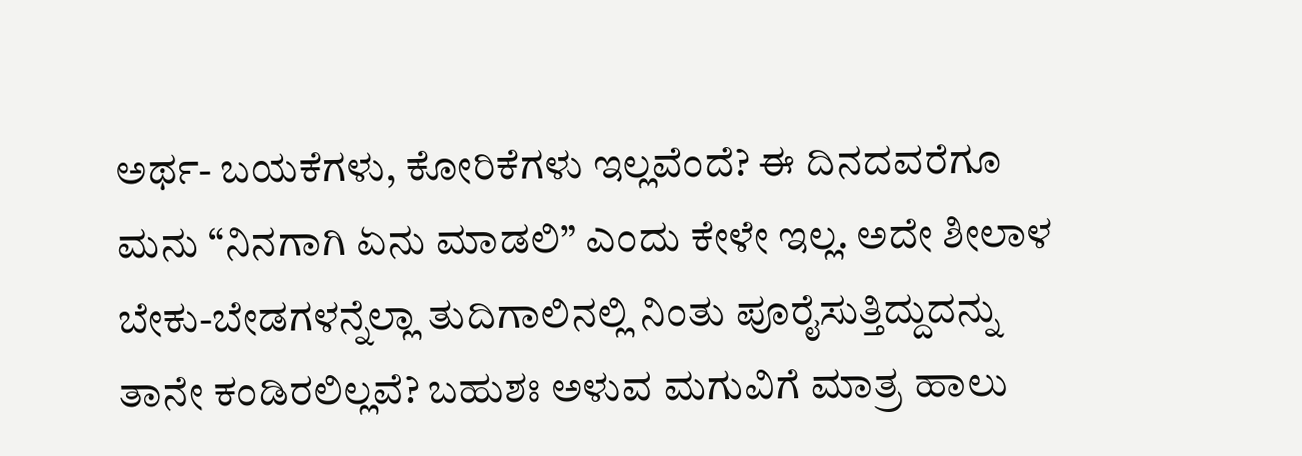ಅರ್ಥ- ಬಯಕೆಗಳು, ಕೋರಿಕೆಗಳು ಇಲ್ಲವೆಂದೆ? ಈ ದಿನದವರೆಗೂ ಮನು “ನಿನಗಾಗಿ ಏನು ಮಾಡಲಿ” ಎಂದು ಕೇಳೇ ಇಲ್ಲ. ಅದೇ ಶೀಲಾಳ ಬೇಕು-ಬೇಡಗಳನ್ನೆಲ್ಲಾ ತುದಿಗಾಲಿನಲ್ಲಿ ನಿಂತು ಪೂರೈಸುತ್ತಿದ್ದುದನ್ನು ತಾನೇ ಕಂಡಿರಲಿಲ್ಲವೆ? ಬಹುಶಃ ಅಳುವ ಮಗುವಿಗೆ ಮಾತ್ರ ಹಾಲು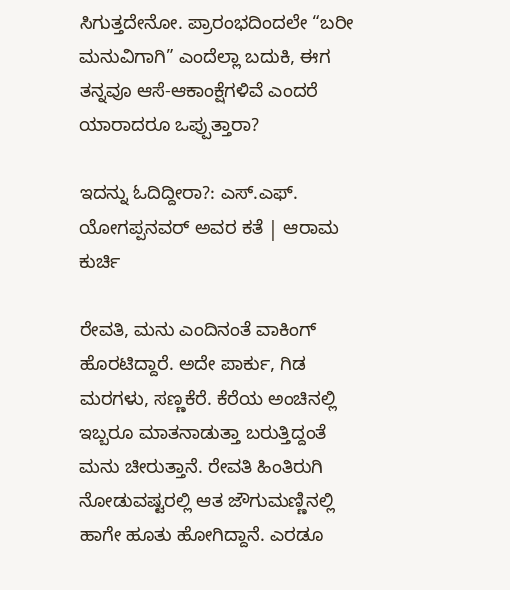ಸಿಗುತ್ತದೇನೋ. ಪ್ರಾರಂಭದಿಂದಲೇ “ಬರೀ ಮನುವಿಗಾಗಿ” ಎಂದೆಲ್ಲಾ ಬದುಕಿ, ಈಗ ತನ್ನವೂ ಆಸೆ-ಆಕಾಂಕ್ಷೆಗಳಿವೆ ಎಂದರೆ ಯಾರಾದರೂ ಒಪ್ಪುತ್ತಾರಾ?

ಇದನ್ನು ಓದಿದ್ದೀರಾ?: ಎಸ್.ಎಫ್. ಯೋಗಪ್ಪನವರ್ ಅವರ ಕತೆ | ಆರಾಮ ಕುರ್ಚಿ

ರೇವತಿ, ಮನು ಎಂದಿನಂತೆ ವಾಕಿಂಗ್ ಹೊರಟಿದ್ದಾರೆ. ಅದೇ ಪಾರ್ಕು, ಗಿಡ ಮರಗಳು, ಸಣ್ಣಕೆರೆ. ಕೆರೆಯ ಅಂಚಿನಲ್ಲಿ ಇಬ್ಬರೂ ಮಾತನಾಡುತ್ತಾ ಬರುತ್ತಿದ್ದಂತೆ ಮನು ಚೀರುತ್ತಾನೆ. ರೇವತಿ ಹಿಂತಿರುಗಿ ನೋಡುವಷ್ಟರಲ್ಲಿ ಆತ ಜೌಗುಮಣ್ಣಿನಲ್ಲಿ ಹಾಗೇ ಹೂತು ಹೋಗಿದ್ದಾನೆ. ಎರಡೂ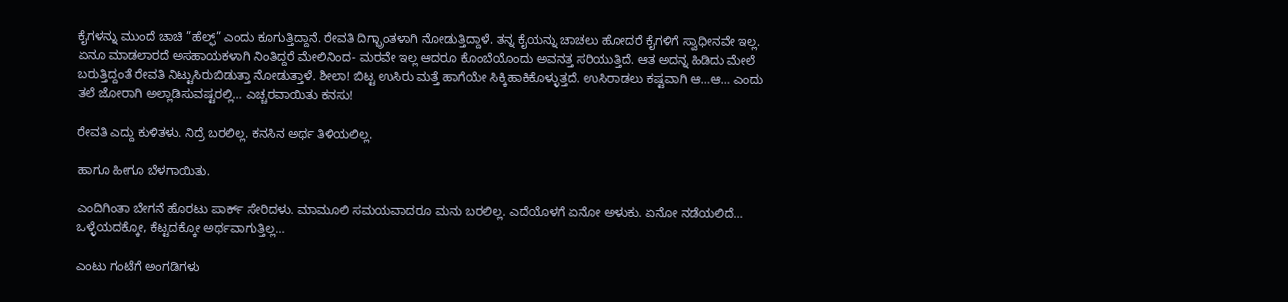ಕೈಗಳನ್ನು ಮುಂದೆ ಚಾಚಿ ”ಹೆಲ್ಫ್” ಎಂದು ಕೂಗುತ್ತಿದ್ದಾನೆ. ರೇವತಿ ದಿಗ್ಭ್ರಾಂತಳಾಗಿ ನೋಡುತ್ತಿದ್ದಾಳೆ. ತನ್ನ ಕೈಯನ್ನು ಚಾಚಲು ಹೋದರೆ ಕೈಗಳಿಗೆ ಸ್ವಾಧೀನವೇ ಇಲ್ಲ. ಏನೂ ಮಾಡಲಾರದೆ ಅಸಹಾಯಕಳಾಗಿ ನಿಂತಿದ್ದರೆ ಮೇಲಿನಿಂದ- ಮರವೇ ಇಲ್ಲ ಆದರೂ ಕೊಂಬೆಯೊಂದು ಅವನತ್ತ ಸರಿಯುತ್ತಿದೆ. ಆತ ಅದನ್ನ ಹಿಡಿದು ಮೇಲೆ ಬರುತ್ತಿದ್ದಂತೆ ರೇವತಿ ನಿಟ್ಟುಸಿರುಬಿಡುತ್ತಾ ನೋಡುತ್ತಾಳೆ. ಶೀಲಾ! ಬಿಟ್ಟ ಉಸಿರು ಮತ್ತೆ ಹಾಗೆಯೇ ಸಿಕ್ಕಿಹಾಕಿಕೊಳ್ಳುತ್ತದೆ. ಉಸಿರಾಡಲು ಕಷ್ಟವಾಗಿ ಆ…ಆ… ಎಂದು ತಲೆ ಜೋರಾಗಿ ಅಲ್ಲಾಡಿಸುವಷ್ಟರಲ್ಲಿ… ಎಚ್ಚರವಾಯಿತು ಕನಸು!

ರೇವತಿ ಎದ್ದು ಕುಳಿತಳು. ನಿದ್ರೆ ಬರಲಿಲ್ಲ. ಕನಸಿನ ಅರ್ಥ ತಿಳಿಯಲಿಲ್ಲ.

ಹಾಗೂ ಹೀಗೂ ಬೆಳಗಾಯಿತು.

ಎಂದಿಗಿಂತಾ ಬೇಗನೆ ಹೊರಟು ಪಾರ್ಕ್ ಸೇರಿದಳು. ಮಾಮೂಲಿ ಸಮಯವಾದರೂ ಮನು ಬರಲಿಲ್ಲ. ಎದೆಯೊಳಗೆ ಏನೋ ಅಳುಕು. ಏನೋ ನಡೆಯಲಿದೆ… ಒಳ್ಳೆಯದಕ್ಕೋ, ಕೆಟ್ಟದಕ್ಕೋ ಅರ್ಥವಾಗುತ್ತಿಲ್ಲ…

ಎಂಟು ಗಂಟೆಗೆ ಅಂಗಡಿಗಳು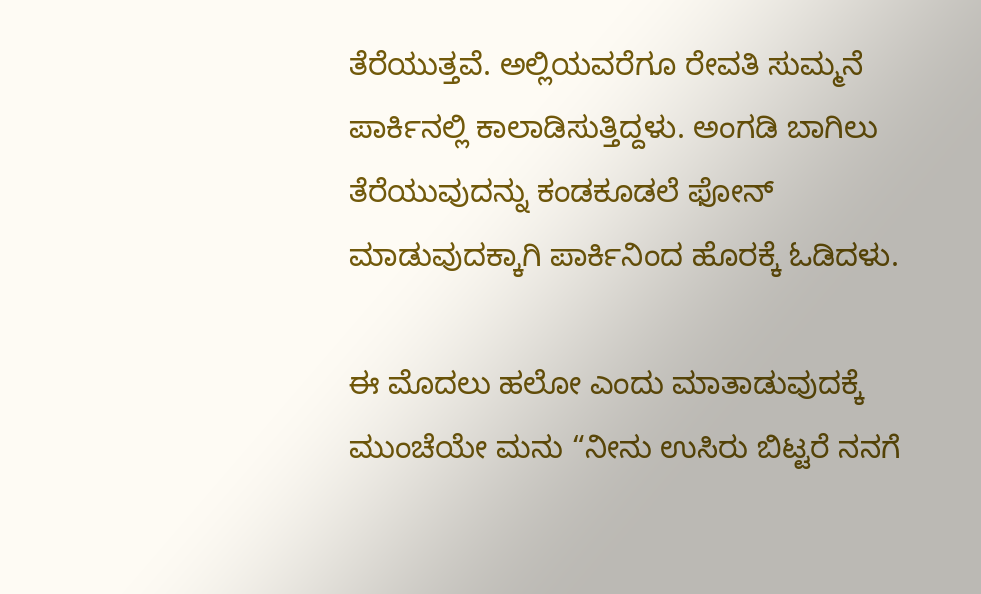ತೆರೆಯುತ್ತವೆ. ಅಲ್ಲಿಯವರೆಗೂ ರೇವತಿ ಸುಮ್ಮನೆ ಪಾರ್ಕಿನಲ್ಲಿ ಕಾಲಾಡಿಸುತ್ತಿದ್ದಳು. ಅಂಗಡಿ ಬಾಗಿಲು ತೆರೆಯುವುದನ್ನು ಕಂಡಕೂಡಲೆ ಫೋನ್ ಮಾಡುವುದಕ್ಕಾಗಿ ಪಾರ್ಕಿನಿಂದ ಹೊರಕ್ಕೆ ಓಡಿದಳು.

ಈ ಮೊದಲು ಹಲೋ ಎಂದು ಮಾತಾಡುವುದಕ್ಕೆ ಮುಂಚೆಯೇ ಮನು “ನೀನು ಉಸಿರು ಬಿಟ್ಟರೆ ನನಗೆ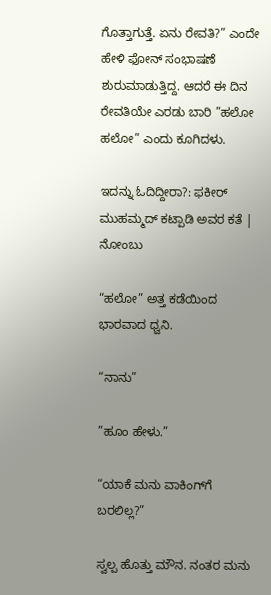ಗೊತ್ತಾಗುತ್ತೆ. ಏನು ರೇವತಿ?” ಎಂದೇ ಹೇಳಿ ಫೋನ್ ಸಂಭಾಷಣೆ ಶುರುಮಾಡುತ್ತಿದ್ದ. ಆದರೆ ಈ ದಿನ ರೇವತಿಯೇ ಎರಡು ಬಾರಿ ”ಹಲೋ ಹಲೋ” ಎಂದು ಕೂಗಿದಳು.

ಇದನ್ನು ಓದಿದ್ದೀರಾ?: ಫಕೀರ್ ಮುಹಮ್ಮದ್ ಕಟ್ಪಾಡಿ ಅವರ ಕತೆ | ನೋಂಬು

“ಹಲೋ” ಅತ್ತ ಕಡೆಯಿಂದ ಭಾರವಾದ ಧ್ವನಿ.

“ನಾನು”

”ಹೂಂ ಹೇಳು.”

“ಯಾಕೆ ಮನು ವಾಕಿಂಗ್‌ಗೆ ಬರಲಿಲ್ಲ?”

ಸ್ವಲ್ಪ ಹೊತ್ತು ಮೌನ. ನಂತರ ಮನು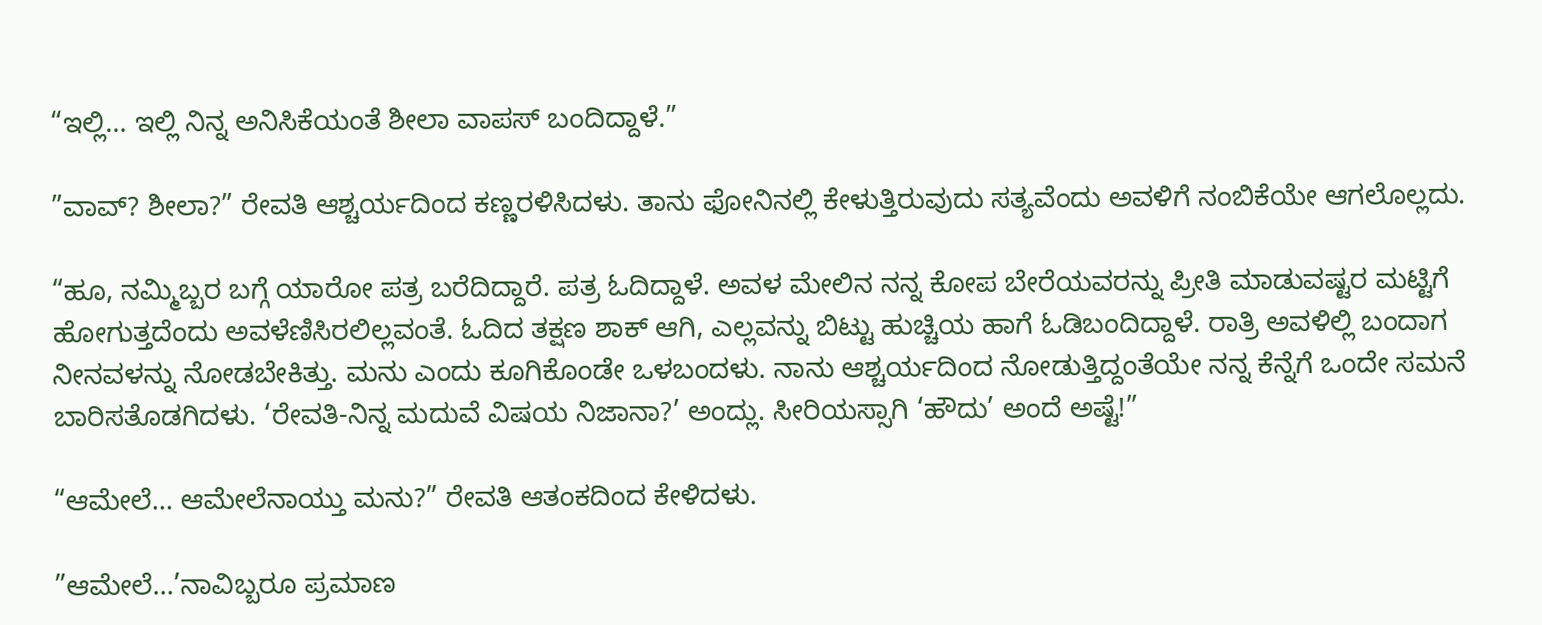“ಇಲ್ಲಿ… ಇಲ್ಲಿ ನಿನ್ನ ಅನಿಸಿಕೆಯಂತೆ ಶೀಲಾ ವಾಪಸ್ ಬಂದಿದ್ದಾಳೆ.”

”ವಾವ್? ಶೀಲಾ?” ರೇವತಿ ಆಶ್ಚರ್ಯದಿಂದ ಕಣ್ಣರಳಿಸಿದಳು. ತಾನು ಫೋನಿನಲ್ಲಿ ಕೇಳುತ್ತಿರುವುದು ಸತ್ಯವೆಂದು ಅವಳಿಗೆ ನಂಬಿಕೆಯೇ ಆಗಲೊಲ್ಲದು.

“ಹೂ, ನಮ್ಮಿಬ್ಬರ ಬಗ್ಗೆ ಯಾರೋ ಪತ್ರ ಬರೆದಿದ್ದಾರೆ. ಪತ್ರ ಓದಿದ್ದಾಳೆ. ಅವಳ ಮೇಲಿನ ನನ್ನ ಕೋಪ ಬೇರೆಯವರನ್ನು ಪ್ರೀತಿ ಮಾಡುವಷ್ಟರ ಮಟ್ಟಿಗೆ ಹೋಗುತ್ತದೆಂದು ಅವಳೆಣಿಸಿರಲಿಲ್ಲವಂತೆ. ಓದಿದ ತಕ್ಷಣ ಶಾಕ್ ಆಗಿ, ಎಲ್ಲವನ್ನು ಬಿಟ್ಟು ಹುಚ್ಚಿಯ ಹಾಗೆ ಓಡಿಬಂದಿದ್ದಾಳೆ. ರಾತ್ರಿ ಅವಳಿಲ್ಲಿ ಬಂದಾಗ ನೀನವಳನ್ನು ನೋಡಬೇಕಿತ್ತು. ಮನು ಎಂದು ಕೂಗಿಕೊಂಡೇ ಒಳಬಂದಳು. ನಾನು ಆಶ್ಚರ್ಯದಿಂದ ನೋಡುತ್ತಿದ್ದಂತೆಯೇ ನನ್ನ ಕೆನ್ನೆಗೆ ಒಂದೇ ಸಮನೆ ಬಾರಿಸತೊಡಗಿದಳು. ‘ರೇವತಿ-ನಿನ್ನ ಮದುವೆ ವಿಷಯ ನಿಜಾನಾ?’ ಅಂದ್ಲು. ಸೀರಿಯಸ್ಸಾಗಿ ‘ಹೌದು’ ಅಂದೆ ಅಷ್ಟೆ!”

“ಆಮೇಲೆ… ಆಮೇಲೆನಾಯ್ತು ಮನು?” ರೇವತಿ ಆತಂಕದಿಂದ ಕೇಳಿದಳು.

”ಆಮೇಲೆ…’ನಾವಿಬ್ಬರೂ ಪ್ರಮಾಣ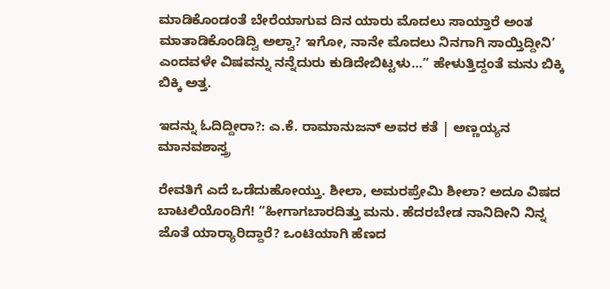ಮಾಡಿಕೊಂಡಂತೆ ಬೇರೆಯಾಗುವ ದಿನ ಯಾರು ಮೊದಲು ಸಾಯ್ತಾರೆ ಅಂತ ಮಾತಾಡಿಕೊಂಡಿದ್ವಿ ಅಲ್ವಾ? ಇಗೋ, ನಾನೇ ಮೊದಲು ನಿನಗಾಗಿ ಸಾಯ್ತಿದ್ದೀನಿ’ ಎಂದವಳೇ ವಿಷವನ್ನು ನನ್ನೆದುರು ಕುಡಿದೇಬಿಟ್ಟಳು…” ಹೇಳುತ್ತಿದ್ದಂತೆ ಮನು ಬಿಕ್ಕಿ ಬಿಕ್ಕಿ ಅತ್ತ.

ಇದನ್ನು ಓದಿದ್ದೀರಾ?: ಎ.ಕೆ. ರಾಮಾನುಜನ್ ಅವರ ಕತೆ | ಅಣ್ಣಯ್ಯನ ಮಾನವಶಾಸ್ತ್ರ

ರೇವತಿಗೆ ಎದೆ ಒಡೆದುಹೋಯ್ತು. ಶೀಲಾ, ಅಮರಪ್ರೇಮಿ ಶೀಲಾ? ಅದೂ ವಿಷದ ಬಾಟಲಿಯೊಂದಿಗೆ! “ಹೀಗಾಗಬಾರದಿತ್ತು ಮನು. ಹೆದರಬೇಡ ನಾನಿದೀನಿ ನಿನ್ನ ಜೊತೆ ಯಾರ್‍ಯಾರಿದ್ದಾರೆ? ಒಂಟಿಯಾಗಿ ಹೆಣದ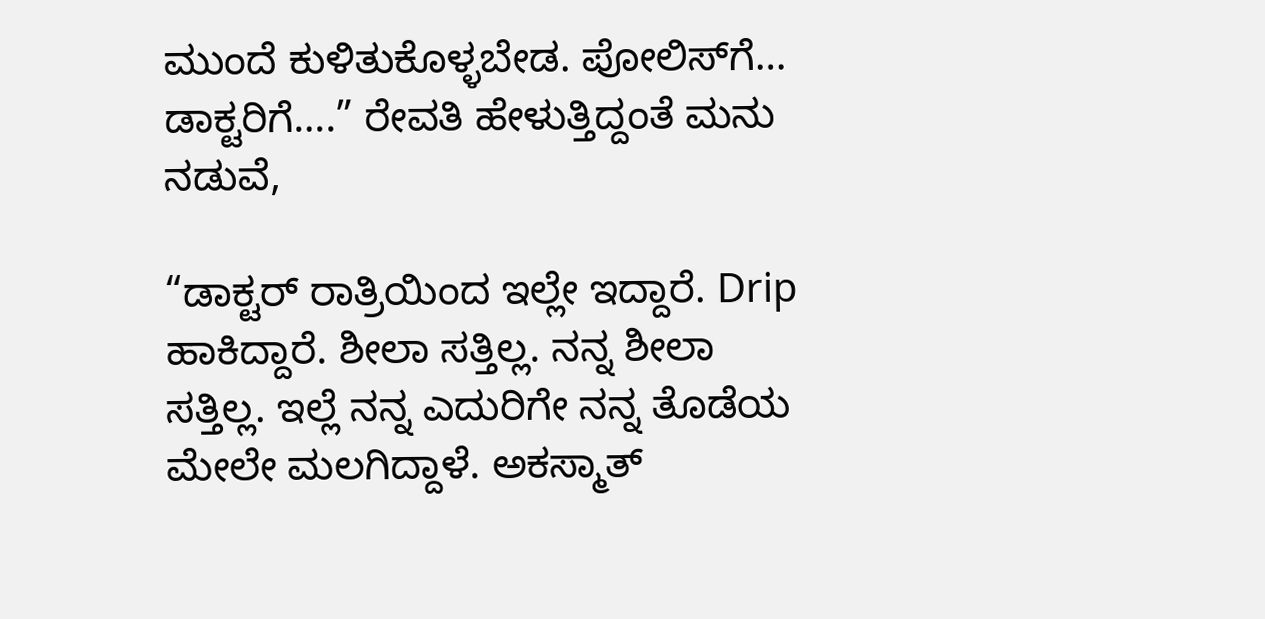ಮುಂದೆ ಕುಳಿತುಕೊಳ್ಳಬೇಡ. ಪೋಲಿಸ್‌ಗೆ… ಡಾಕ್ಟರಿಗೆ….” ರೇವತಿ ಹೇಳುತ್ತಿದ್ದಂತೆ ಮನು ನಡುವೆ,

“ಡಾಕ್ಟರ್ ರಾತ್ರಿಯಿಂದ ಇಲ್ಲೇ ಇದ್ದಾರೆ. Drip ಹಾಕಿದ್ದಾರೆ. ಶೀಲಾ ಸತ್ತಿಲ್ಲ. ನನ್ನ ಶೀಲಾ ಸತ್ತಿಲ್ಲ. ಇಲ್ಲೆ ನನ್ನ ಎದುರಿಗೇ ನನ್ನ ತೊಡೆಯ ಮೇಲೇ ಮಲಗಿದ್ದಾಳೆ. ಅಕಸ್ಮಾತ್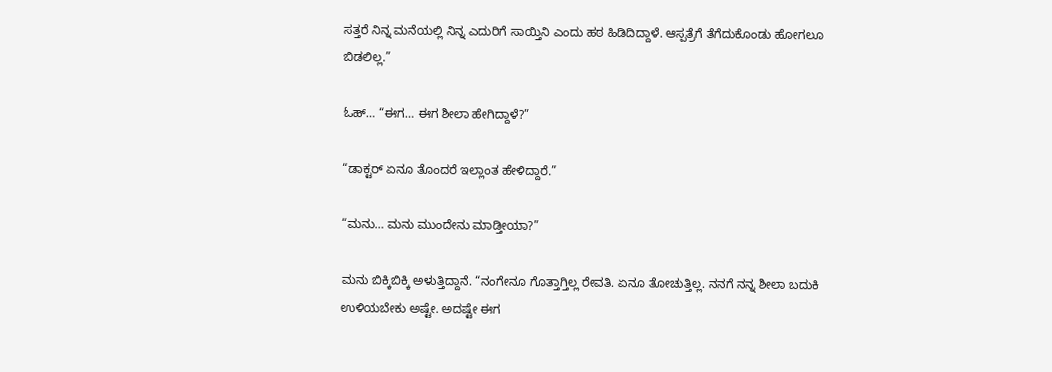ಸತ್ತರೆ ನಿನ್ನ ಮನೆಯಲ್ಲಿ ನಿನ್ನ ಎದುರಿಗೆ ಸಾಯ್ತಿನಿ ಎಂದು ಹಠ ಹಿಡಿದಿದ್ದಾಳೆ. ಆಸ್ಪತ್ರೆಗೆ ತೆಗೆದುಕೊಂಡು ಹೋಗಲೂ ಬಿಡಲಿಲ್ಲ.”

ಓಹ್… “ಈಗ… ಈಗ ಶೀಲಾ ಹೇಗಿದ್ದಾಳೆ?”

“ಡಾಕ್ಟರ್ ಏನೂ ತೊಂದರೆ ಇಲ್ಲಾಂತ ಹೇಳಿದ್ದಾರೆ.”

“ಮನು… ಮನು ಮುಂದೇನು ಮಾಡ್ತೀಯಾ?”

ಮನು ಬಿಕ್ಕಿಬಿಕ್ಕಿ ಅಳುತ್ತಿದ್ದಾನೆ. “ನಂಗೇನೂ ಗೊತ್ತಾಗ್ತಿಲ್ಲ ರೇವತಿ. ಏನೂ ತೋಚುತ್ತಿಲ್ಲ. ನನಗೆ ನನ್ನ ಶೀಲಾ ಬದುಕಿ ಉಳಿಯಬೇಕು ಅಷ್ಟೇ. ಅದಷ್ಟೇ ಈಗ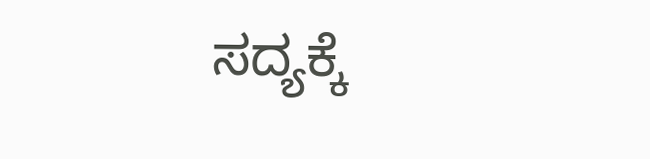ಸದ್ಯಕ್ಕೆ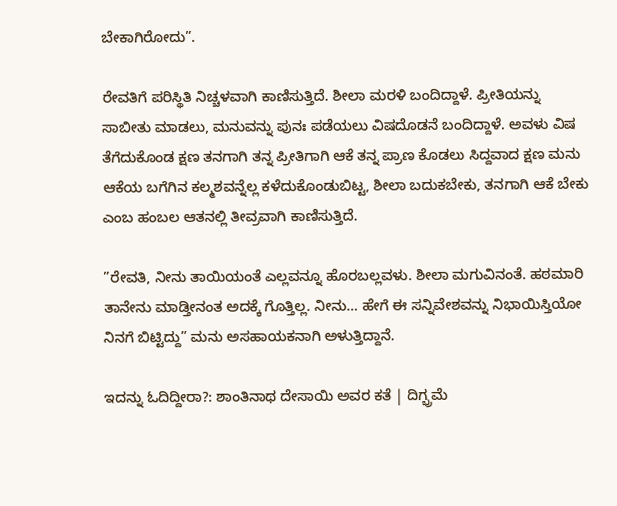ಬೇಕಾಗಿರೋದು”.

ರೇವತಿಗೆ ಪರಿಸ್ಥಿತಿ ನಿಚ್ಚಳವಾಗಿ ಕಾಣಿಸುತ್ತಿದೆ. ಶೀಲಾ ಮರಳಿ ಬಂದಿದ್ದಾಳೆ. ಪ್ರೀತಿಯನ್ನು ಸಾಬೀತು ಮಾಡಲು, ಮನುವನ್ನು ಪುನಃ ಪಡೆಯಲು ವಿಷದೊಡನೆ ಬಂದಿದ್ದಾಳೆ. ಅವಳು ವಿಷ ತೆಗೆದುಕೊಂಡ ಕ್ಷಣ ತನಗಾಗಿ ತನ್ನ ಪ್ರೀತಿಗಾಗಿ ಆಕೆ ತನ್ನ ಪ್ರಾಣ ಕೊಡಲು ಸಿದ್ದವಾದ ಕ್ಷಣ ಮನು ಆಕೆಯ ಬಗೆಗಿನ ಕಲ್ಮಶವನ್ನೆಲ್ಲ ಕಳೆದುಕೊಂಡುಬಿಟ್ಟ, ಶೀಲಾ ಬದುಕಬೇಕು, ತನಗಾಗಿ ಆಕೆ ಬೇಕು ಎಂಬ ಹಂಬಲ ಆತನಲ್ಲಿ ತೀವ್ರವಾಗಿ ಕಾಣಿಸುತ್ತಿದೆ.

”ರೇವತಿ, ನೀನು ತಾಯಿಯಂತೆ ಎಲ್ಲವನ್ನೂ ಹೊರಬಲ್ಲವಳು. ಶೀಲಾ ಮಗುವಿನಂತೆ. ಹಠಮಾರಿ ತಾನೇನು ಮಾಡ್ತೀನಂತ ಅದಕ್ಕೆ ಗೊತ್ತಿಲ್ಲ. ನೀನು… ಹೇಗೆ ಈ ಸನ್ನಿವೇಶವನ್ನು ನಿಭಾಯಿಸ್ತಿಯೋ ನಿನಗೆ ಬಿಟ್ಟಿದ್ದು” ಮನು ಅಸಹಾಯಕನಾಗಿ ಅಳುತ್ತಿದ್ದಾನೆ.

ಇದನ್ನು ಓದಿದ್ದೀರಾ?: ಶಾಂತಿನಾಥ ದೇಸಾಯಿ ಅವರ ಕತೆ | ದಿಗ್ಭ್ರಮೆ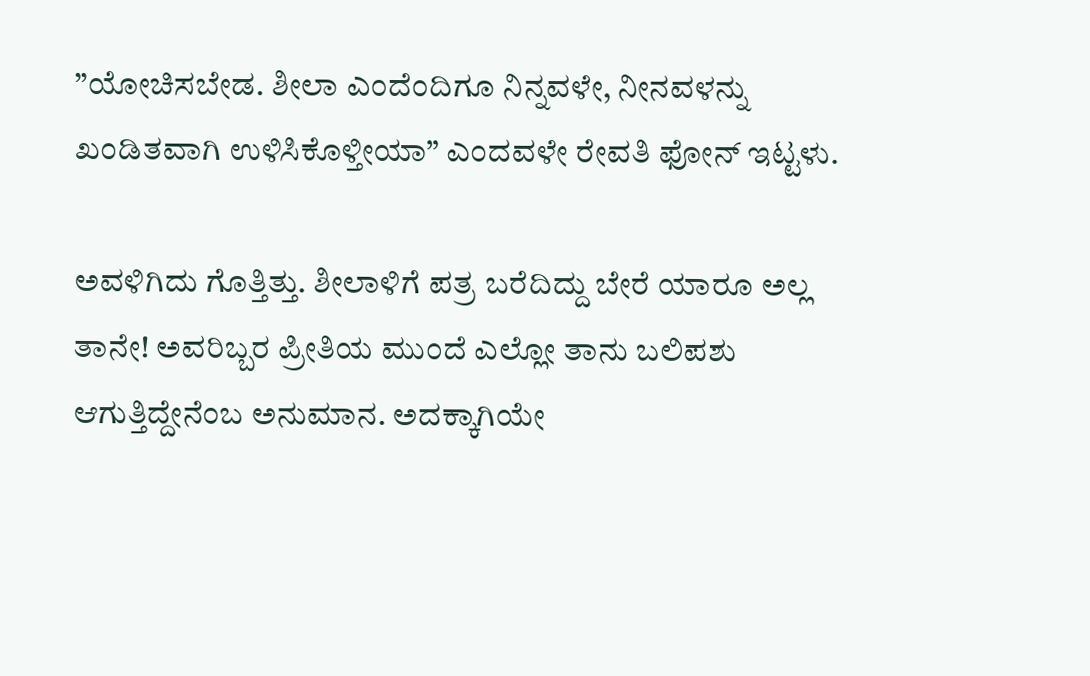”ಯೋಚಿಸಬೇಡ. ಶೀಲಾ ಎಂದೆಂದಿಗೂ ನಿನ್ನವಳೇ, ನೀನವಳನ್ನು ಖಂಡಿತವಾಗಿ ಉಳಿಸಿಕೊಳ್ತೀಯಾ” ಎಂದವಳೇ ರೇವತಿ ಫೋನ್ ಇಟ್ಟಳು.

ಅವಳಿಗಿದು ಗೊತ್ತಿತ್ತು. ಶೀಲಾಳಿಗೆ ಪತ್ರ ಬರೆದಿದ್ದು ಬೇರೆ ಯಾರೂ ಅಲ್ಲ ತಾನೇ! ಅವರಿಬ್ಬರ ಪ್ರೀತಿಯ ಮುಂದೆ ಎಲ್ಲೋ ತಾನು ಬಲಿಪಶು ಆಗುತ್ತಿದ್ದೇನೆಂಬ ಅನುಮಾನ. ಅದಕ್ಕಾಗಿಯೇ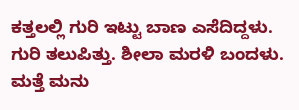ಕತ್ತಲಲ್ಲಿ ಗುರಿ ಇಟ್ಟು ಬಾಣ ಎಸೆದಿದ್ದಳು. ಗುರಿ ತಲುಪಿತ್ತು. ಶೀಲಾ ಮರಳಿ ಬಂದಳು. ಮತ್ತೆ ಮನು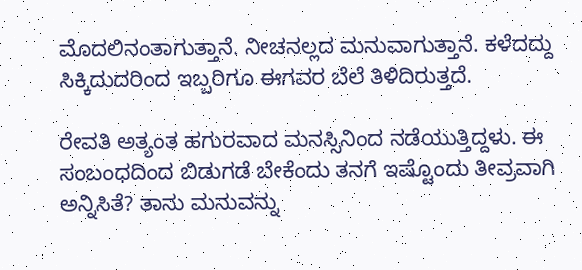ಮೊದಲಿನಂತಾಗುತ್ತಾನೆ. ನೀಚನಲ್ಲದ ಮನುವಾಗುತ್ತಾನೆ. ಕಳೆದದ್ದು ಸಿಕ್ಕಿದುದರಿಂದ ಇಬ್ಬರಿಗೂ ಈಗವರ ಬೆಲೆ ತಿಳಿದಿರುತ್ತದೆ.

ರೇವತಿ ಅತ್ಯಂತ ಹಗುರವಾದ ಮನಸ್ಸಿನಿಂದ ನಡೆಯುತ್ತಿದ್ದಳು. ಈ ಸಂಬಂಧದಿಂದ ಬಿಡುಗಡೆ ಬೇಕೆಂದು ತನಗೆ ಇಷ್ಟೊಂದು ತೀವ್ರವಾಗಿ ಅನ್ನಿಸಿತೆ? ತಾನು ಮನುವನ್ನು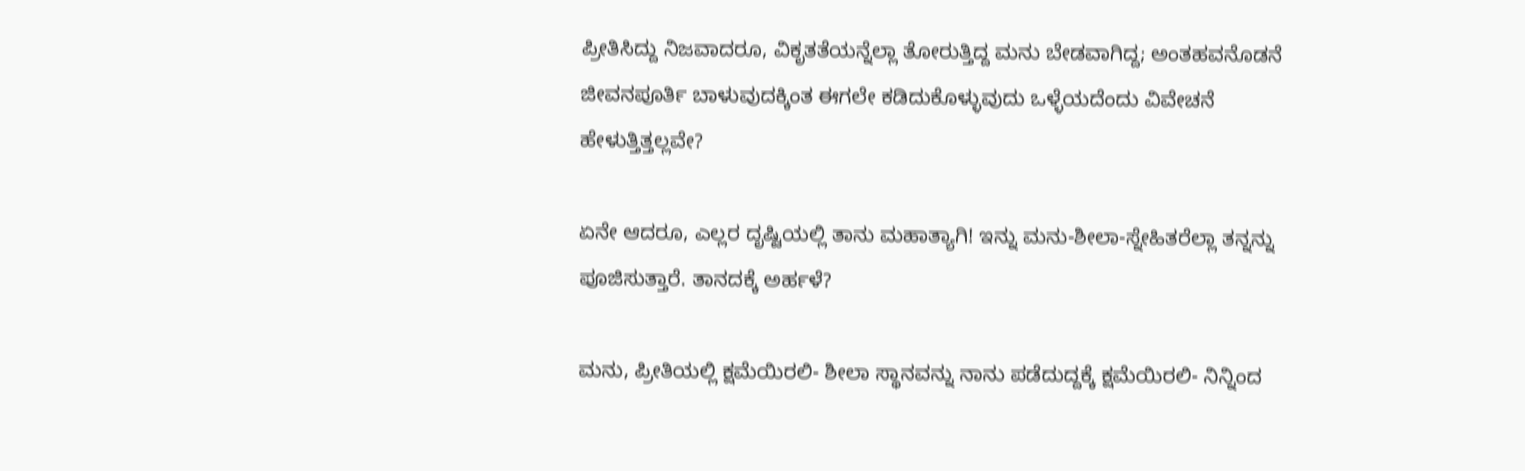ಪ್ರೀತಿಸಿದ್ದು ನಿಜವಾದರೂ, ವಿಕೃತತೆಯನ್ನೆಲ್ಲಾ ತೋರುತ್ತಿದ್ದ ಮನು ಬೇಡವಾಗಿದ್ದ; ಅಂತಹವನೊಡನೆ ಜೀವನಪೂರ್ತಿ ಬಾಳುವುದಕ್ಕಿಂತ ಈಗಲೇ ಕಡಿದುಕೊಳ್ಳುವುದು ಒಳ್ಳೆಯದೆಂದು ವಿವೇಚನೆ ಹೇಳುತ್ತಿತ್ತಲ್ಲವೇ?

ಏನೇ ಆದರೂ, ಎಲ್ಲರ ದೃಷ್ಟಿಯಲ್ಲಿ ತಾನು ಮಹಾತ್ಯಾಗಿ! ಇನ್ನು ಮನು-ಶೀಲಾ-ಸ್ನೇಹಿತರೆಲ್ಲಾ ತನ್ನನ್ನು ಪೂಜಿಸುತ್ತಾರೆ. ತಾನದಕ್ಕೆ ಅರ್ಹಳೆ?

ಮನು, ಪ್ರೀತಿಯಲ್ಲಿ ಕ್ಷಮೆಯಿರಲಿ- ಶೀಲಾ ಸ್ಥಾನವನ್ನು ನಾನು ಪಡೆದುದ್ದಕ್ಕೆ ಕ್ಷಮೆಯಿರಲಿ- ನಿನ್ನಿಂದ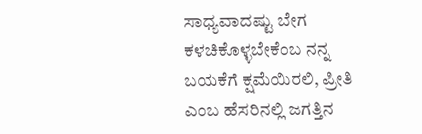ಸಾಧ್ಯವಾದಷ್ಟು ಬೇಗ ಕಳಚಿಕೊಳ್ಳಬೇಕೆಂಬ ನನ್ನ ಬಯಕೆಗೆ ಕ್ಷಮೆಯಿರಲಿ, ಪ್ರೀತಿ ಎಂಬ ಹೆಸರಿನಲ್ಲಿ ಜಗತ್ತಿನ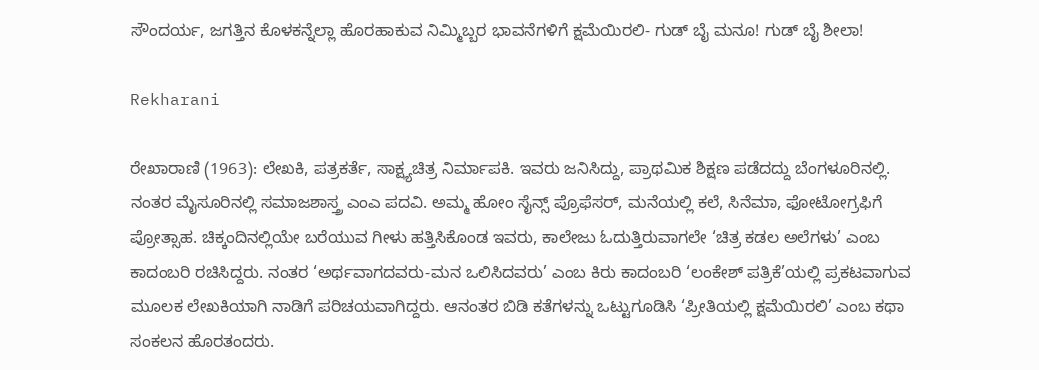ಸೌಂದರ್ಯ, ಜಗತ್ತಿನ ಕೊಳಕನ್ನೆಲ್ಲಾ ಹೊರಹಾಕುವ ನಿಮ್ಮಿಬ್ಬರ ಭಾವನೆಗಳಿಗೆ ಕ್ಷಮೆಯಿರಲಿ- ಗುಡ್ ಬೈ ಮನೂ! ಗುಡ್ ಬೈ ಶೀಲಾ!

Rekharani

ರೇಖಾರಾಣಿ (1963): ಲೇಖಕಿ, ಪತ್ರಕರ್ತೆ, ಸಾಕ್ಷ್ಯಚಿತ್ರ ನಿರ್ಮಾಪಕಿ. ಇವರು ಜನಿಸಿದ್ದು, ಪ್ರಾಥಮಿಕ ಶಿಕ್ಷಣ ಪಡೆದದ್ದು ಬೆಂಗಳೂರಿನಲ್ಲಿ. ನಂತರ ಮೈಸೂರಿನಲ್ಲಿ ಸಮಾಜಶಾಸ್ತ್ರ ಎಂಎ ಪದವಿ. ಅಮ್ಮ ಹೋಂ ಸೈನ್ಸ್ ಪ್ರೊಫೆಸರ್, ಮನೆಯಲ್ಲಿ ಕಲೆ, ಸಿನೆಮಾ, ಫೋಟೋಗ್ರಫಿಗೆ ಪ್ರೋತ್ಸಾಹ. ಚಿಕ್ಕಂದಿನಲ್ಲಿಯೇ ಬರೆಯುವ ಗೀಳು ಹತ್ತಿಸಿಕೊಂಡ ಇವರು, ಕಾಲೇಜು ಓದುತ್ತಿರುವಾಗಲೇ ‘ಚಿತ್ರ ಕಡಲ ಅಲೆಗಳು’ ಎಂಬ ಕಾದಂಬರಿ ರಚಿಸಿದ್ದರು. ನಂತರ ‘ಅರ್ಥವಾಗದವರು-ಮನ ಒಲಿಸಿದವರು’ ಎಂಬ ಕಿರು ಕಾದಂಬರಿ ‘ಲಂಕೇಶ್ ಪತ್ರಿಕೆ’ಯಲ್ಲಿ ಪ್ರಕಟವಾಗುವ ಮೂಲಕ ಲೇಖಕಿಯಾಗಿ ನಾಡಿಗೆ ಪರಿಚಯವಾಗಿದ್ದರು. ಆನಂತರ ಬಿಡಿ ಕತೆಗಳನ್ನು ಒಟ್ಟುಗೂಡಿಸಿ ‘ಪ್ರೀತಿಯಲ್ಲಿ ಕ್ಷಮೆಯಿರಲಿ’ ಎಂಬ ಕಥಾ ಸಂಕಲನ ಹೊರತಂದರು.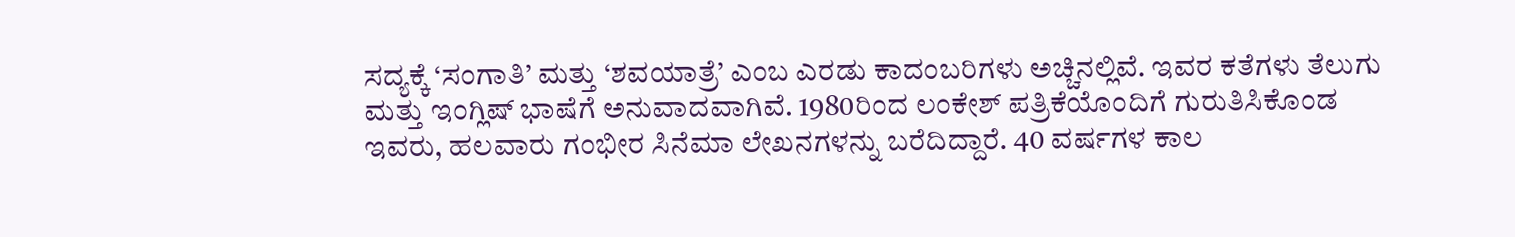ಸದ್ಯಕ್ಕೆ ‘ಸಂಗಾತಿ’ ಮತ್ತು ‘ಶವಯಾತ್ರೆ’ ಎಂಬ ಎರಡು ಕಾದಂಬರಿಗಳು ಅಚ್ಚಿನಲ್ಲಿವೆ. ಇವರ ಕತೆಗಳು ತೆಲುಗು ಮತ್ತು ಇಂಗ್ಲಿಷ್ ಭಾಷೆಗೆ ಅನುವಾದವಾಗಿವೆ. 1980ರಿಂದ ಲಂಕೇಶ್ ಪತ್ರಿಕೆಯೊಂದಿಗೆ ಗುರುತಿಸಿಕೊಂಡ ಇವರು, ಹಲವಾರು ಗಂಭೀರ ಸಿನೆಮಾ ಲೇಖನಗಳನ್ನು ಬರೆದಿದ್ದಾರೆ. 40 ವರ್ಷಗಳ ಕಾಲ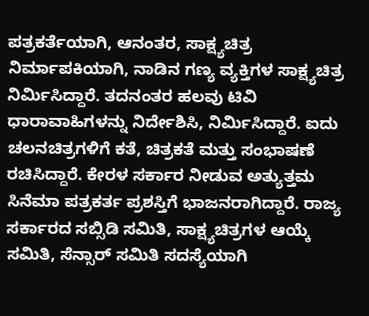ಪತ್ರಕರ್ತೆಯಾಗಿ, ಆನಂತರ, ಸಾಕ್ಷ್ಯಚಿತ್ರ ನಿರ್ಮಾಪಕಿಯಾಗಿ, ನಾಡಿನ ಗಣ್ಯ ವ್ಯಕ್ತಿಗಳ ಸಾಕ್ಷ್ಯಚಿತ್ರ ನಿರ್ಮಿಸಿದ್ದಾರೆ. ತದನಂತರ ಹಲವು ಟಿವಿ ಧಾರಾವಾಹಿಗಳನ್ನು ನಿರ್ದೇಶಿಸಿ, ನಿರ್ಮಿಸಿದ್ದಾರೆ. ಐದು ಚಲನಚಿತ್ರಗಳಿಗೆ ಕತೆ, ಚಿತ್ರಕತೆ ಮತ್ತು ಸಂಭಾಷಣೆ ರಚಿಸಿದ್ದಾರೆ. ಕೇರಳ ಸರ್ಕಾರ ನೀಡುವ ಅತ್ಯುತ್ತಮ ಸಿನೆಮಾ ಪತ್ರಕರ್ತ ಪ್ರಶಸ್ತಿಗೆ ಭಾಜನರಾಗಿದ್ದಾರೆ. ರಾಜ್ಯ ಸರ್ಕಾರದ ಸಬ್ಸಿಡಿ ಸಮಿತಿ, ಸಾಕ್ಷ್ಯಚಿತ್ರಗಳ ಆಯ್ಕೆ ಸಮಿತಿ, ಸೆನ್ಸಾರ್ ಸಮಿತಿ ಸದಸ್ಯೆಯಾಗಿ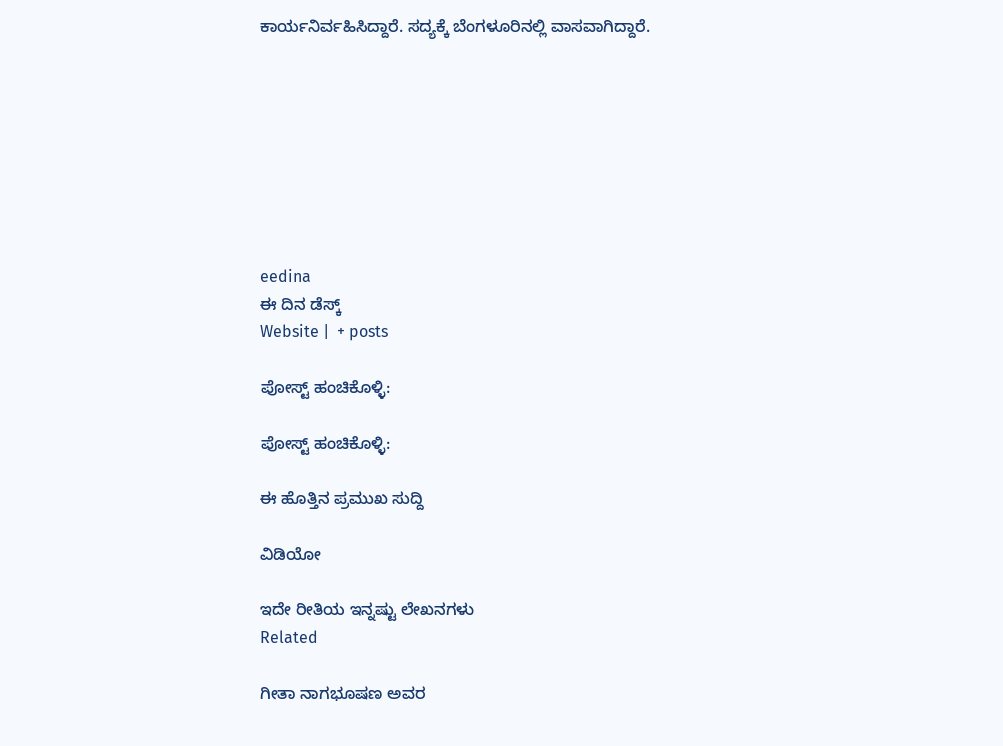ಕಾರ್ಯನಿರ್ವಹಿಸಿದ್ದಾರೆ. ಸದ್ಯಕ್ಕೆ ಬೆಂಗಳೂರಿನಲ್ಲಿ ವಾಸವಾಗಿದ್ದಾರೆ.








eedina
ಈ ದಿನ ಡೆಸ್ಕ್‌
Website |  + posts

ಪೋಸ್ಟ್ ಹಂಚಿಕೊಳ್ಳಿ:

ಪೋಸ್ಟ್ ಹಂಚಿಕೊಳ್ಳಿ:

ಈ ಹೊತ್ತಿನ ಪ್ರಮುಖ ಸುದ್ದಿ

ವಿಡಿಯೋ

ಇದೇ ರೀತಿಯ ಇನ್ನಷ್ಟು ಲೇಖನಗಳು
Related

ಗೀತಾ ನಾಗಭೂಷಣ ಅವರ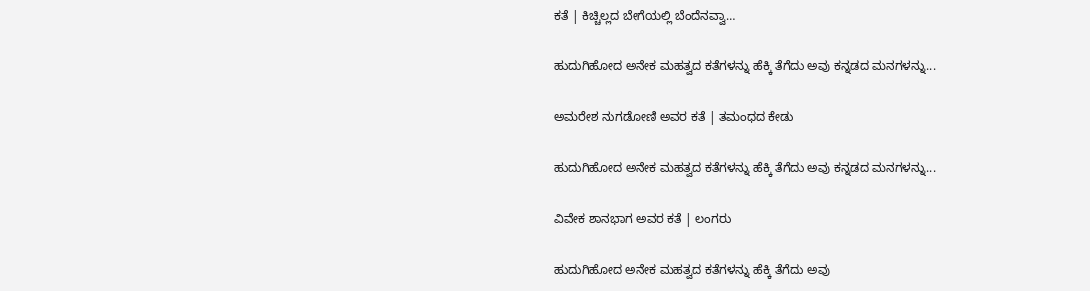ಕತೆ | ಕಿಚ್ಚಿಲ್ಲದ ಬೇಗೆಯಲ್ಲಿ ಬೆಂದೆನವ್ವಾ…

ಹುದುಗಿಹೋದ ಅನೇಕ ಮಹತ್ವದ ಕತೆಗಳನ್ನು ಹೆಕ್ಕಿ ತೆಗೆದು ಅವು ಕನ್ನಡದ ಮನಗಳನ್ನು...

ಅಮರೇಶ ನುಗಡೋಣಿ ಅವರ ಕತೆ | ತಮಂಧದ ಕೇಡು

ಹುದುಗಿಹೋದ ಅನೇಕ ಮಹತ್ವದ ಕತೆಗಳನ್ನು ಹೆಕ್ಕಿ ತೆಗೆದು ಅವು ಕನ್ನಡದ ಮನಗಳನ್ನು...

ವಿವೇಕ ಶಾನಭಾಗ ಅವರ ಕತೆ | ಲಂಗರು

ಹುದುಗಿಹೋದ ಅನೇಕ ಮಹತ್ವದ ಕತೆಗಳನ್ನು ಹೆಕ್ಕಿ ತೆಗೆದು ಅವು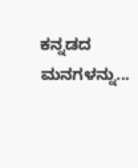ಕನ್ನಡದ ಮನಗಳನ್ನು...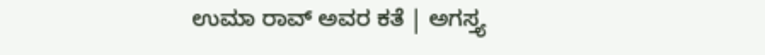ಉಮಾ ರಾವ್ ಅವರ ಕತೆ | ಅಗಸ್ತ್ಯ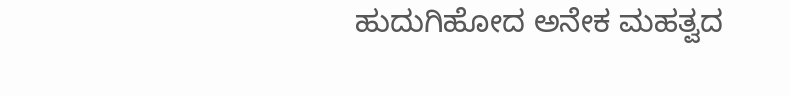ಹುದುಗಿಹೋದ ಅನೇಕ ಮಹತ್ವದ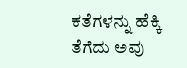ಕತೆಗಳನ್ನು ಹೆಕ್ಕಿ ತೆಗೆದು ಅವು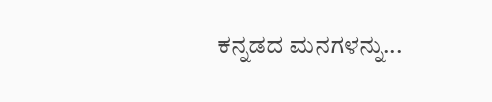ಕನ್ನಡದ ಮನಗಳನ್ನು...